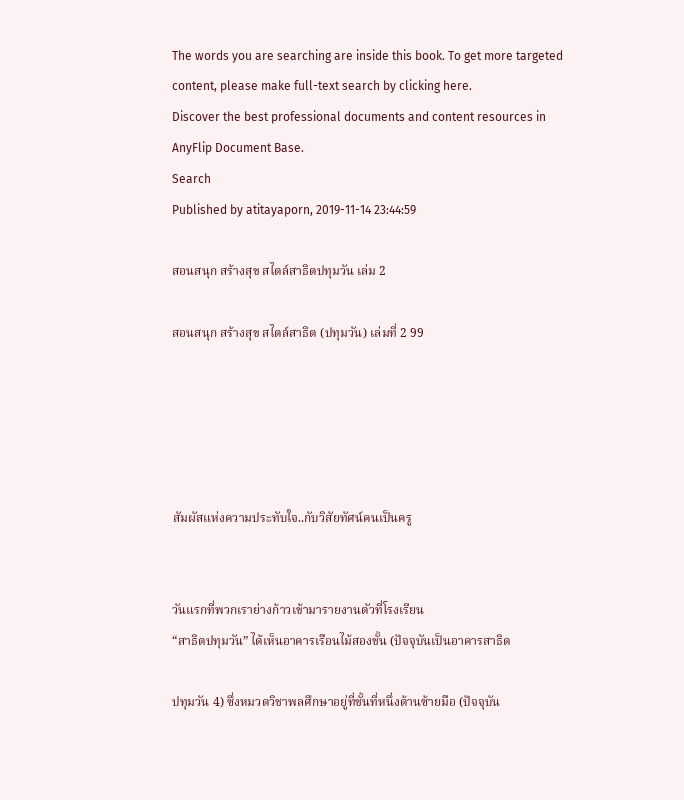The words you are searching are inside this book. To get more targeted content, please make full-text search by clicking here.
Discover the best professional documents and content resources in AnyFlip Document Base.
Search
Published by atitayaporn, 2019-11-14 23:44:59

สอนสนุก สร้างสุข สไตล์สาธิตปทุมวัน เล่ม 2

สอนสนุก สร้างสุข สไตล์สาธิต (ปทุมวัน) เล่มที่ 2 99





สัมผัสแห่งความประทับใจ..กับวิสัยทัศน์คนเป็นครู


วันแรกที่พวกเราย่างก้าวเข้ามารายงานตัวที่โรงเรียน
“สาธิตปทุมวัน” ได้เห็นอาคารเรือนไม้สองชั้น (ปัจจุบันเป็นอาคารสาธิต

ปทุมวัน 4) ซึ่งหมวดวิชาพลศึกษาอยู่ที่ชั้นที่หนึ่งด้านซ้ายมือ (ปัจจุบัน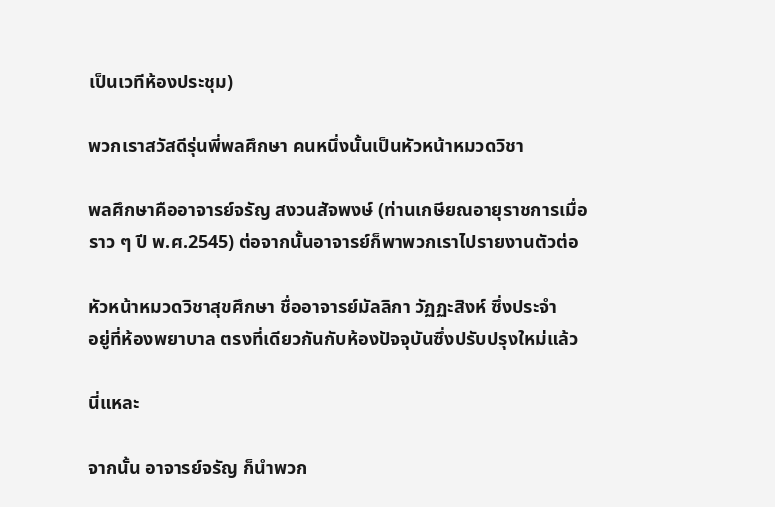เป็นเวทีห้องประชุม)

พวกเราสวัสดีรุ่นพี่พลศึกษา คนหนึ่งนั้นเป็นหัวหน้าหมวดวิชา

พลศึกษาคืออาจารย์จรัญ สงวนสัจพงษ์ (ท่านเกษียณอายุราชการเมื่อ
ราว ๆ ปี พ.ศ.2545) ต่อจากนั้นอาจารย์ก็พาพวกเราไปรายงานตัวต่อ

หัวหน้าหมวดวิชาสุขศึกษา ชื่ออาจารย์มัลลิกา วัฏฏะสิงห์ ซึ่งประจำ
อยู่ที่ห้องพยาบาล ตรงที่เดียวกันกับห้องปัจจุบันซึ่งปรับปรุงใหม่แล้ว

นี่แหละ

จากนั้น อาจารย์จรัญ ก็นำพวก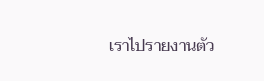เราไปรายงานตัว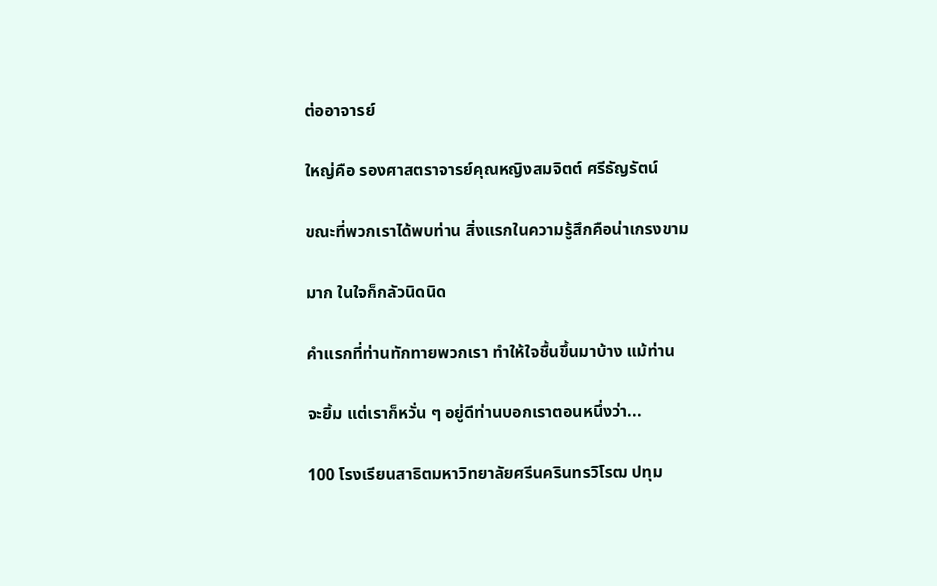ต่ออาจารย์

ใหญ่คือ รองศาสตราจารย์คุณหญิงสมจิตต์ ศรีธัญรัตน์

ขณะที่พวกเราได้พบท่าน สิ่งแรกในความรู้สึกคือน่าเกรงขาม

มาก ในใจก็กลัวนิดนิด

คำแรกที่ท่านทักทายพวกเรา ทำให้ใจชื้นขึ้นมาบ้าง แม้ท่าน

จะยิ้ม แต่เราก็หวั่น ๆ อยู่ดีท่านบอกเราตอนหนึ่งว่า...

100 โรงเรียนสาธิตมหาวิทยาลัยศรีนครินทรวิโรฒ ปทุม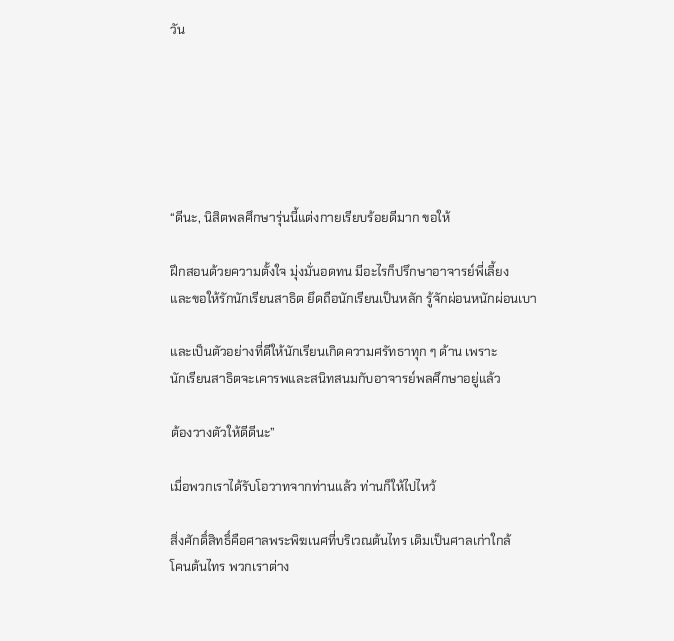วัน






“ดีนะ, นิสิตพลศึกษารุ่นนี้แต่งกายเรียบร้อยดีมาก ขอให้

ฝึกสอนด้วยความตั้งใจ มุ่งมั่นอดทน มีอะไรก็ปรึกษาอาจารย์พี่เลี้ยง
และขอให้รักนักเรียนสาธิต ยึดถือนักเรียนเป็นหลัก รู้จักผ่อนหนักผ่อนเบา

และเป็นตัวอย่างที่ดีให้นักเรียนเกิดความศรัทธาทุก ๆ ด้าน เพราะ
นักเรียนสาธิตจะเคารพและสนิทสนมกับอาจารย์พลศึกษาอยู่แล้ว

ต้องวางตัวให้ดีดีนะ”

เมื่อพวกเราได้รับโอวาทจากท่านแล้ว ท่านก็ให้ไปไหว้

สิ่งศักดิ์สิทธิ์คือศาลพระพิฆเนศที่บริเวณต้นไทร เดิมเป็นศาลเก่าใกล้
โคนต้นไทร พวกเราต่าง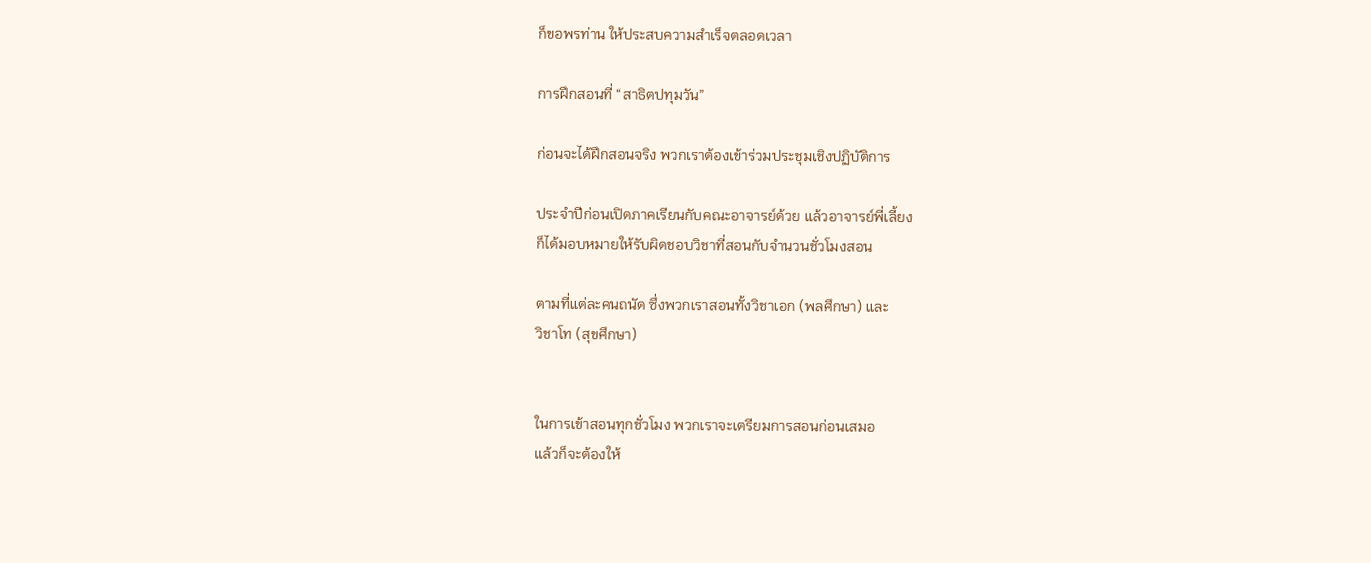ก็ขอพรท่าน ให้ประสบความสำเร็จตลอดเวลา

การฝึกสอนที่ “สาธิตปทุมวัน”

ก่อนจะได้ฝึกสอนจริง พวกเราต้องเข้าร่วมประชุมเชิงปฏิบัติการ

ประจำปีก่อนเปิดภาคเรียนกับคณะอาจารย์ด้วย แล้วอาจารย์พี่เลี้ยง
ก็ได้มอบหมายให้รับผิดชอบวิชาที่สอนกับจำนวนชั่วโมงสอน

ตามที่แต่ละคนถนัด ซึ่งพวกเราสอนทั้งวิชาเอก (พลศึกษา) และ
วิชาโท (สุขศึกษา)


ในการเข้าสอนทุกชั่วโมง พวกเราจะเตรียมการสอนก่อนเสมอ
แล้วก็จะต้องให้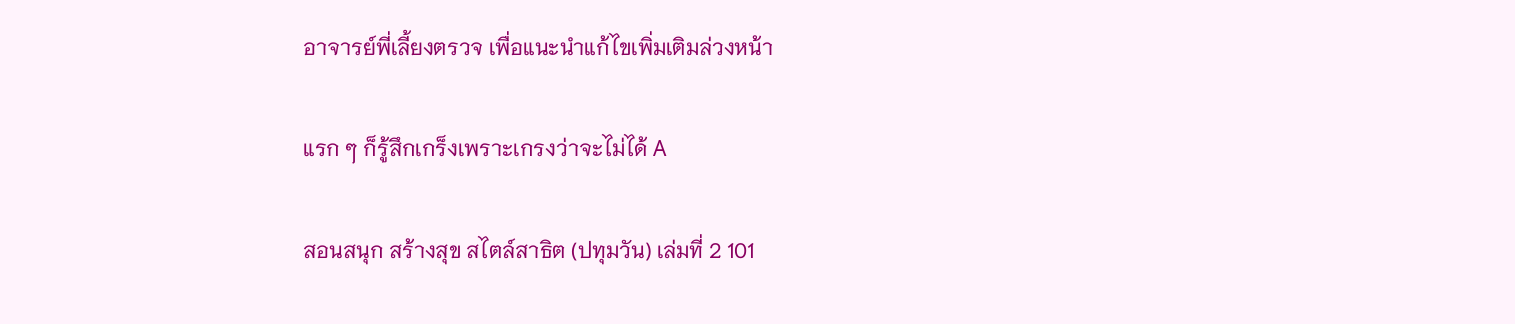อาจารย์พี่เลี้ยงตรวจ เพื่อแนะนำแก้ไขเพิ่มเติมล่วงหน้า

แรก ๆ ก็รู้สึกเกร็งเพราะเกรงว่าจะไม่ได้ A

สอนสนุก สร้างสุข สไตล์สาธิต (ปทุมวัน) เล่มที่ 2 101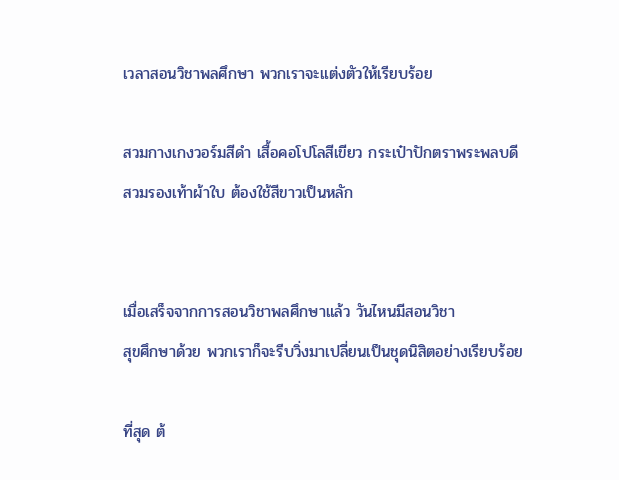เวลาสอนวิชาพลศึกษา พวกเราจะแต่งตัวให้เรียบร้อย

สวมกางเกงวอร์มสีดำ เสื้อคอโปโลสีเขียว กระเป๋าปักตราพระพลบดี
สวมรองเท้าผ้าใบ ต้องใช้สีขาวเป็นหลัก


เมื่อเสร็จจากการสอนวิชาพลศึกษาแล้ว วันไหนมีสอนวิชา
สุขศึกษาด้วย พวกเราก็จะรีบวิ่งมาเปลี่ยนเป็นชุดนิสิตอย่างเรียบร้อย

ที่สุด ต้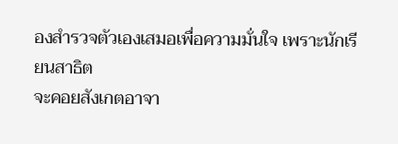องสำรวจตัวเองเสมอเพื่อความมั่นใจ เพราะนักเรียนสาธิต
จะคอยสังเกตอาจา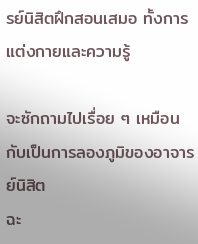รย์นิสิตฝึกสอนเสมอ ทั้งการแต่งกายและความรู้

จะซักถามไปเรื่อย ๆ เหมือนกับเป็นการลองภูมิของอาจารย์นิสิต
ฉะ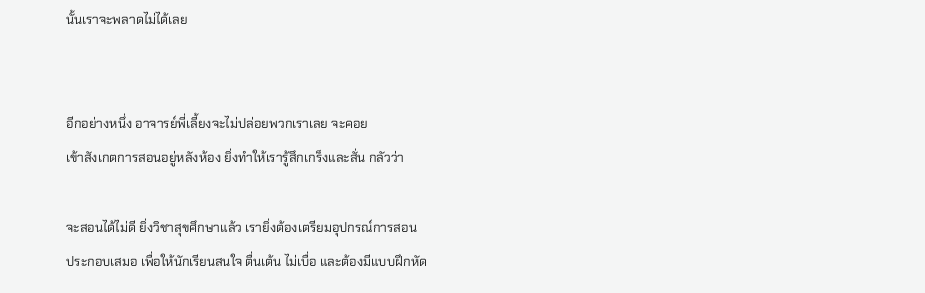นั้นเราจะพลาดไม่ได้เลย


อีกอย่างหนึ่ง อาจารย์พี่เลี้ยงจะไม่ปล่อยพวกเราเลย จะคอย
เข้าสังเกตการสอนอยู่หลังห้อง ยิ่งทำให้เรารู้สึกเกร็งและสั่น กลัวว่า

จะสอนได้ไม่ดี ยิ่งวิชาสุขศึกษาแล้ว เรายิ่งต้องเตรียมอุปกรณ์การสอน
ประกอบเสมอ เพื่อให้นักเรียนสนใจ ตื่นเต้น ไม่เบื่อ และต้องมีแบบฝึกหัด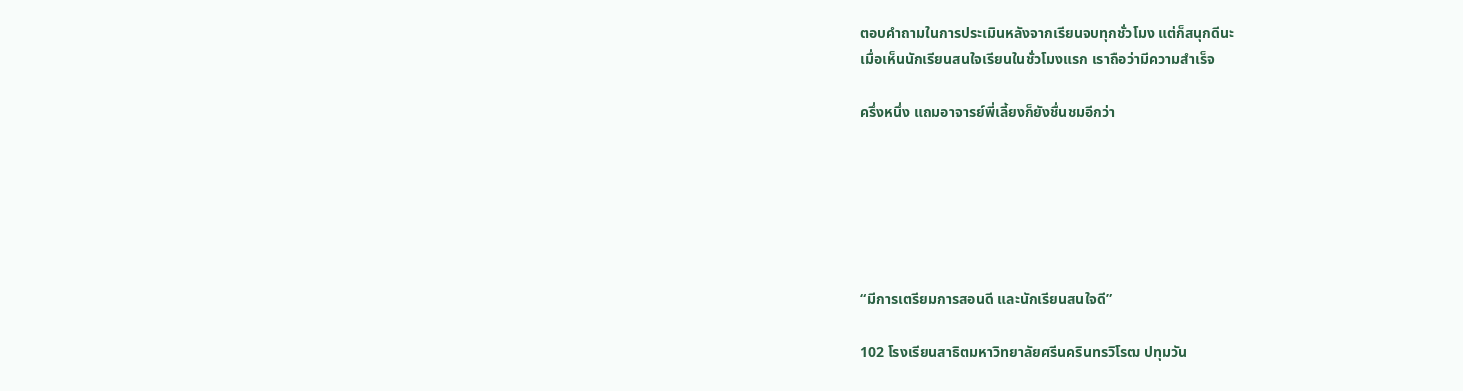ตอบคำถามในการประเมินหลังจากเรียนจบทุกชั่วโมง แต่ก็สนุกดีนะ
เมื่อเห็นนักเรียนสนใจเรียนในชั่วโมงแรก เราถือว่ามีความสำเร็จ

ครึ่งหนึ่ง แถมอาจารย์พี่เลี้ยงก็ยังชื่นชมอีกว่า






“มีการเตรียมการสอนดี และนักเรียนสนใจดี”

102 โรงเรียนสาธิตมหาวิทยาลัยศรีนครินทรวิโรฒ ปทุมวัน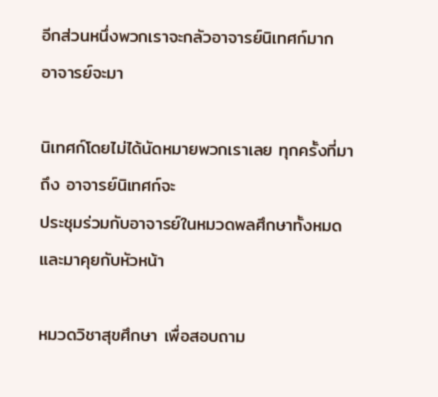อีกส่วนหนึ่งพวกเราจะกลัวอาจารย์นิเทศก์มาก อาจารย์จะมา

นิเทศก์โดยไม่ได้นัดหมายพวกเราเลย ทุกครั้งที่มาถึง อาจารย์นิเทศก์จะ
ประชุมร่วมกับอาจารย์ในหมวดพลศึกษาทั้งหมดและมาคุยกับหัวหน้า

หมวดวิชาสุขศึกษา เพื่อสอบถาม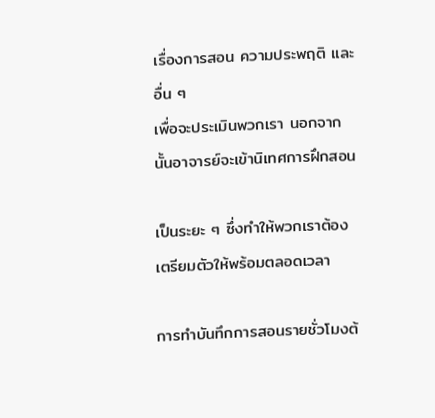เรื่องการสอน ความประพฤติ และอื่น ๆ
เพื่อจะประเมินพวกเรา นอกจากนั้นอาจารย์จะเข้านิเทศการฝึกสอน

เป็นระยะ ๆ ซึ่งทำให้พวกเราต้องเตรียมตัวให้พร้อมตลอดเวลา

การทำบันทึกการสอนรายชั่วโมงต้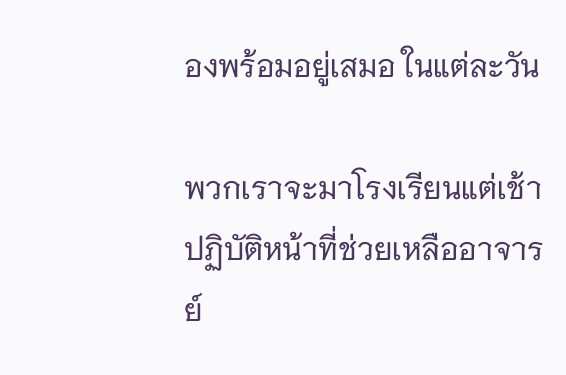องพร้อมอยู่เสมอ ในแต่ละวัน

พวกเราจะมาโรงเรียนแต่เช้า ปฏิบัติหน้าที่ช่วยเหลืออาจารย์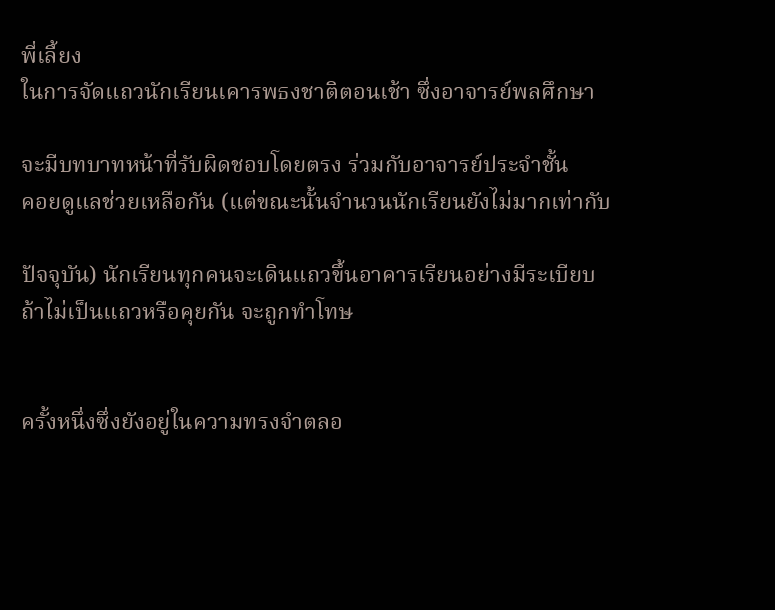พี่เลี้ยง
ในการจัดแถวนักเรียนเคารพธงชาติตอนเช้า ซึ่งอาจารย์พลศึกษา

จะมีบทบาทหน้าที่รับผิดชอบโดยตรง ร่วมกับอาจารย์ประจำชั้น
คอยดูแลช่วยเหลือกัน (แต่ขณะนั้นจำนวนนักเรียนยังไม่มากเท่ากับ

ปัจจุบัน) นักเรียนทุกคนจะเดินแถวขึ้นอาคารเรียนอย่างมีระเบียบ
ถ้าไม่เป็นแถวหรือคุยกัน จะถูกทำโทษ


ครั้งหนึ่งซึ่งยังอยู่ในความทรงจำตลอ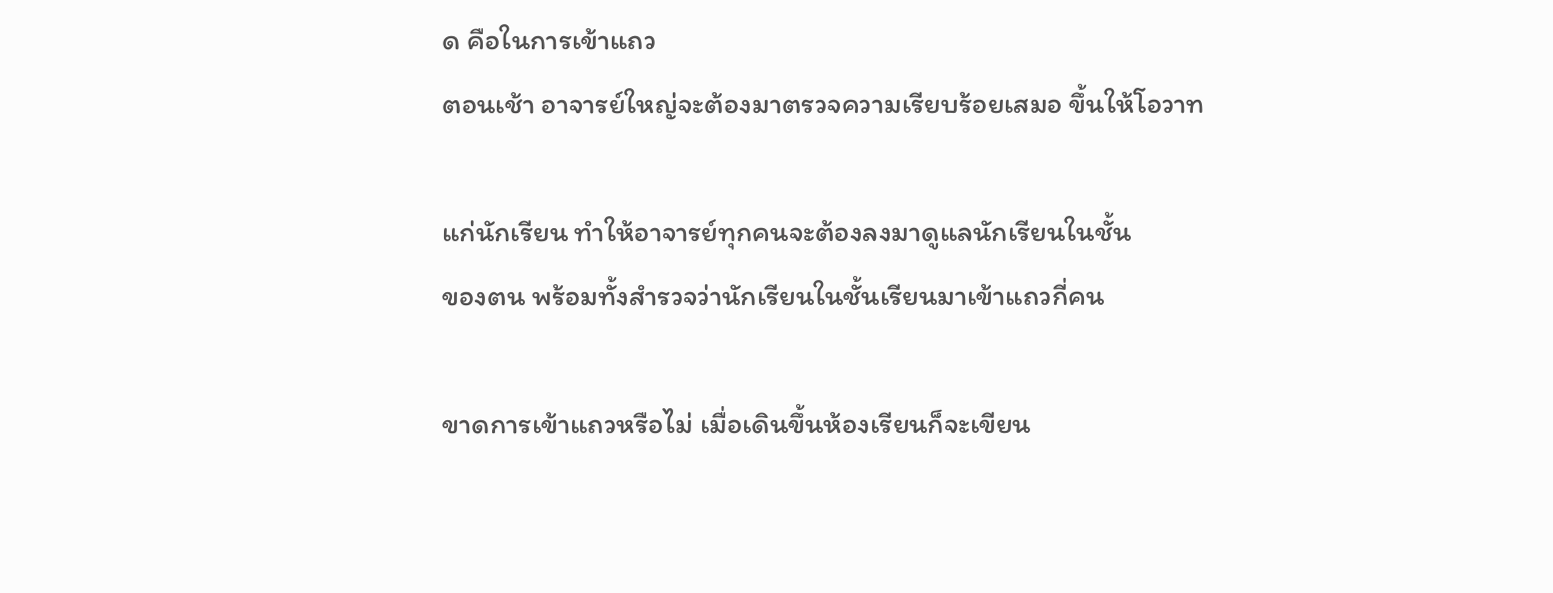ด คือในการเข้าแถว
ตอนเช้า อาจารย์ใหญ่จะต้องมาตรวจความเรียบร้อยเสมอ ขึ้นให้โอวาท

แก่นักเรียน ทำให้อาจารย์ทุกคนจะต้องลงมาดูแลนักเรียนในชั้น
ของตน พร้อมทั้งสำรวจว่านักเรียนในชั้นเรียนมาเข้าแถวกี่คน

ขาดการเข้าแถวหรือไม่ เมื่อเดินขึ้นห้องเรียนก็จะเขียน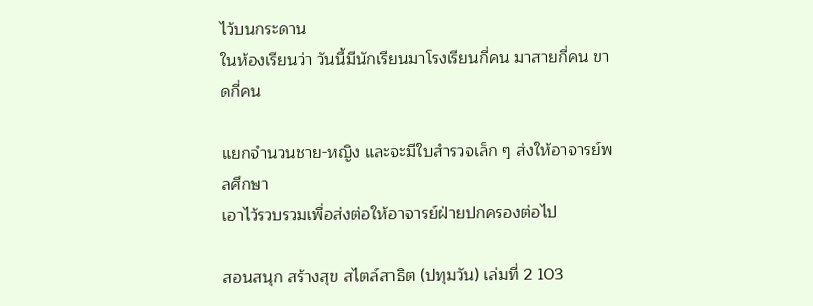ไว้บนกระดาน
ในห้องเรียนว่า วันนี้มีนักเรียนมาโรงเรียนกี่คน มาสายกี่คน ขาดกี่คน

แยกจำนวนชาย-หญิง และจะมีใบสำรวจเล็ก ๆ ส่งให้อาจารย์พลศึกษา
เอาไว้รวบรวมเพื่อส่งต่อให้อาจารย์ฝ่ายปกครองต่อไป

สอนสนุก สร้างสุข สไตล์สาธิต (ปทุมวัน) เล่มที่ 2 103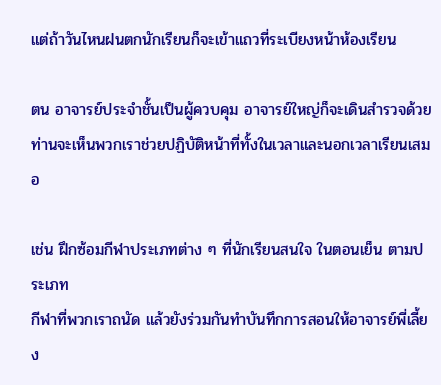แต่ถ้าวันไหนฝนตกนักเรียนก็จะเข้าแถวที่ระเบียงหน้าห้องเรียน

ตน อาจารย์ประจำชั้นเป็นผู้ควบคุม อาจารย์ใหญ่ก็จะเดินสำรวจด้วย
ท่านจะเห็นพวกเราช่วยปฏิบัติหน้าที่ทั้งในเวลาและนอกเวลาเรียนเสมอ

เช่น ฝึกซ้อมกีฬาประเภทต่าง ๆ ที่นักเรียนสนใจ ในตอนเย็น ตามประเภท
กีฬาที่พวกเราถนัด แล้วยังร่วมกันทำบันทึกการสอนให้อาจารย์พี่เลี้ยง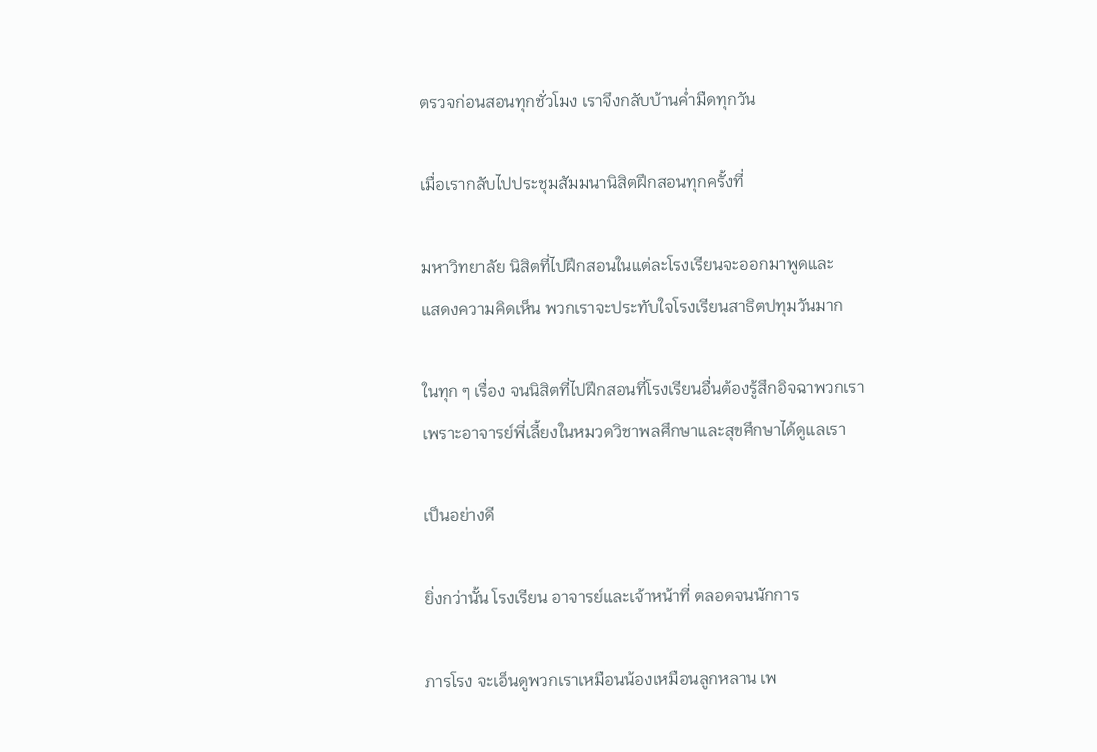ตรวจก่อนสอนทุกชั่วโมง เราจึงกลับบ้านค่ำมืดทุกวัน

เมื่อเรากลับไปประชุมสัมมนานิสิตฝึกสอนทุกครั้งที่

มหาวิทยาลัย นิสิตที่ไปฝึกสอนในแต่ละโรงเรียนจะออกมาพูดและ
แสดงความคิดเห็น พวกเราจะประทับใจโรงเรียนสาธิตปทุมวันมาก

ในทุก ๆ เรื่อง จนนิสิตที่ไปฝึกสอนที่โรงเรียนอื่นต้องรู้สึกอิจฉาพวกเรา
เพราะอาจารย์พี่เลี้ยงในหมวดวิชาพลศึกษาและสุขศึกษาได้ดูแลเรา

เป็นอย่างดี

ยิ่งกว่านั้น โรงเรียน อาจารย์และเจ้าหน้าที่ ตลอดจนนักการ

ภารโรง จะเอ็นดูพวกเราเหมือนน้องเหมือนลูกหลาน เพ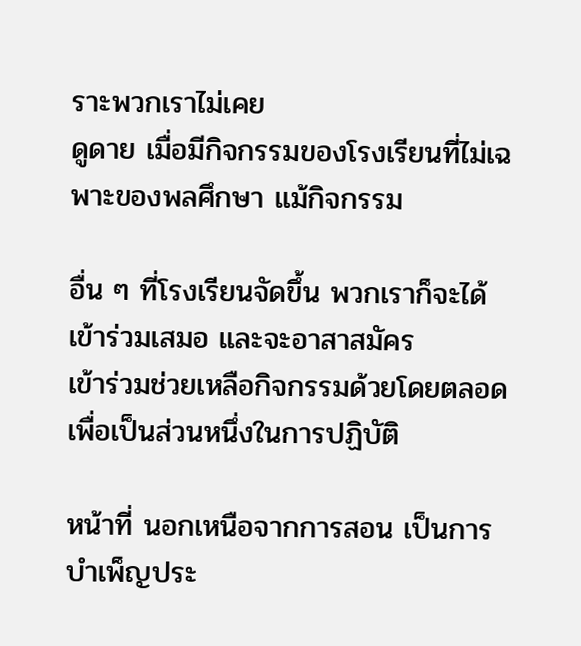ราะพวกเราไม่เคย
ดูดาย เมื่อมีกิจกรรมของโรงเรียนที่ไม่เฉพาะของพลศึกษา แม้กิจกรรม

อื่น ๆ ที่โรงเรียนจัดขึ้น พวกเราก็จะได้เข้าร่วมเสมอ และจะอาสาสมัคร
เข้าร่วมช่วยเหลือกิจกรรมด้วยโดยตลอด เพื่อเป็นส่วนหนึ่งในการปฏิบัติ

หน้าที่ นอกเหนือจากการสอน เป็นการบำเพ็ญประ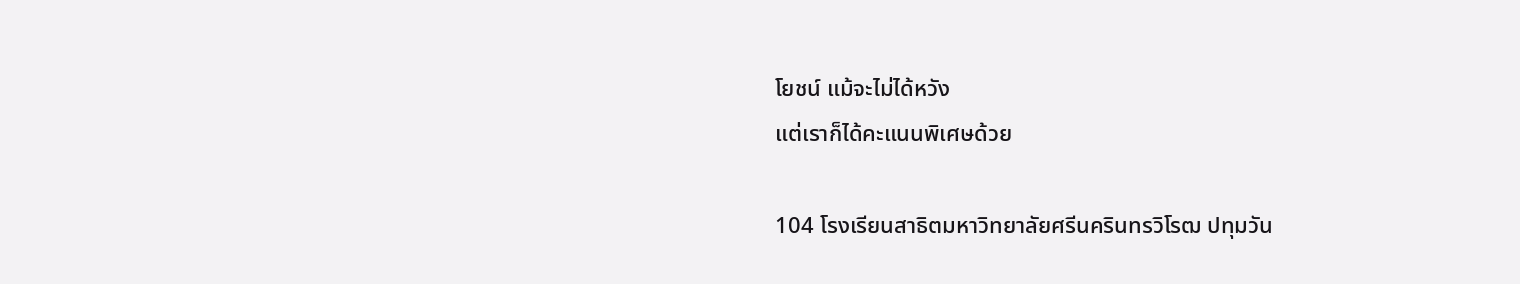โยชน์ แม้จะไม่ได้หวัง
แต่เราก็ได้คะแนนพิเศษด้วย

104 โรงเรียนสาธิตมหาวิทยาลัยศรีนครินทรวิโรฒ ปทุมวัน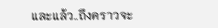และแล้ว..ถึงคราวจะ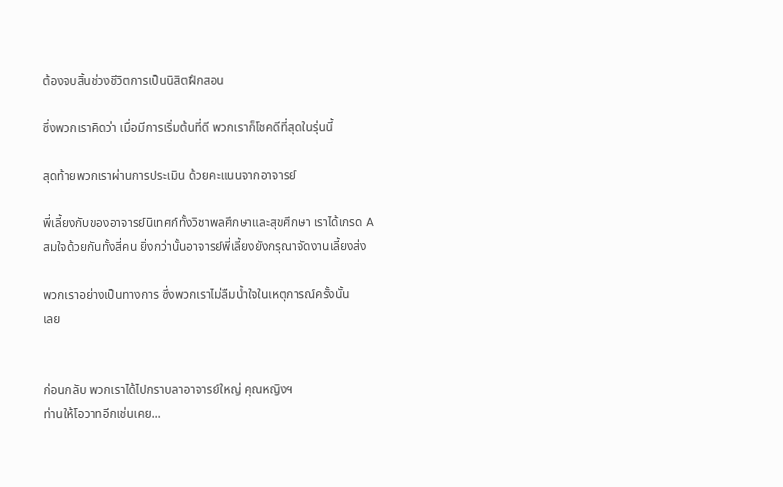ต้องจบสิ้นช่วงชีวิตการเป็นนิสิตฝึกสอน

ซึ่งพวกเราคิดว่า เมื่อมีการเริ่มต้นที่ดี พวกเราก็โชคดีที่สุดในรุ่นนี้

สุดท้ายพวกเราผ่านการประเมิน ด้วยคะแนนจากอาจารย์

พี่เลี้ยงกับของอาจารย์นิเทศก์ทั้งวิชาพลศึกษาและสุขศึกษา เราได้เกรด A
สมใจด้วยกันทั้งสี่คน ยิ่งกว่านั้นอาจารย์พี่เลี้ยงยังกรุณาจัดงานเลี้ยงส่ง

พวกเราอย่างเป็นทางการ ซึ่งพวกเราไม่ลืมน้ำใจในเหตุการณ์ครั้งนั้น
เลย


ก่อนกลับ พวกเราได้ไปกราบลาอาจารย์ใหญ่ คุณหญิงฯ
ท่านให้โอวาทอีกเช่นเคย...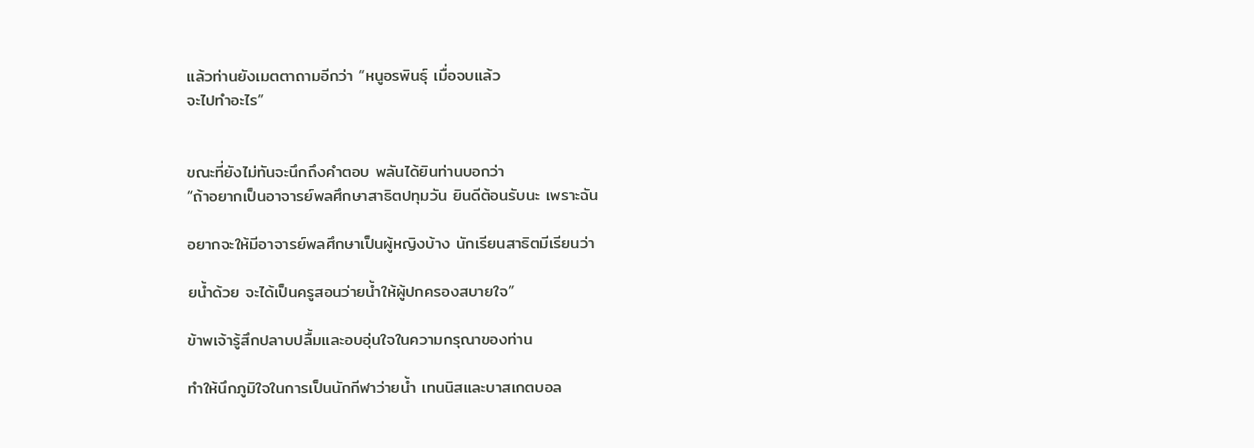แล้วท่านยังเมตตาถามอีกว่า “หนูอรพินธุ์ เมื่อจบแล้ว
จะไปทำอะไร”


ขณะที่ยังไม่ทันจะนึกถึงคำตอบ พลันได้ยินท่านบอกว่า
“ถ้าอยากเป็นอาจารย์พลศึกษาสาธิตปทุมวัน ยินดีต้อนรับนะ เพราะฉัน

อยากจะให้มีอาจารย์พลศึกษาเป็นผู้หญิงบ้าง นักเรียนสาธิตมีเรียนว่า

ยน้ำด้วย จะได้เป็นครูสอนว่ายน้ำให้ผู้ปกครองสบายใจ”

ข้าพเจ้ารู้สึกปลาบปลื้มและอบอุ่นใจในความกรุณาของท่าน

ทำให้นึกภูมิใจในการเป็นนักกีฬาว่ายน้ำ เทนนิสและบาสเกตบอล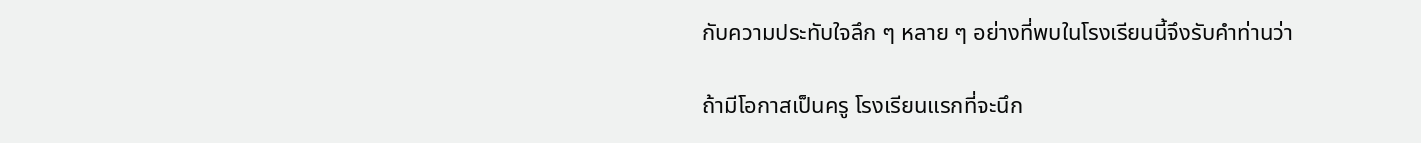กับความประทับใจลึก ๆ หลาย ๆ อย่างที่พบในโรงเรียนนี้จึงรับคำท่านว่า

ถ้ามีโอกาสเป็นครู โรงเรียนแรกที่จะนึก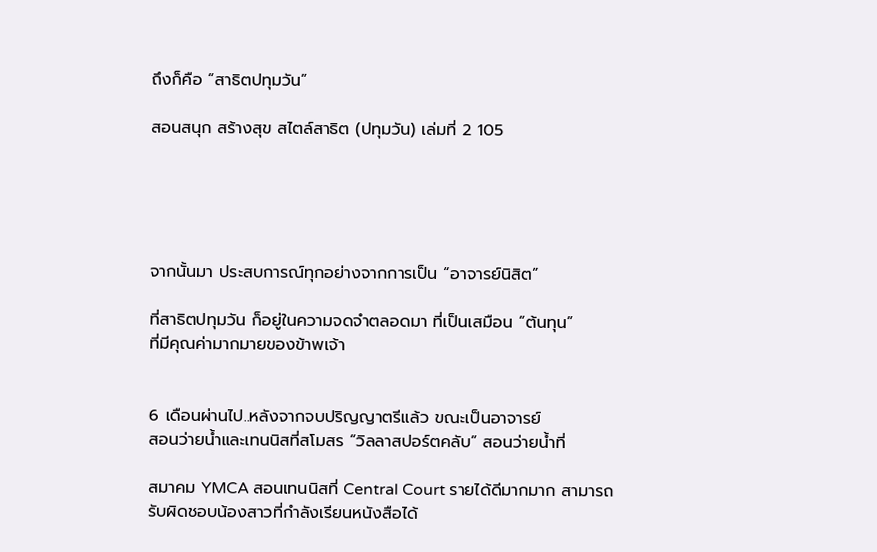ถึงก็คือ “สาธิตปทุมวัน”

สอนสนุก สร้างสุข สไตล์สาธิต (ปทุมวัน) เล่มที่ 2 105





จากนั้นมา ประสบการณ์ทุกอย่างจากการเป็น “อาจารย์นิสิต”

ที่สาธิตปทุมวัน ก็อยู่ในความจดจำตลอดมา ที่เป็นเสมือน “ต้นทุน”
ที่มีคุณค่ามากมายของข้าพเจ้า


6 เดือนผ่านไป..หลังจากจบปริญญาตรีแล้ว ขณะเป็นอาจารย์
สอนว่ายน้ำและเทนนิสที่สโมสร “วิลลาสปอร์ตคลับ” สอนว่ายน้ำที่

สมาคม YMCA สอนเทนนิสที่ Central Court รายได้ดีมากมาก สามารถ
รับผิดชอบน้องสาวที่กำลังเรียนหนังสือได้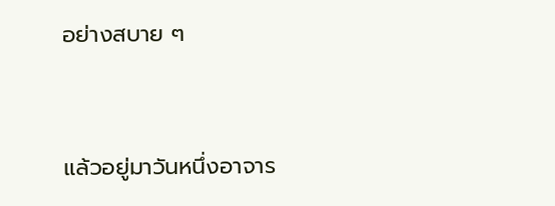อย่างสบาย ๆ


แล้วอยู่มาวันหนึ่งอาจาร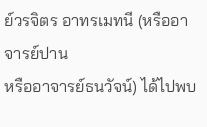ย์วรจิตร อาทรเมทนี (หรืออาจารย์ปาน
หรืออาจารย์ธนวัจน์) ได้ไปพบ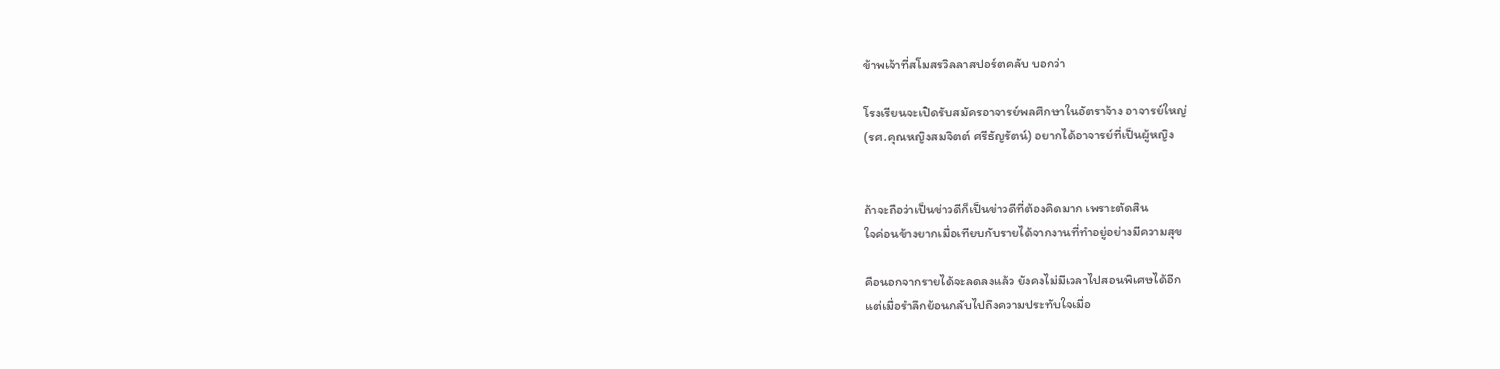ข้าพเจ้าที่สโมสรวิลลาสปอร์ตคลับ บอกว่า

โรงเรียนจะเปิดรับสมัครอาจารย์พลศึกษาในอัตราจ้าง อาจารย์ใหญ่
(รศ.คุณหญิงสมจิตต์ ศรีธัญรัตน์) อยากได้อาจารย์ที่เป็นผู้หญิง


ถ้าจะถือว่าเป็นข่าวดีก็เป็นข่าวดีที่ต้องคิดมาก เพราะตัดสิน
ใจค่อนข้างยากเมื่อเทียบกับรายได้จากงานที่ทำอยู่อย่างมีความสุข

คือนอกจากรายได้จะลดลงแล้ว ยังคงไม่มีเวลาไปสอนพิเศษได้อีก
แต่เมื่อรำลึกย้อนกลับไปถึงความประทับใจเมื่อ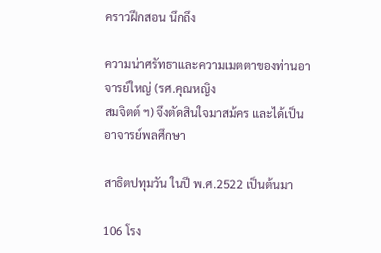คราวฝึกสอน นึกถึง

ความน่าศรัทธาและความเมตตาของท่านอาจารย์ใหญ่ (รศ.คุณหญิง
สมจิตต์ ฯ) จึงตัดสินใจมาสม้คร และได้เป็นอาจารย์พลศึกษา

สาธิตปทุมวัน ในปี พ.ศ.2522 เป็นต้นมา

106 โรง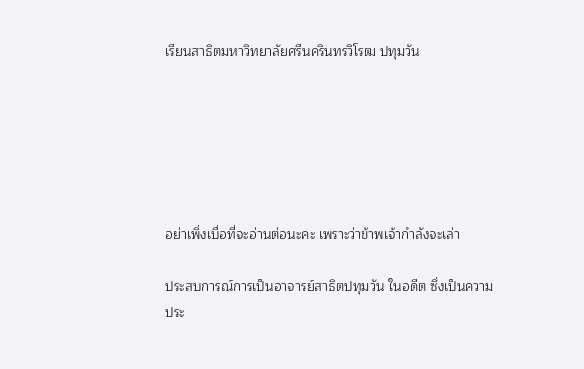เรียนสาธิตมหาวิทยาลัยศรีนครินทรวิโรฒ ปทุมวัน






อย่าเพิ่งเบื่อที่จะอ่านต่อนะคะ เพราะว่าข้าพเจ้ากำลังจะเล่า

ประสบการณ์การเป็นอาจารย์สาธิตปทุมวัน ในอดีต ซึ่งเป็นความ
ประ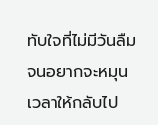ทับใจที่ไม่มีวันลืม จนอยากจะหมุนเวลาให้กลับไป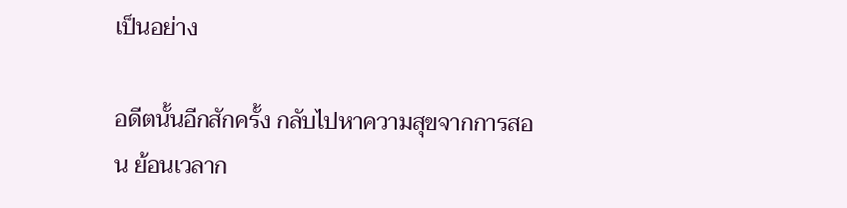เป็นอย่าง

อดีตนั้นอีกสักครั้ง กลับไปหาความสุขจากการสอน ย้อนเวลาก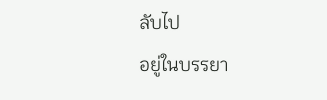ลับไป
อยู่ในบรรยา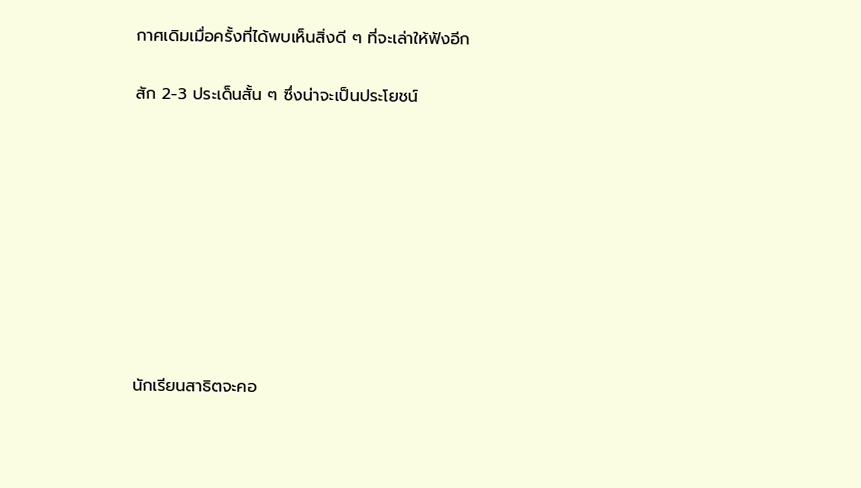กาศเดิมเมื่อครั้งที่ได้พบเห็นสิ่งดี ๆ ที่จะเล่าให้ฟังอีก

สัก 2-3 ประเด็นสั้น ๆ ซึ่งน่าจะเป็นประโยชน์









นักเรียนสาธิตจะคอ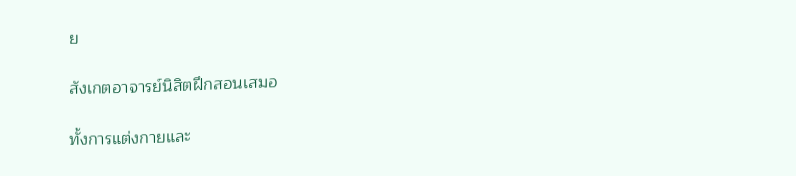ย

สังเกตอาจารย์นิสิตฝึกสอนเสมอ

ทั้งการแต่งกายและ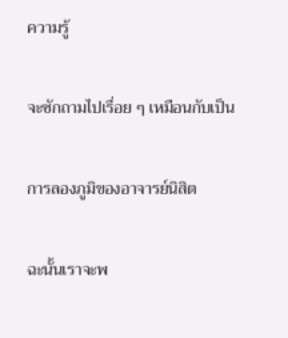ความรู้

จะซักถามไปเรื่อย ๆ เหมือนกับเป็น

การลองภูมิของอาจารย์นิสิต

ฉะนั้นเราจะพ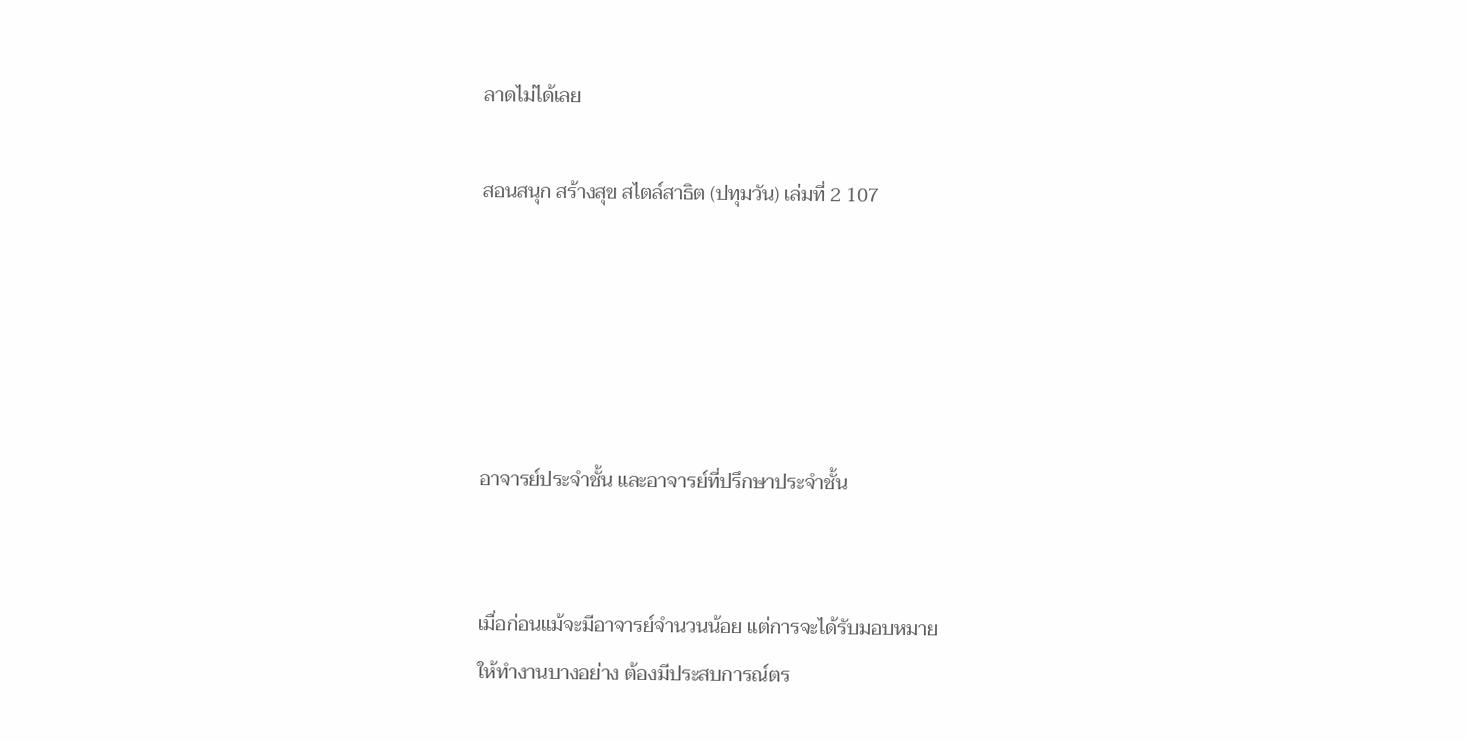ลาดไม่ได้เลย

สอนสนุก สร้างสุข สไตล์สาธิต (ปทุมวัน) เล่มที่ 2 107





อาจารย์ประจำชั้น และอาจารย์ที่ปรึกษาประจำชั้น


เมื่อก่อนแม้จะมีอาจารย์จำนวนน้อย แต่การจะได้รับมอบหมาย
ให้ทำงานบางอย่าง ต้องมีประสบการณ์ตร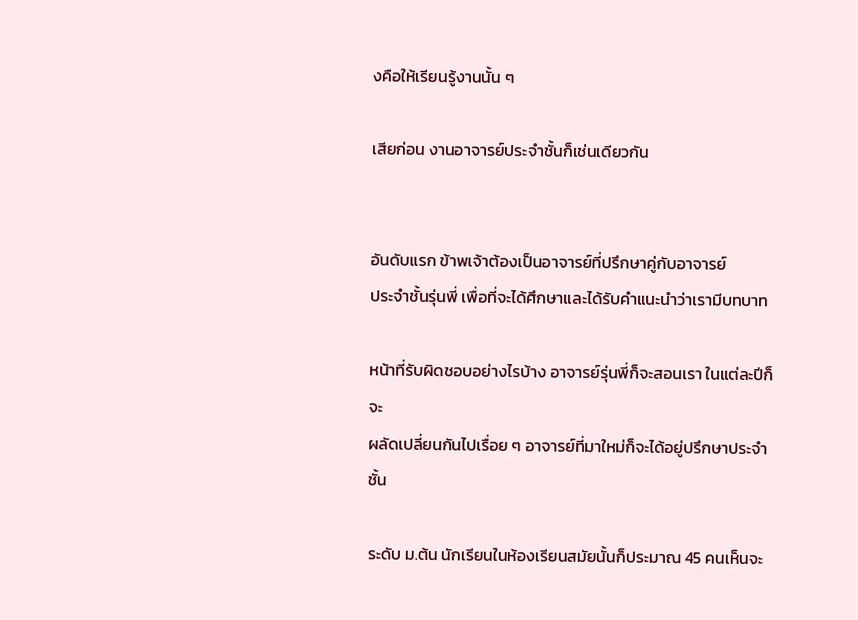งคือให้เรียนรู้งานนั้น ๆ

เสียก่อน งานอาจารย์ประจำชั้นก็เช่นเดียวกัน


อันดับแรก ข้าพเจ้าต้องเป็นอาจารย์ที่ปรึกษาคู่กับอาจารย์
ประจำชั้นรุ่นพี่ เพื่อที่จะได้ศึกษาและได้รับคำแนะนำว่าเรามีบทบาท

หน้าที่รับผิดชอบอย่างไรบ้าง อาจารย์รุ่นพี่ก็จะสอนเรา ในแต่ละปีก็จะ
ผลัดเปลี่ยนกันไปเรื่อย ๆ อาจารย์ที่มาใหม่ก็จะได้อยู่ปรึกษาประจำชั้น

ระดับ ม.ต้น นักเรียนในห้องเรียนสมัยนั้นก็ประมาณ 45 คนเห็นจะ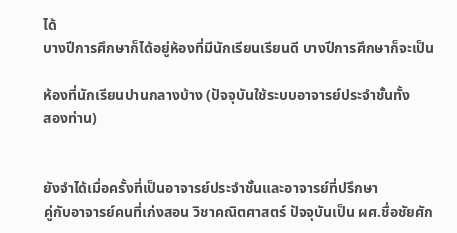ได้
บางปีการศึกษาก็ได้อยู่ห้องที่มีนักเรียนเรียนดี บางปีการศึกษาก็จะเป็น

ห้องที่นักเรียนปานกลางบ้าง (ปัจจุบันใช้ระบบอาจารย์ประจำชั้นทั้ง
สองท่าน)


ยังจำได้เมื่อครั้งที่เป็นอาจารย์ประจำชั้นและอาจารย์ที่ปรึกษา
คู่กับอาจารย์คนที่เก่งสอน วิชาคณิตศาสตร์ ปัจจุบันเป็น ผศ.ชื่อชัยศัก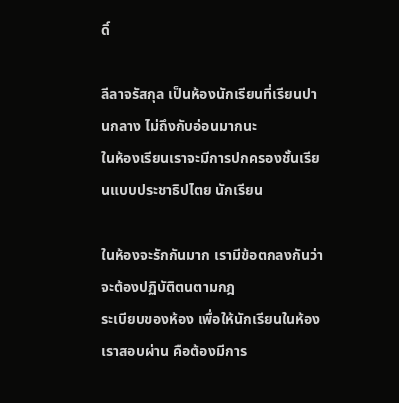ดิ์

ลีลาจรัสกุล เป็นห้องนักเรียนที่เรียนปานกลาง ไม่ถึงกับอ่อนมากนะ
ในห้องเรียนเราจะมีการปกครองชั้นเรียนแบบประชาธิปไตย นักเรียน

ในห้องจะรักกันมาก เรามีข้อตกลงกันว่าจะต้องปฏิบัติตนตามกฎ
ระเบียบของห้อง เพื่อให้นักเรียนในห้องเราสอบผ่าน คือต้องมีการ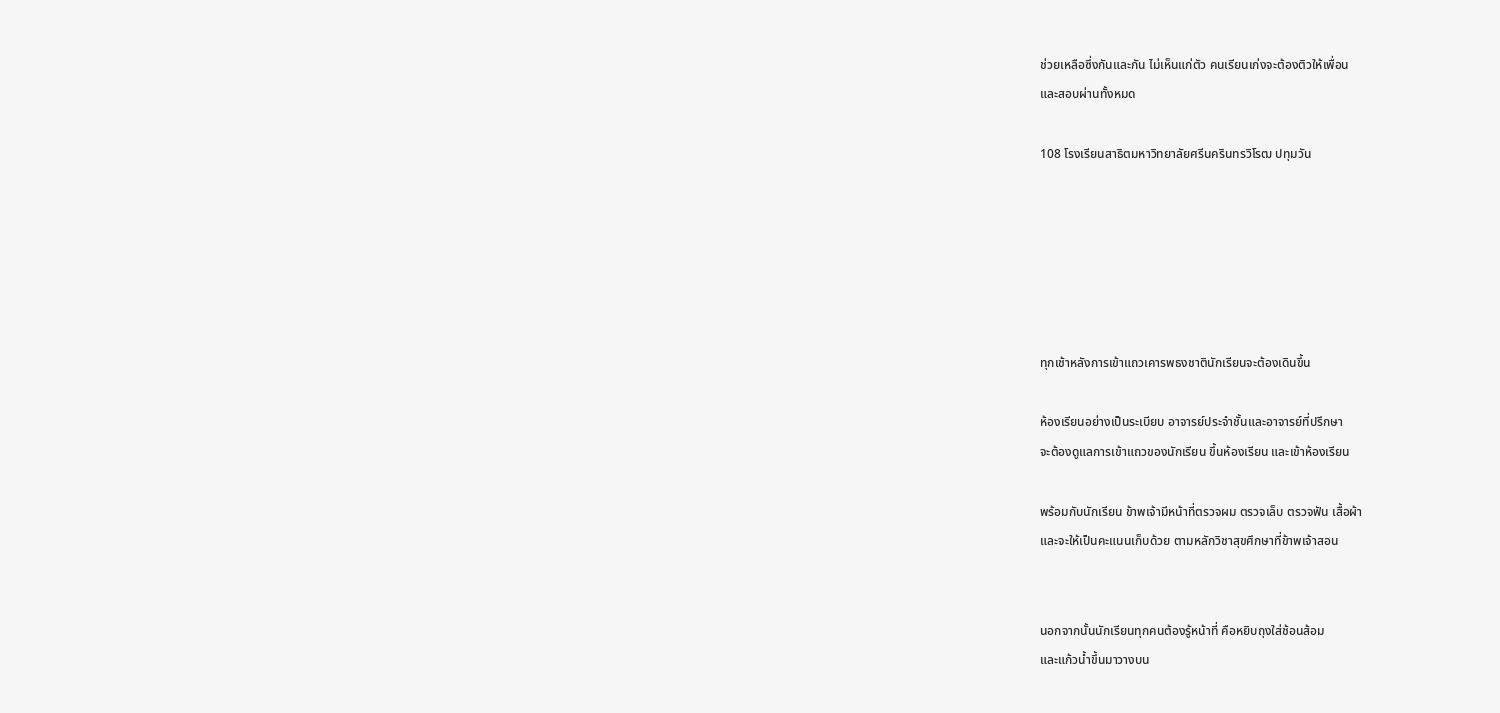ช่วยเหลือซึ่งกันและกัน ไม่เห็นแก่ตัว คนเรียนเก่งจะต้องติวให้เพื่อน
และสอบผ่านทั้งหมด

108 โรงเรียนสาธิตมหาวิทยาลัยศรีนครินทรวิโรฒ ปทุมวัน






ทุกเช้าหลังการเข้าแถวเคารพธงชาตินักเรียนจะต้องเดินขึ้น

ห้องเรียนอย่างเป็นระเบียบ อาจารย์ประจำชั้นและอาจารย์ที่ปรึกษา
จะต้องดูแลการเข้าแถวของนักเรียน ขึ้นห้องเรียน และเข้าห้องเรียน

พร้อมกับนักเรียน ข้าพเจ้ามีหน้าที่ตรวจผม ตรวจเล็บ ตรวจฟัน เสื้อผ้า
และจะให้เป็นคะแนนเก็บด้วย ตามหลักวิชาสุขศึกษาที่ข้าพเจ้าสอน


นอกจากนั้นนักเรียนทุกคนต้องรู้หน้าที่ คือหยิบถุงใส่ช้อนส้อม
และแก้วน้ำขึ้นมาวางบน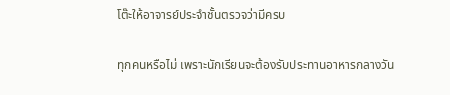โต๊ะให้อาจารย์ประจำชั้นตรวจว่ามีครบ

ทุกคนหรือไม่ เพราะนักเรียนจะต้องรับประทานอาหารกลางวัน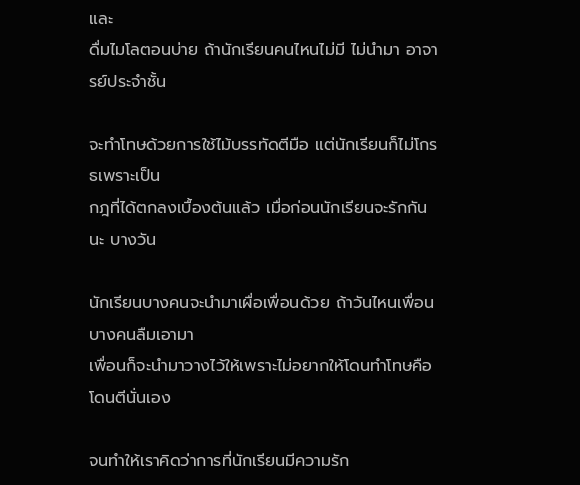และ
ดื่มไมโลตอนบ่าย ถ้านักเรียนคนไหนไม่มี ไม่นำมา อาจารย์ประจำชั้น

จะทำโทษด้วยการใช้ไม้บรรทัดตีมือ แต่นักเรียนก็ไม่โกรธเพราะเป็น
กฎที่ได้ตกลงเบื้องต้นแล้ว เมื่อก่อนนักเรียนจะรักกันนะ บางวัน

นักเรียนบางคนจะนำมาเผื่อเพื่อนด้วย ถ้าวันไหนเพื่อนบางคนลืมเอามา
เพื่อนก็จะนำมาวางไว้ให้เพราะไม่อยากให้โดนทำโทษคือโดนตีนั่นเอง

จนทำให้เราคิดว่าการที่นักเรียนมีความรัก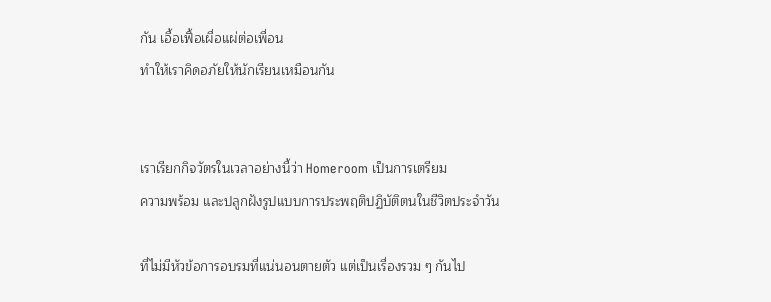กัน เอื้อเฟื้อเผื่อแผ่ต่อเพื่อน
ทำให้เราคิดอภัยให้นักเรียนเหมือนกัน


เราเรียกกิจวัตรในเวลาอย่างนี้ว่า Homeroom เป็นการเตรียม
ความพร้อม และปลูกฝังรูปแบบการประพฤติปฏิบัติตนในชีวิตประจำวัน

ที่ไม่มีหัวข้อการอบรมที่แน่นอนตายตัว แต่เป็นเรื่องรวม ๆ กันไป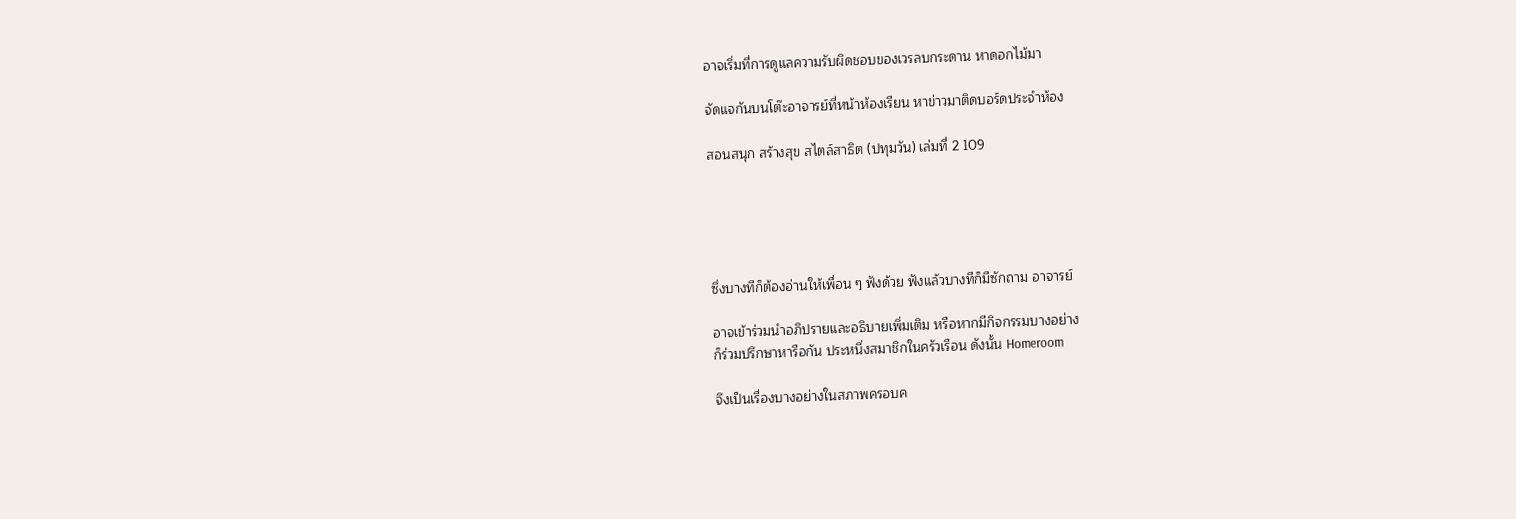อาจเริ่มที่การดูแลความรับผิดชอบของเวรลบกระดาน หาดอกไม้มา

จัดแจกันบนโต๊ะอาจารย์ที่หน้าห้องเรียน หาข่าวมาติดบอร์ดประจำห้อง

สอนสนุก สร้างสุข สไตล์สาธิต (ปทุมวัน) เล่มที่ 2 109





ซึ่งบางทีก็ต้องอ่านให้เพื่อน ๆ ฟังด้วย ฟังแล้วบางทีก็มีซักถาม อาจารย์

อาจเข้าร่วมนำอภิปรายและอธิบายเพิ่มเติม หรือหากมีกิจกรรมบางอย่าง
ก็ร่วมปรึกษาหารือกัน ประหนึ่งสมาชิกในครัวเรือน ดังนั้น Homeroom

จึงเป็นเรื่องบางอย่างในสภาพครอบค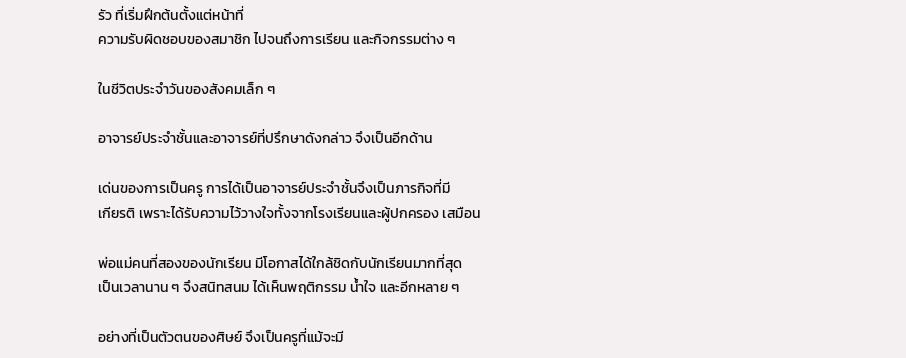รัว ที่เริ่มฝึกต้นตั้งแต่หน้าที่
ความรับผิดชอบของสมาชิก ไปจนถึงการเรียน และกิจกรรมต่าง ๆ

ในชีวิตประจำวันของสังคมเล็ก ๆ

อาจารย์ประจำชั้นและอาจารย์ที่ปรึกษาดังกล่าว จึงเป็นอีกด้าน

เด่นของการเป็นครู การได้เป็นอาจารย์ประจำชั้นจึงเป็นภารกิจที่มี
เกียรติ เพราะได้รับความไว้วางใจทั้งจากโรงเรียนและผู้ปกครอง เสมือน

พ่อแม่คนที่สองของนักเรียน มีโอกาสได้ใกล้ชิดกับนักเรียนมากที่สุด
เป็นเวลานาน ๆ จึงสนิทสนม ได้เห็นพฤติกรรม น้ำใจ และอีกหลาย ๆ

อย่างที่เป็นตัวตนของศิษย์ จึงเป็นครูที่แม้จะมี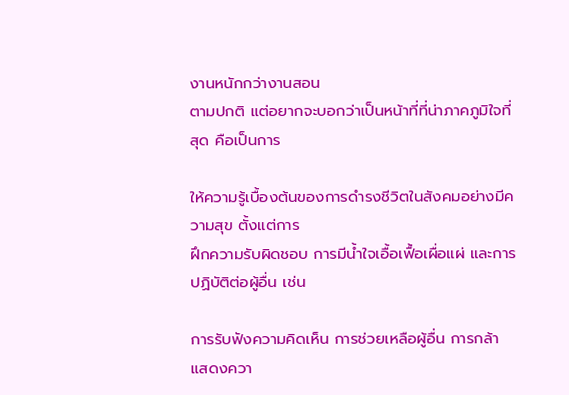งานหนักกว่างานสอน
ตามปกติ แต่อยากจะบอกว่าเป็นหน้าที่ที่น่าภาคภูมิใจที่สุด คือเป็นการ

ให้ความรู้เบื้องต้นของการดำรงชีวิตในสังคมอย่างมีความสุข ตั้งแต่การ
ฝึกความรับผิดชอบ การมีน้ำใจเอื้อเฟื้อเผื่อแผ่ และการปฏิบัติต่อผู้อื่น เช่น

การรับฟังความคิดเห็น การช่วยเหลือผู้อื่น การกล้าแสดงควา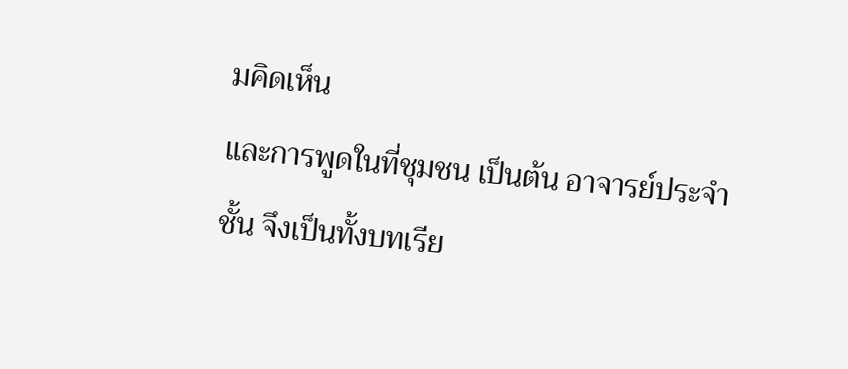มคิดเห็น
และการพูดในที่ชุมชน เป็นต้น อาจารย์ประจำชั้น จึงเป็นทั้งบทเรีย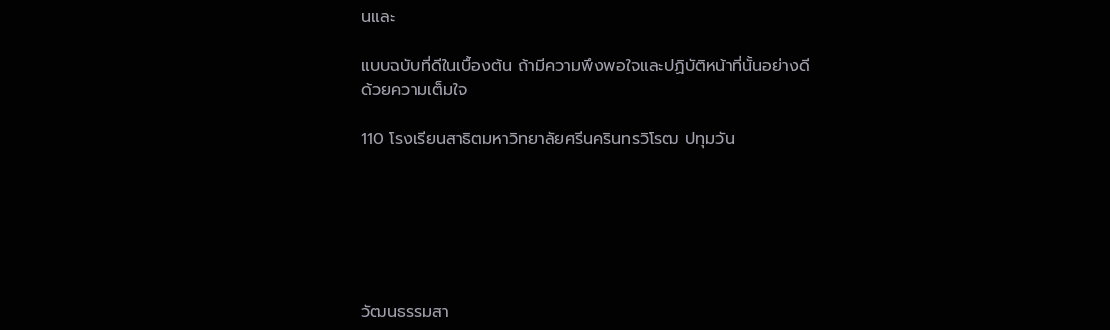นและ

แบบฉบับที่ดีในเบื้องต้น ถ้ามีความพึงพอใจและปฏิบัติหน้าที่นั้นอย่างดี
ด้วยความเต็มใจ

110 โรงเรียนสาธิตมหาวิทยาลัยศรีนครินทรวิโรฒ ปทุมวัน






วัฒนธรรมสา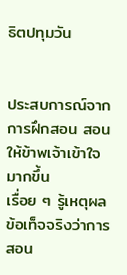ธิตปทุมวัน


ประสบการณ์จากการฝึกสอน สอนให้ข้าพเจ้าเข้าใจมากขึ้น
เรื่อย ๆ รู้เหตุผล ข้อเท็จจริงว่าการสอน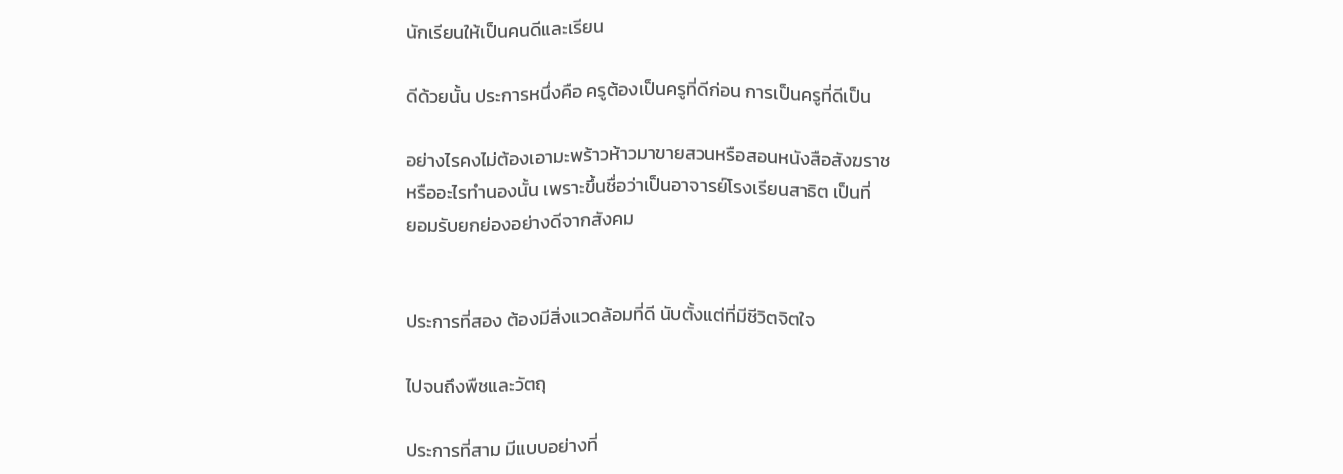นักเรียนให้เป็นคนดีและเรียน

ดีด้วยนั้น ประการหนึ่งคือ ครูต้องเป็นครูที่ดีก่อน การเป็นครูที่ดีเป็น

อย่างไรคงไม่ต้องเอามะพร้าวห้าวมาขายสวนหรือสอนหนังสือสังฆราช
หรืออะไรทำนองนั้น เพราะขึ้นชื่อว่าเป็นอาจารย์โรงเรียนสาธิต เป็นที่
ยอมรับยกย่องอย่างดีจากสังคม


ประการที่สอง ต้องมีสิ่งแวดล้อมที่ดี นับตั้งแต่ที่มีชีวิตจิตใจ

ไปจนถึงพืชและวัตถุ

ประการที่สาม มีแบบอย่างที่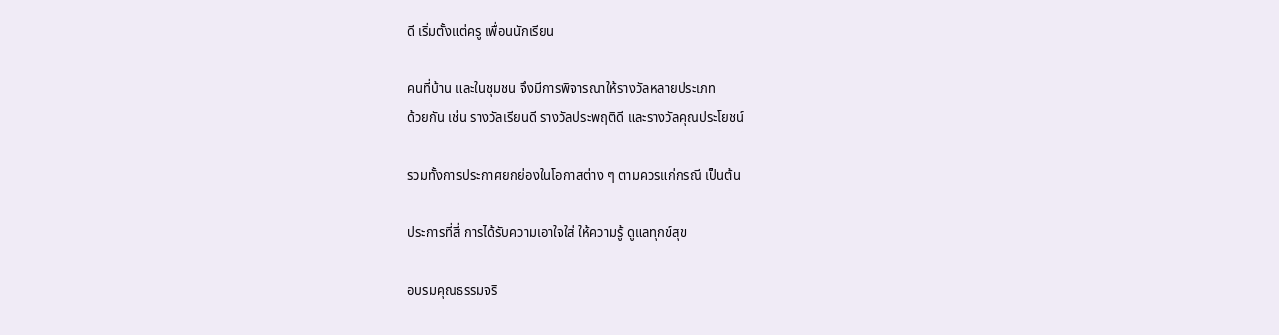ดี เริ่มตั้งแต่ครู เพื่อนนักเรียน

คนที่บ้าน และในชุมชน จึงมีการพิจารณาให้รางวัลหลายประเภท
ด้วยกัน เช่น รางวัลเรียนดี รางวัลประพฤติดี และรางวัลคุณประโยชน์

รวมทั้งการประกาศยกย่องในโอกาสต่าง ๆ ตามควรแก่กรณี เป็นต้น

ประการที่สี่ การได้รับความเอาใจใส่ ให้ความรู้ ดูแลทุกข์สุข

อบรมคุณธรรมจริ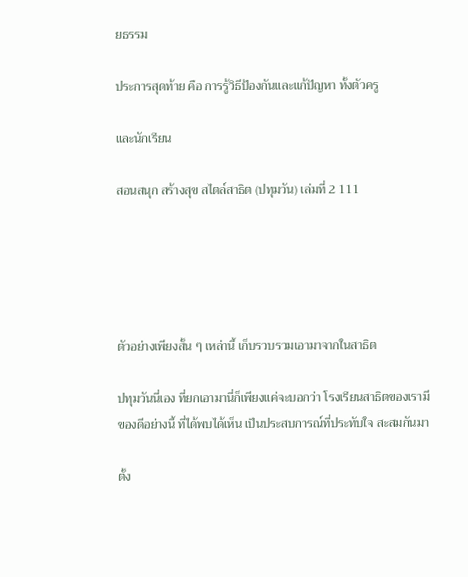ยธรรม

ประการสุดท้าย คือ การรู้วิธีป้องกันและแก้ปัญหา ทั้งตัวครู

และนักเรียน

สอนสนุก สร้างสุข สไตล์สาธิต (ปทุมวัน) เล่มที่ 2 111





ตัวอย่างเพียงสั้น ๆ เหล่านี้ เก็บรวบรวมเอามาจากในสาธิต

ปทุมวันนี่เอง ที่ยกเอามานี่ก็เพียงแค่จะบอกว่า โรงเรียนสาธิตของเรามี
ของดีอย่างนี้ ที่ได้พบได้เห็น เป็นประสบการณ์ที่ประทับใจ สะสมกันมา

ตั้ง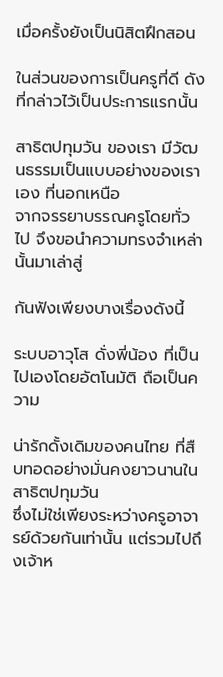เมื่อครั้งยังเป็นนิสิตฝึกสอน

ในส่วนของการเป็นครูที่ดี ดังที่กล่าวไว้เป็นประการแรกนั้น

สาธิตปทุมวัน ของเรา มีวัฒนธรรมเป็นแบบอย่างของเราเอง ที่นอกเหนือ
จากจรรยาบรรณครูโดยทั่วไป จึงขอนำความทรงจำเหล่านั้นมาเล่าสู่

กันฟังเพียงบางเรื่องดังนี้

ระบบอาวุโส ดั่งพี่น้อง ที่เป็นไปเองโดยอัตโนมัติ ถือเป็นความ

น่ารักดั้งเดิมของคนไทย ที่สืบทอดอย่างมั่นคงยาวนานในสาธิตปทุมวัน
ซึ่งไม่ใช่เพียงระหว่างครูอาจารย์ด้วยกันเท่านั้น แต่รวมไปถึงเจ้าห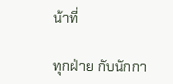น้าที่

ทุกฝ่าย กับนักกา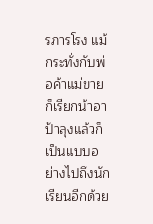รภารโรง แม้กระทั่งกับพ่อค้าแม่ขายก็เรียกน้าอา
ป้าลุงแล้วก็เป็นแบบอย่างไปถึงนักเรียนอีกด้วย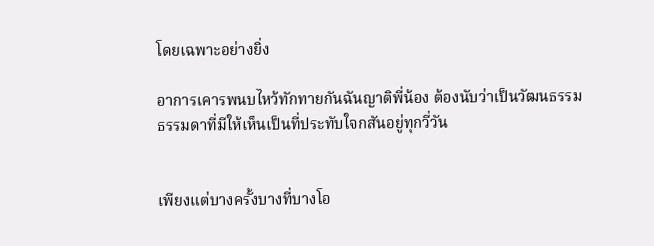โดยเฉพาะอย่างยิ่ง

อาการเคารพนบไหว้ทักทายกันฉันญาติพี่น้อง ต้องนับว่าเป็นวัฒนธรรม
ธรรมดาที่มีให้เห็นเป็นที่ประทับใจกสันอยู่ทุกวี่วัน


เพียงแต่บางครั้งบางที่บางโอ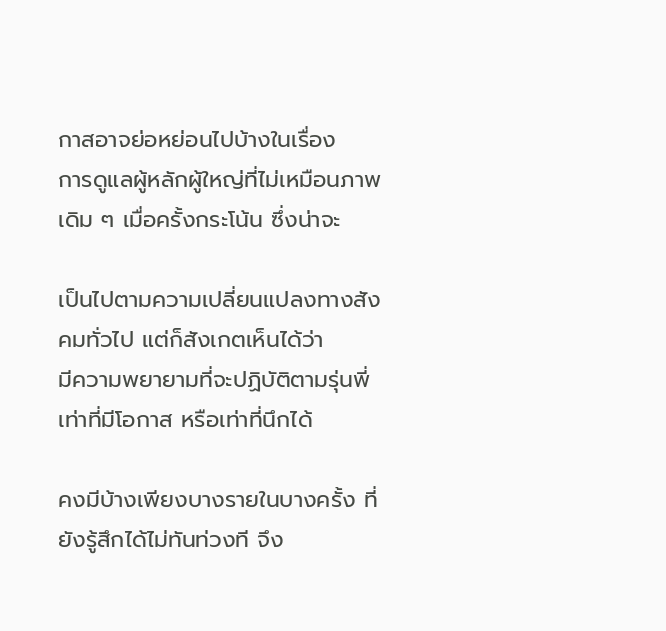กาสอาจย่อหย่อนไปบ้างในเรื่อง
การดูแลผู้หลักผู้ใหญ่ที่ไม่เหมือนภาพเดิม ๆ เมื่อครั้งกระโน้น ซึ่งน่าจะ

เป็นไปตามความเปลี่ยนแปลงทางสังคมทั่วไป แต่ก็สังเกตเห็นได้ว่า
มีความพยายามที่จะปฏิบัติตามรุ่นพี่เท่าที่มีโอกาส หรือเท่าที่นึกได้

คงมีบ้างเพียงบางรายในบางครั้ง ที่ยังรู้สึกได้ไม่ทันท่วงที จึง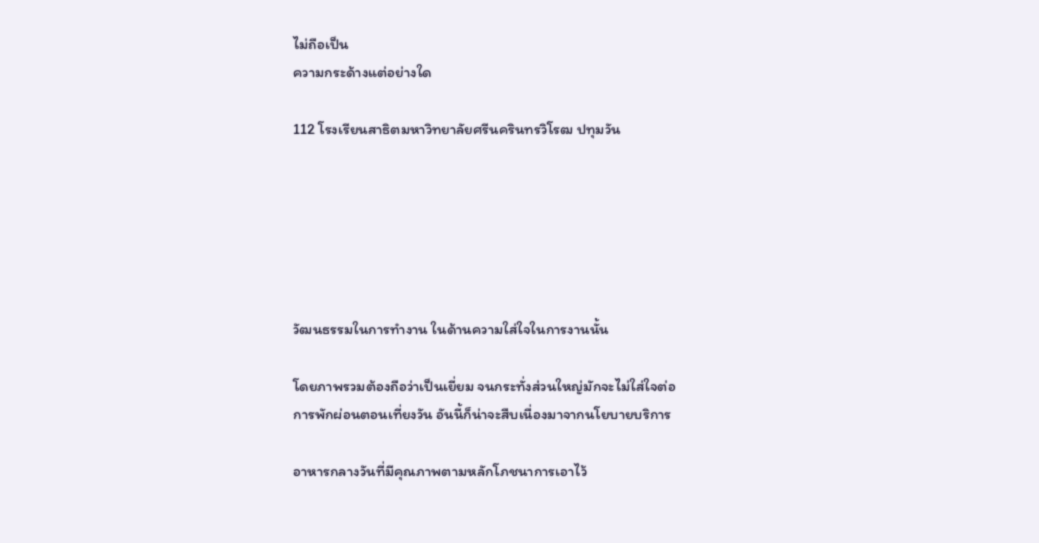ไม่ถือเป็น
ความกระด้างแต่อย่างใด

112 โรงเรียนสาธิตมหาวิทยาลัยศรีนครินทรวิโรฒ ปทุมวัน






วัฒนธรรมในการทำงาน ในด้านความใส่ใจในการงานนั้น

โดยภาพรวมต้องถือว่าเป็นเยี่ยม จนกระทั่งส่วนใหญ่มักจะไม่ใส่ใจต่อ
การพักผ่อนตอนเที่ยงวัน อันนี้ก็น่าจะสืบเนื่องมาจากนโยบายบริการ

อาหารกลางวันที่มีคุณภาพตามหลักโภชนาการเอาไว้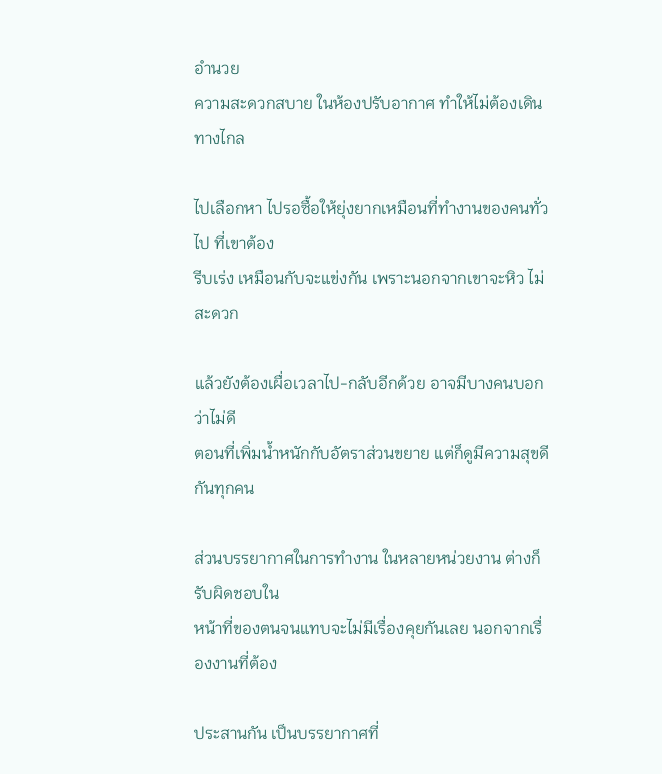อำนวย
ความสะดวกสบาย ในห้องปรับอากาศ ทำให้ไม่ต้องเดินทางไกล

ไปเลือกหา ไปรอซื้อให้ยุ่งยากเหมือนที่ทำงานของคนทั่วไป ที่เขาต้อง
รีบเร่ง เหมือนกับจะแข่งกัน เพราะนอกจากเขาจะหิว ไม่สะดวก

แล้วยังต้องเผื่อเวลาไป-กลับอีกด้วย อาจมีบางคนบอกว่าไม่ดี
ตอนที่เพิ่มน้ำหนักกับอัตราส่วนขยาย แต่ก็ดูมีความสุขดีกันทุกคน

ส่วนบรรยากาศในการทำงาน ในหลายหน่วยงาน ต่างก็รับผิดชอบใน
หน้าที่ของตนจนแทบจะไม่มีเรื่องคุยกันเลย นอกจากเรื่องงานที่ต้อง

ประสานกัน เป็นบรรยากาศที่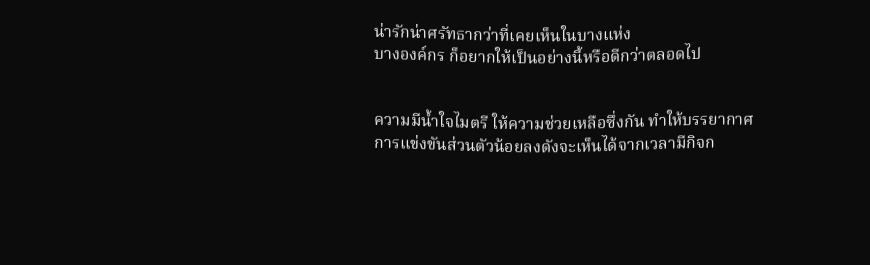น่ารักน่าศรัทธากว่าที่เคยเห็นในบางแห่ง
บางองค์กร ก็อยากให้เป็นอย่างนี้หรือดีกว่าตลอดไป


ความมีน้ำใจไมตรี ให้ความช่วยเหลือซึ่งกัน ทำให้บรรยากาศ
การแข่งขันส่วนตัวน้อยลงดังจะเห็นได้จากเวลามีกิจก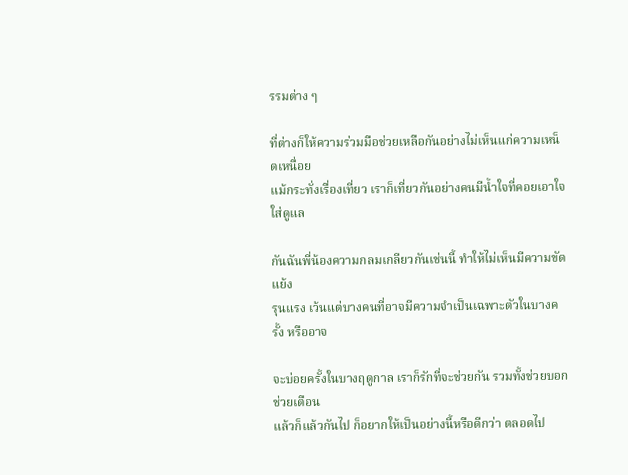รรมต่าง ๆ

ที่ต่างก็ให้ความร่วมมือช่วยเหลือกันอย่างไม่เห็นแก่ความเหน็ดเหนื่อย
แม้กระทั่งเรื่องเที่ยว เราก็เที่ยวกันอย่างคนมีน้ำใจที่คอยเอาใจใส่ดูแล

กันฉันพี่น้องความกลมเกลียวกันเช่นนี้ ทำให้ไม่เห็นมีความขัดแย้ง
รุนแรง เว้นแต่บางคนที่อาจมีความจำเป็นเฉพาะตัวในบางครั้ง หรืออาจ

จะบ่อยครั้งในบางฤดูกาล เราก็รักที่จะช่วยกัน รวมทั้งช่วยบอกช่วยเตือน
แล้วก็แล้วกันไป ก็อยากให้เป็นอย่างนี้หรือดีกว่า ตลอดไป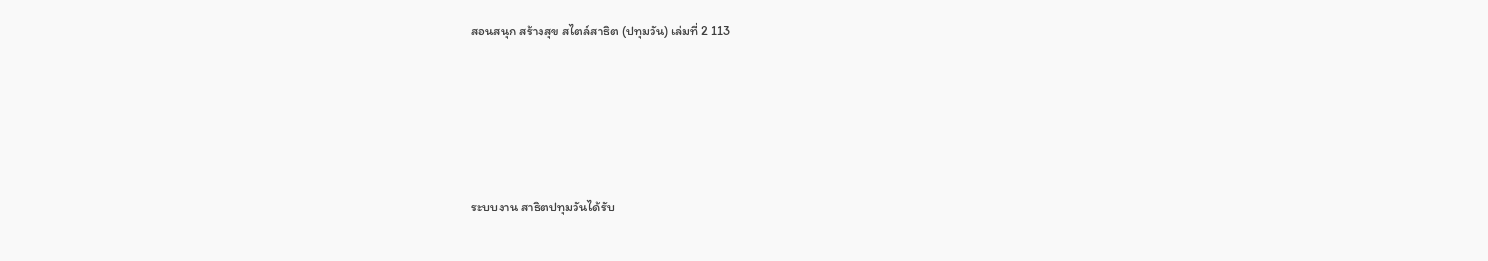สอนสนุก สร้างสุข สไตล์สาธิต (ปทุมวัน) เล่มที่ 2 113





ระบบงาน สาธิตปทุมวันได้รับ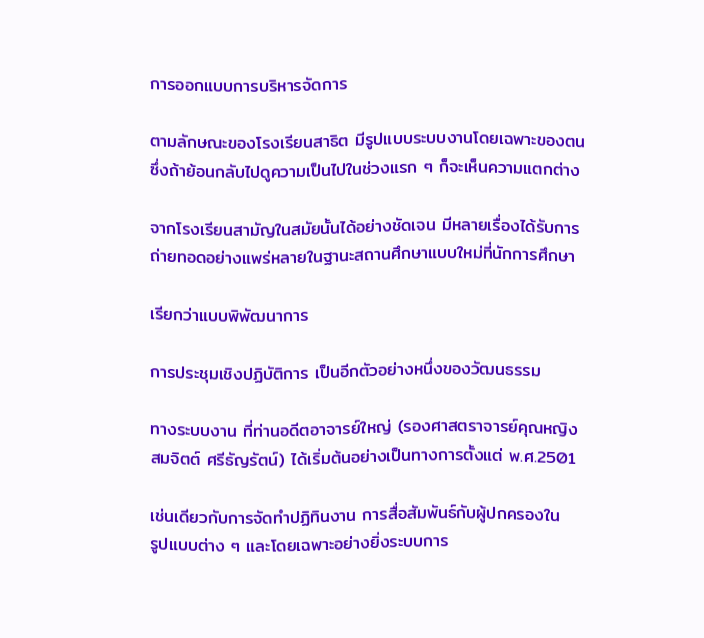การออกแบบการบริหารจัดการ

ตามลักษณะของโรงเรียนสาธิต มีรูปแบบระบบงานโดยเฉพาะของตน
ซึ่งถ้าย้อนกลับไปดูความเป็นไปในช่วงแรก ๆ ก็จะเห็นความแตกต่าง

จากโรงเรียนสามัญในสมัยนั้นได้อย่างชัดเจน มีหลายเรื่องได้รับการ
ถ่ายทอดอย่างแพร่หลายในฐานะสถานศึกษาแบบใหม่ที่นักการศึกษา

เรียกว่าแบบพิพัฒนาการ

การประชุมเชิงปฏิบัติการ เป็นอีกตัวอย่างหนึ่งของวัฒนธรรม

ทางระบบงาน ที่ท่านอดีตอาจารย์ใหญ่ (รองศาสตราจารย์คุณหญิง
สมจิตต์ ศรีธัญรัตน์) ได้เริ่มต้นอย่างเป็นทางการตั้งแต่ พ.ศ.2501

เช่นเดียวกับการจัดทำปฏิทินงาน การสื่อสัมพันธ์กับผู้ปกครองใน
รูปแบบต่าง ๆ และโดยเฉพาะอย่างยิ่งระบบการ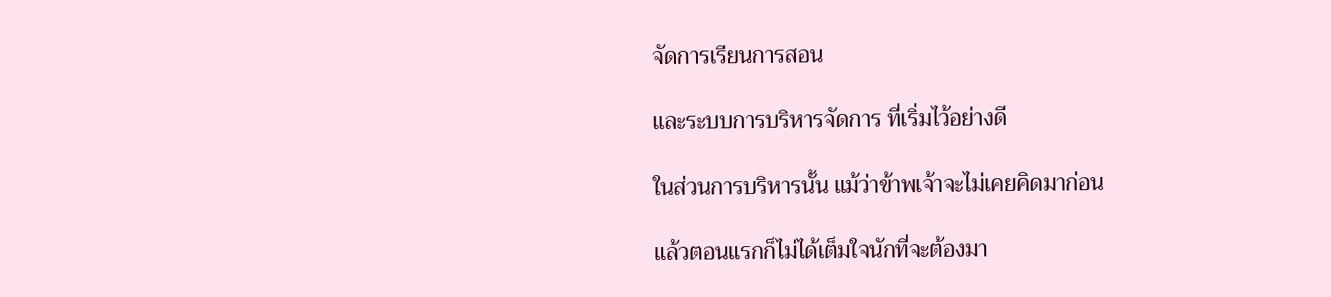จัดการเรียนการสอน

และระบบการบริหารจัดการ ที่เริ่มไว้อย่างดี

ในส่วนการบริหารนั้น แม้ว่าข้าพเจ้าจะไม่เคยคิดมาก่อน

แล้วตอนแรกก็ไม่ได้เต็มใจนักที่จะต้องมา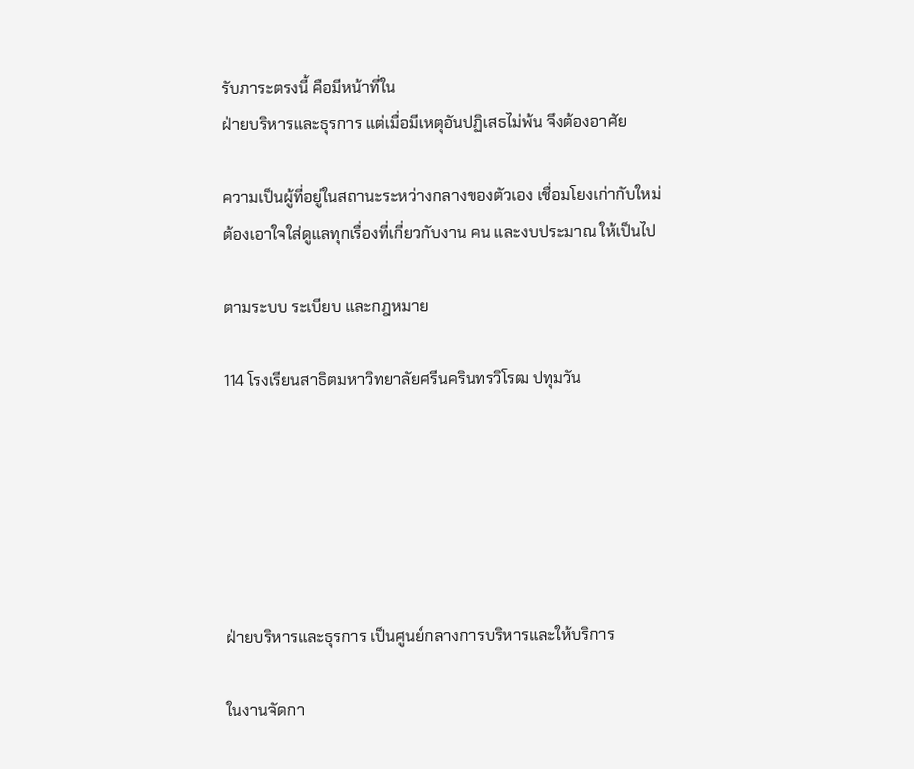รับภาระตรงนี้ คือมีหน้าที่ใน
ฝ่ายบริหารและธุรการ แต่เมื่อมีเหตุอันปฏิเสธไม่พ้น จึงต้องอาศัย

ความเป็นผู้ที่อยู่ในสถานะระหว่างกลางของตัวเอง เชื่อมโยงเก่ากับใหม่
ต้องเอาใจใส่ดูแลทุกเรื่องที่เกี่ยวกับงาน คน และงบประมาณ ให้เป็นไป

ตามระบบ ระเบียบ และกฎหมาย

114 โรงเรียนสาธิตมหาวิทยาลัยศรีนครินทรวิโรฒ ปทุมวัน






ฝ่ายบริหารและธุรการ เป็นศูนย์กลางการบริหารและให้บริการ

ในงานจัดกา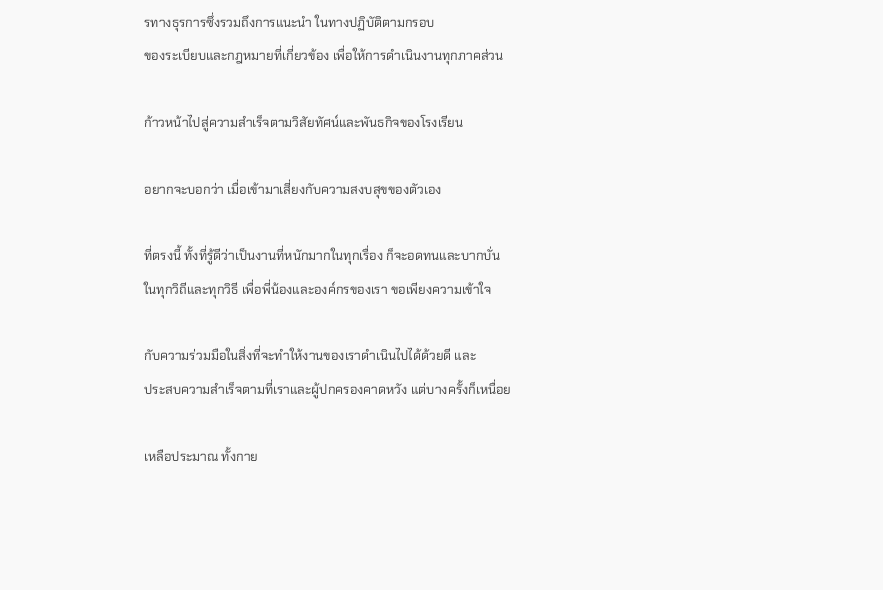รทางธุรการซึ่งรวมถึงการแนะนำ ในทางปฏิบัติตามกรอบ
ของระเบียบและกฎหมายที่เกี่ยวข้อง เพื่อให้การดำเนินงานทุกภาคส่วน

ก้าวหน้าไปสู่ความสำเร็จตามวิสัยทัศน์และพันธกิจของโรงเรียน

อยากจะบอกว่า เมื่อเข้ามาเสี่ยงกับความสงบสุขของตัวเอง

ที่ตรงนี้ ทั้งที่รู้ดีว่าเป็นงานที่หนักมากในทุกเรื่อง ก็จะอดทนและบากบั่น
ในทุกวิถีและทุกวิธี เพื่อพี่น้องและองค์กรของเรา ขอเพียงความเข้าใจ

กับความร่วมมือในสิ่งที่จะทำให้งานของเราดำเนินไปได้ด้วยดี และ
ประสบความสำเร็จตามที่เราและผู้ปกครองคาดหวัง แต่บางครั้งก็เหนื่อย

เหลือประมาณ ทั้งกาย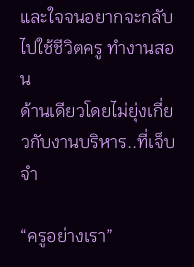และใจจนอยากจะกลับไปใช้ชีวิตครู ทำงานสอน
ด้านเดียวโดยไม่ยุ่งเกี่ยวกับงานบริหาร..ที่เจ็บจำ

“ครูอย่างเรา”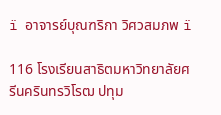ï อาจารย์บุณฑริกา วิศวสมภพ ï

116 โรงเรียนสาธิตมหาวิทยาลัยศรีนครินทรวิโรฒ ปทุม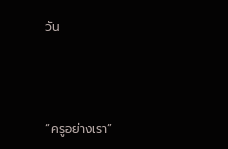วัน




“ครูอย่างเรา”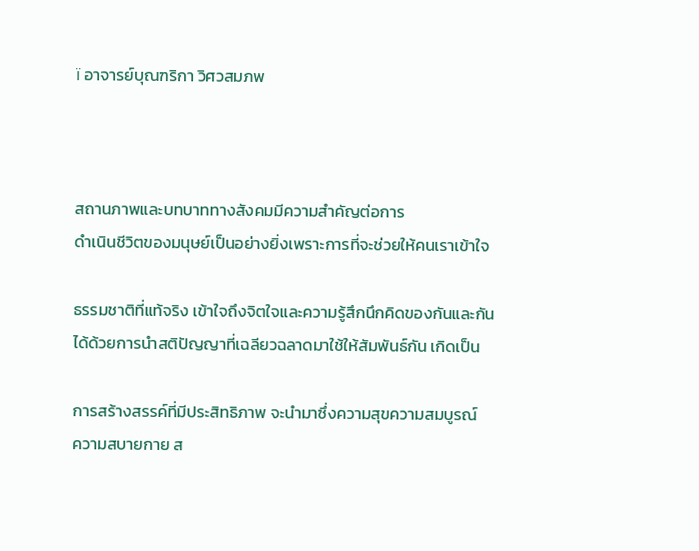ï อาจารย์บุณฑริกา วิศวสมภพ



สถานภาพและบทบาททางสังคมมีความสำคัญต่อการ
ดำเนินชีวิตของมนุษย์เป็นอย่างยิ่งเพราะการที่จะช่วยให้คนเราเข้าใจ

ธรรมชาติที่แท้จริง เข้าใจถึงจิตใจและความรู้สึกนึกคิดของกันและกัน
ได้ด้วยการนำสติปัญญาที่เฉลียวฉลาดมาใช้ให้สัมพันธ์กัน เกิดเป็น

การสร้างสรรค์ที่มีประสิทธิภาพ จะนำมาซึ่งความสุขความสมบูรณ์
ความสบายกาย ส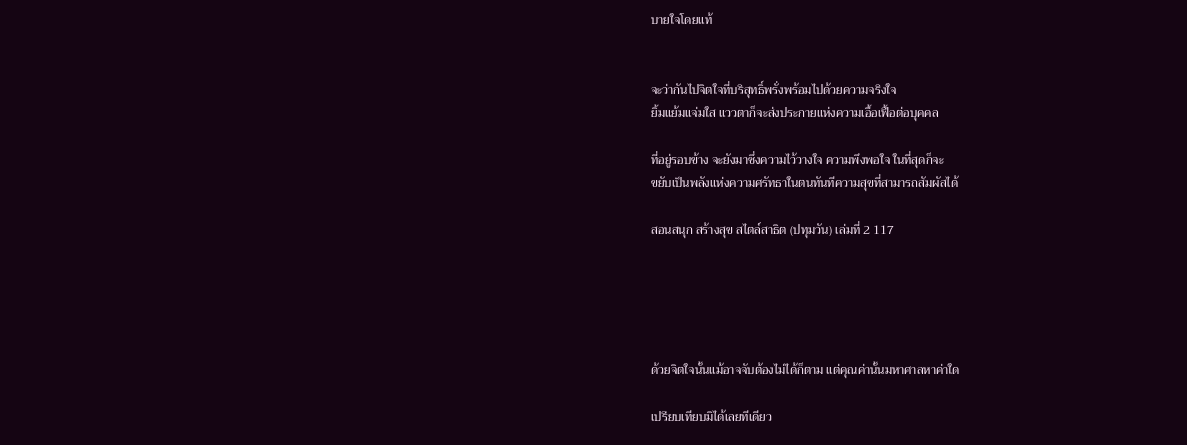บายใจโดยแท้


จะว่ากันไปจิตใจที่บริสุทธิ์พรั่งพร้อมไปด้วยความจริงใจ
ยิ้มแย้มแจ่มใส แววตาก็จะส่งประกายแห่งความเอื้อเฟื้อต่อบุคคล

ที่อยู่รอบข้าง จะยังมาซึ่งความไว้วางใจ ความพึงพอใจ ในที่สุดก็จะ
ขยับเป็นพลังแห่งความศรัทธาในตนทันทีความสุขที่สามารถสัมผัสได้

สอนสนุก สร้างสุข สไตล์สาธิต (ปทุมวัน) เล่มที่ 2 117





ด้วยจิตใจนั้นแม้อาจจับต้องไม่ได้ก็ตาม แต่คุณค่านั้นมหาศาลหาค่าใด

เปรียบเทียบมิได้เลยทีเดียว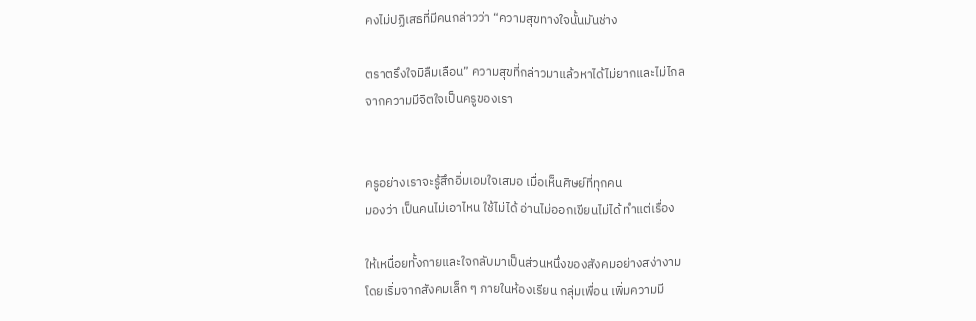คงไม่ปฏิเสธที่มีคนกล่าวว่า “ความสุขทางใจนั้นมันช่าง

ตราตรึงใจมิลืมเลือน” ความสุขที่กล่าวมาแล้วหาได้ไม่ยากและไม่ไกล
จากความมีจิตใจเป็นครูของเรา


ครูอย่างเราจะรู้สึกอิ่มเอมใจเสมอ เมื่อเห็นศิษย์ที่ทุกคน
มองว่า เป็นคนไม่เอาไหน ใช้ไม่ได้ อ่านไม่ออกเขียนไม่ได้ ทำแต่เรื่อง

ให้เหนื่อยทั้งกายและใจกลับมาเป็นส่วนหนึ่งของสังคมอย่างสง่างาม
โดยเริ่มจากสังคมเล็ก ๆ ภายในห้องเรียน กลุ่มเพื่อน เพิ่มความมี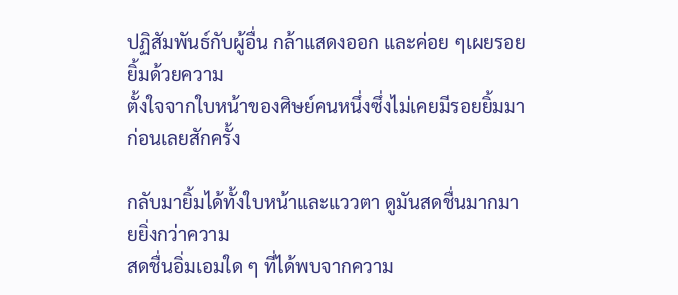ปฏิสัมพันธ์กับผู้อื่น กล้าแสดงออก และค่อย ๆเผยรอยยิ้มด้วยความ
ตั้งใจจากใบหน้าของศิษย์คนหนึ่งซึ่งไม่เคยมีรอยยิ้มมาก่อนเลยสักครั้ง

กลับมายิ้มได้ทั้งใบหน้าและแววตา ดูมันสดชื่นมากมายยิ่งกว่าความ
สดชื่นอิ่มเอมใด ๆ ที่ได้พบจากความ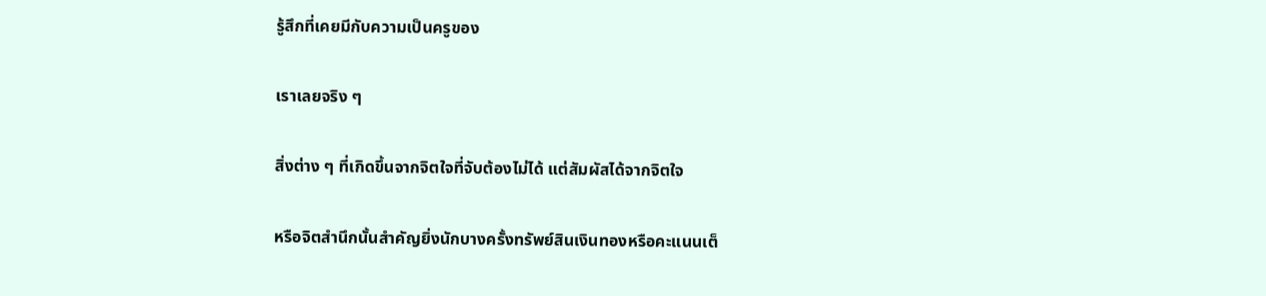รู้สึกที่เคยมีกับความเป็นครูของ

เราเลยจริง ๆ

สิ่งต่าง ๆ ที่เกิดขึ้นจากจิตใจที่จับต้องไม่ได้ แต่สัมผัสได้จากจิตใจ

หรือจิตสำนึกนั้นสำคัญยิ่งนักบางครั้งทรัพย์สินเงินทองหรือคะแนนเต็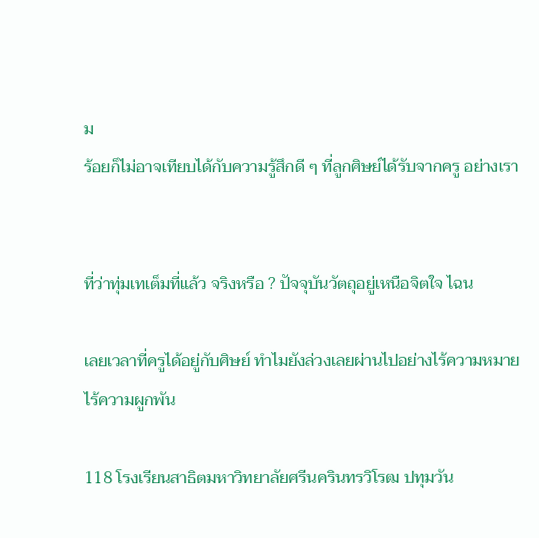ม
ร้อยก็ไม่อาจเทียบได้กับความรู้สึกดี ๆ ที่ลูกศิษย์ได้รับจากครู อย่างเรา


ที่ว่าทุ่มเทเต็มที่แล้ว จริงหรือ ? ปัจจุบันวัตถุอยู่เหนือจิตใจ ไฉน

เลยเวลาที่ครูได้อยู่กับศิษย์ ทำไมยังล่วงเลยผ่านไปอย่างไร้ความหมาย
ไร้ความผูกพัน

118 โรงเรียนสาธิตมหาวิทยาลัยศรีนครินทรวิโรฒ ปทุมวัน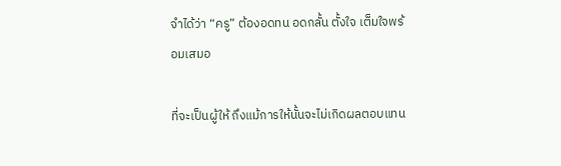จำได้ว่า “ครู” ต้องอดทน อดกลั้น ตั้งใจ เต็มใจพร้อมเสมอ

ที่จะเป็นผู้ให้ ถึงแม้การให้นั้นจะไม่เกิดผลตอบแทน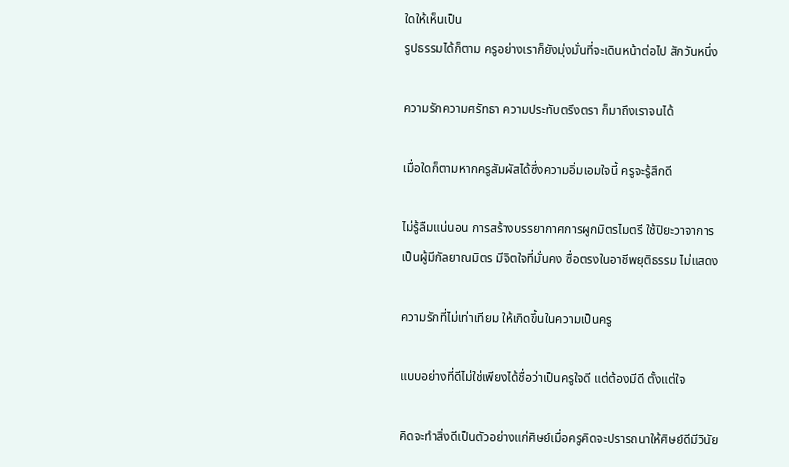ใดให้เห็นเป็น
รูปธรรมได้ก็ตาม ครูอย่างเราก็ยังมุ่งมั่นที่จะเดินหน้าต่อไป สักวันหนึ่ง

ความรักความศรัทธา ความประทับตรึงตรา ก็มาถึงเราจนได้

เมื่อใดก็ตามหากครูสัมผัสได้ซึ่งความอิ่มเอมใจนี้ ครูจะรู้สึกดี

ไม่รู้ลืมแน่นอน การสร้างบรรยากาศการผูกมิตรไมตรี ใช้ปิยะวาจาการ
เป็นผู้มีกัลยาณมิตร มีจิตใจที่มั่นคง ซื่อตรงในอาชีพยุติธรรม ไม่แสดง

ความรักที่ไม่เท่าเทียม ให้เกิดขึ้นในความเป็นครู

แบบอย่างที่ดีไม่ใช่เพียงได้ชื่อว่าเป็นครูใจดี แต่ต้องมีดี ตั้งแต่ใจ

คิดจะทำสิ่งดีเป็นตัวอย่างแก่ศิษย์เมื่อครูคิดจะปรารถนาให้ศิษย์ดีมีวินัย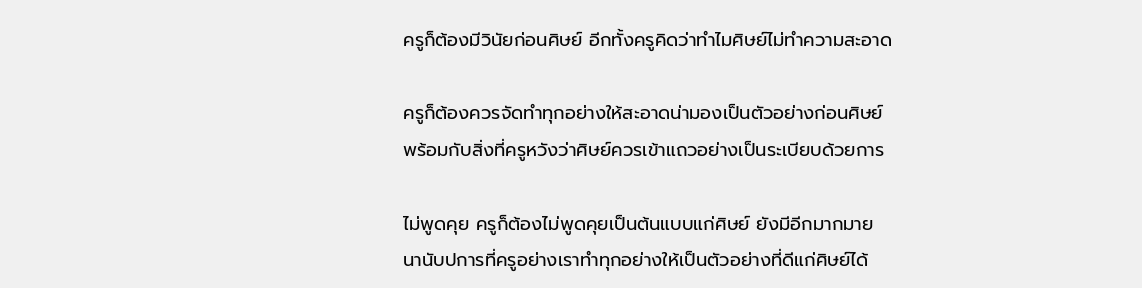ครูก็ต้องมีวินัยก่อนศิษย์ อีกทั้งครูคิดว่าทำไมศิษย์ไม่ทำความสะอาด

ครูก็ต้องควรจัดทำทุกอย่างให้สะอาดน่ามองเป็นตัวอย่างก่อนศิษย์
พร้อมกับสิ่งที่ครูหวังว่าศิษย์ควรเข้าแถวอย่างเป็นระเบียบด้วยการ

ไม่พูดคุย ครูก็ต้องไม่พูดคุยเป็นต้นแบบแก่ศิษย์ ยังมีอีกมากมาย
นานับปการที่ครูอย่างเราทำทุกอย่างให้เป็นตัวอย่างที่ดีแก่ศิษย์ได้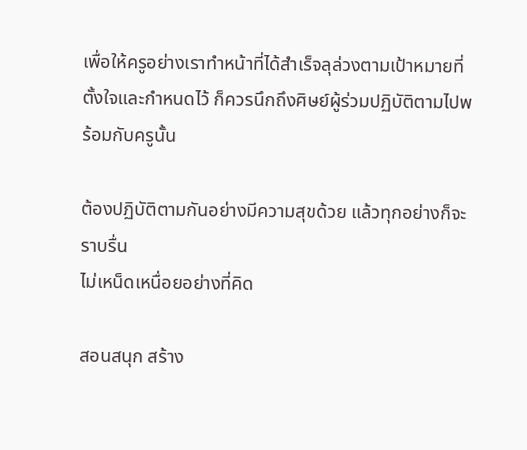เพื่อให้ครูอย่างเราทำหน้าที่ได้สำเร็จลุล่วงตามเป้าหมายที่
ตั้งใจและกำหนดไว้ ก็ควรนึกถึงศิษย์ผู้ร่วมปฏิบัติตามไปพร้อมกับครูนั้น

ต้องปฏิบัติตามกันอย่างมีความสุขด้วย แล้วทุกอย่างก็จะราบรื่น
ไม่เหน็ดเหนื่อยอย่างที่คิด

สอนสนุก สร้าง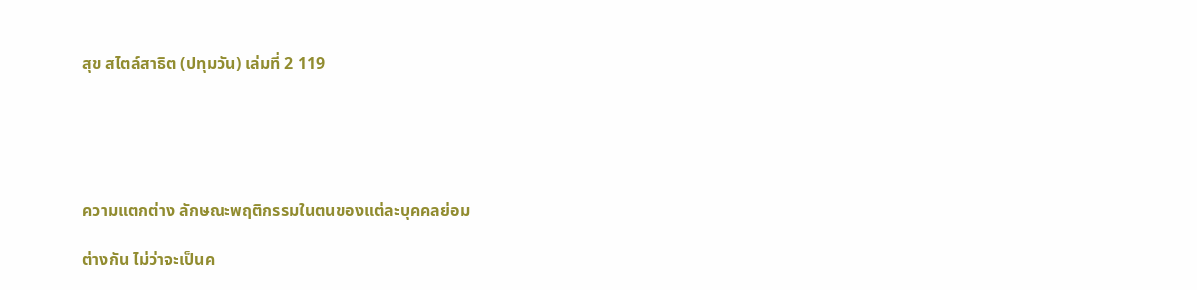สุข สไตล์สาธิต (ปทุมวัน) เล่มที่ 2 119





ความแตกต่าง ลักษณะพฤติกรรมในตนของแต่ละบุคคลย่อม

ต่างกัน ไม่ว่าจะเป็นค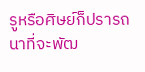รูหรือศิษย์ก็ปรารถนาที่จะพัฒ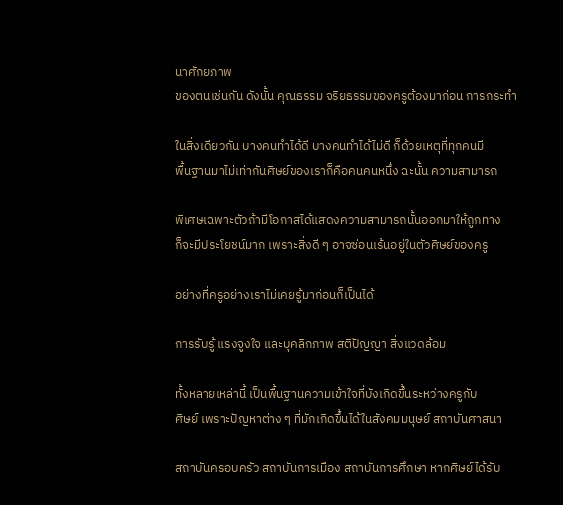นาศักยภาพ
ของตนเช่นกัน ดังนั้น คุณธรรม จริยธรรมของครูต้องมาก่อน การกระทำ

ในสิ่งเดียวกัน บางคนทำได้ดี บางคนทำได้ไม่ดี ก็ด้วยเหตุที่ทุกคนมี
พื้นฐานมาไม่เท่ากันศิษย์ของเราก็คือคนคนหนึ่ง ฉะนั้น ความสามารถ

พิเศษเฉพาะตัวถ้ามีโอกาสได้แสดงความสามารถนั้นออกมาให้ถูกทาง
ก็จะมีประโยชน์มาก เพราะสิ่งดี ๆ อาจซ่อนเร้นอยู่ในตัวศิษย์ของครู

อย่างที่ครูอย่างเราไม่เคยรู้มาก่อนก็เป็นได้

การรับรู้ แรงจูงใจ และบุคลิกภาพ สติปัญญา สิ่งแวดล้อม

ทั้งหลายเหล่านี้ เป็นพื้นฐานความเข้าใจที่บังเกิดขึ้นระหว่างครูกับ
ศิษย์ เพราะปัญหาต่าง ๆ ที่มักเกิดขึ้นได้ในสังคมมนุษย์ สถาบันศาสนา

สถาบันครอบครัว สถาบันการเมือง สถาบันการศึกษา หากศิษย์ได้รับ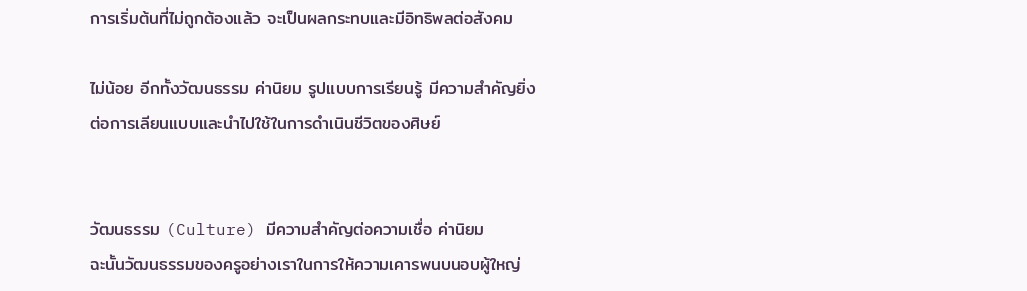การเริ่มต้นที่ไม่ถูกต้องแล้ว จะเป็นผลกระทบและมีอิทธิพลต่อสังคม

ไม่น้อย อีกทั้งวัฒนธรรม ค่านิยม รูปแบบการเรียนรู้ มีความสำคัญยิ่ง
ต่อการเลียนแบบและนำไปใช้ในการดำเนินชีวิตของศิษย์


วัฒนธรรม (Culture) มีความสำคัญต่อความเชื่อ ค่านิยม
ฉะนั้นวัฒนธรรมของครูอย่างเราในการให้ความเคารพนบนอบผู้ใหญ่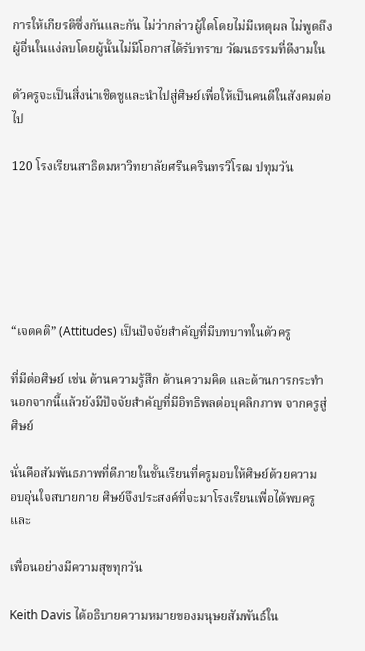การให้เกียรติซึ่งกันและกัน ไม่ว่ากล่าวผู้ใดโดยไม่มีเหตุผล ไม่พูดถึง
ผู้อื่นในแง่ลบโดยผู้นั้นไม่มีโอกาสได้รับทราบ วัฒนธรรมที่ดีงามใน

ตัวครูจะเป็นสิ่งน่าเชิดชูและนำไปสู่ศิษย์เพื่อให้เป็นคนดีในสังคมต่อไป

120 โรงเรียนสาธิตมหาวิทยาลัยศรีนครินทรวิโรฒ ปทุมวัน






“เจตคติ” (Attitudes) เป็นปัจจัยสำคัญที่มีบทบาทในตัวครู

ที่มีต่อศิษย์ เช่น ด้านความรู้สึก ด้านความคิด และด้านการกระทำ
นอกจากนี้แล้วยังมีปัจจัยสำคัญที่มีอิทธิพลต่อบุคลิกภาพ จากครูสู่ศิษย์

นั่นคือสัมพันธภาพที่ดีภายในชั้นเรียนที่ครูมอบให้ศิษย์ด้วยความ
อบอุ่นใจสบายกาย ศิษย์จึงประสงค์ที่จะมาโรงเรียนเพื่อได้พบครูและ

เพื่อนอย่างมีความสุขทุกวัน

Keith Davis ได้อธิบายความหมายของมนุษยสัมพันธ์ใน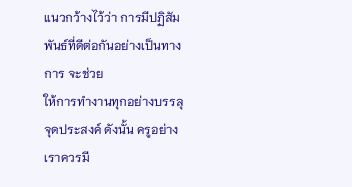แนวกว้างไว้ว่า การมีปฏิสัมพันธ์ที่ดีต่อกันอย่างเป็นทางการ จะช่วย
ให้การทำงานทุกอย่างบรรลุจุดประสงค์ ดังนั้น ครูอย่างเราควรมี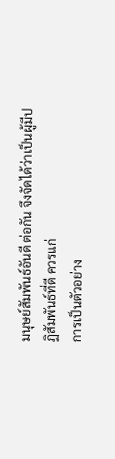มนุษย์สัมพันธ์อันดี ต่อกัน จึงจัดได้ว่าเป็นผู้มีปฏิสัมพันธ์ที่ดี ควรแก่
การเป็นตัวอย่าง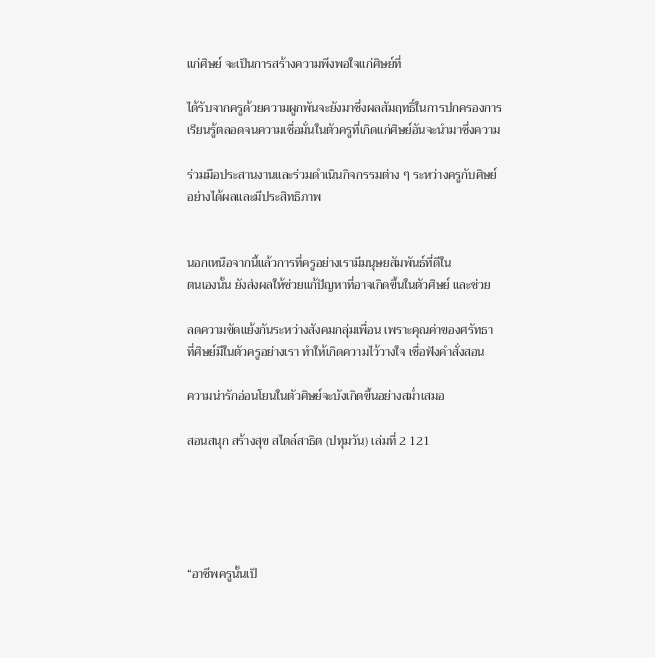แก่ศิษย์ จะเป็นการสร้างความพึงพอใจแก่ศิษย์ที่

ได้รับจากครูด้วยความผูกพันจะยังมาซึ่งผลสัมฤทธิ์ในการปกครองการ
เรียนรู้ตลอดจนความเชื่อมั่นในตัวครูที่เกิดแก่ศิษย์อันจะนำมาซึ่งความ

ร่วมมือประสานงานและร่วมดำเนินกิจกรรมต่าง ๆ ระหว่างครูกับศิษย์
อย่างได้ผลและมีประสิทธิภาพ


นอกเหนือจากนี้แล้วการที่ครูอย่างเรามีมนุษยสัมพันธ์ที่ดีใน
ตนเองนั้น ยังส่งผลให้ช่วยแก้ปัญหาที่อาจเกิดขึ้นในตัวศิษย์ และช่วย

ลดความขัดแย้งกันระหว่างสังคมกลุ่มเพื่อน เพราะคุณค่าของศรัทธา
ที่ศิษย์มีในตัวครูอย่างเรา ทำให้เกิดความไว้วางใจ เชื่อฟังคำสั่งสอน

ความน่ารักอ่อนโยนในตัวศิษย์จะบังเกิดขึ้นอย่างสม่ำเสมอ

สอนสนุก สร้างสุข สไตล์สาธิต (ปทุมวัน) เล่มที่ 2 121





“อาชีพครูนั้นเป็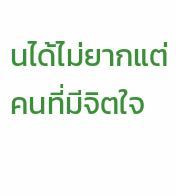นได้ไม่ยากแต่คนที่มีจิตใจ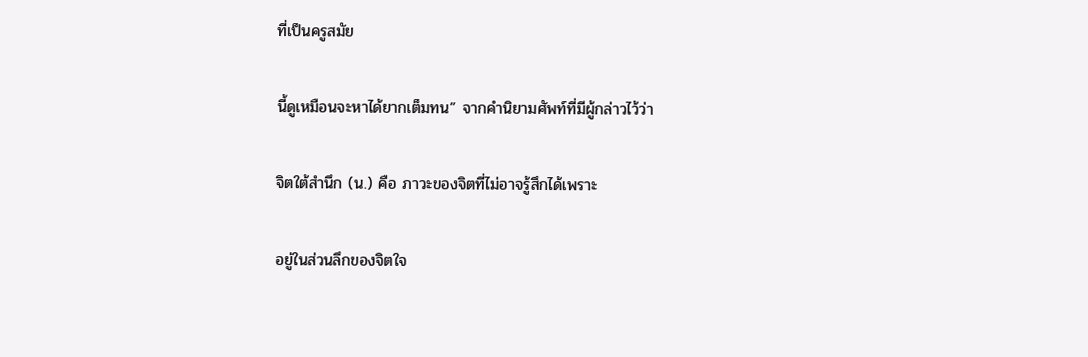ที่เป็นครูสมัย

นี้ดูเหมือนจะหาได้ยากเต็มทน” จากคำนิยามศัพท์ที่มีผู้กล่าวไว้ว่า

จิตใต้สำนึก (น.) คือ ภาวะของจิตที่ไม่อาจรู้สึกได้เพราะ

อยู่ในส่วนลึกของจิตใจ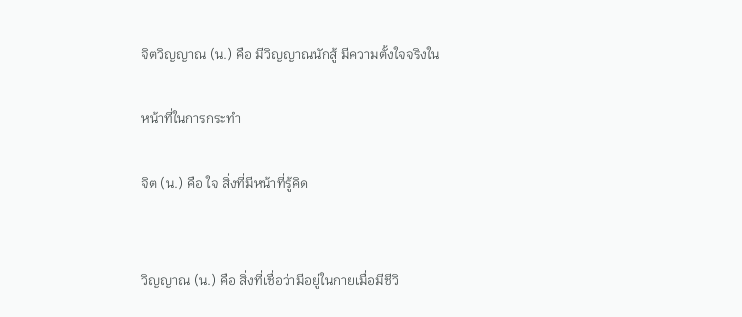จิตวิญญาณ (น.) คือ มีวิญญาณนักสู้ มีความตั้งใจจริงใน

หน้าที่ในการกระทำ

จิต (น.) คือ ใจ สิ่งที่มีหน้าที่รู้คิด


วิญญาณ (น.) คือ สิ่งที่เชื่อว่ามีอยู่ในกายเมื่อมีชีวิ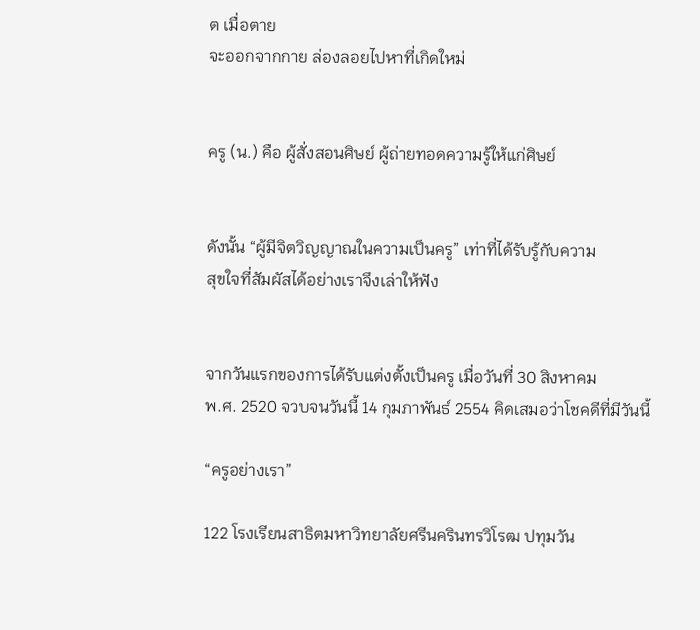ต เมื่อตาย
จะออกจากกาย ล่องลอยไปหาที่เกิดใหม่


ครู (น.) คือ ผู้สั่งสอนศิษย์ ผู้ถ่ายทอดความรู้ให้แก่ศิษย์


ดังนั้น “ผู้มีจิตวิญญาณในความเป็นครู” เท่าที่ได้รับรู้กับความ
สุขใจที่สัมผัสได้อย่างเราจึงเล่าให้ฟัง


จากวันแรกของการได้รับแต่งตั้งเป็นครู เมื่อวันที่ 30 สิงหาคม
พ.ศ. 2520 จวบจนวันนี้ 14 กุมภาพันธ์ 2554 คิดเสมอว่าโชคดีที่มีวันนี้

“ครูอย่างเรา”

122 โรงเรียนสาธิตมหาวิทยาลัยศรีนครินทรวิโรฒ ปทุมวัน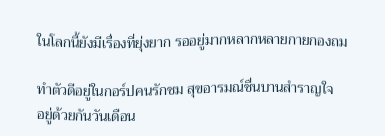ในโลกนี้ยังมีเรื่องที่ยุ่งยาก รออยู่มากหลากหลายกายกองถม

ทำตัวดีอยู่ในกอร์ปคนรักชม สุขอารมณ์ชื่นบานสำราญใจ
อยู่ด้วยกันวันเดือน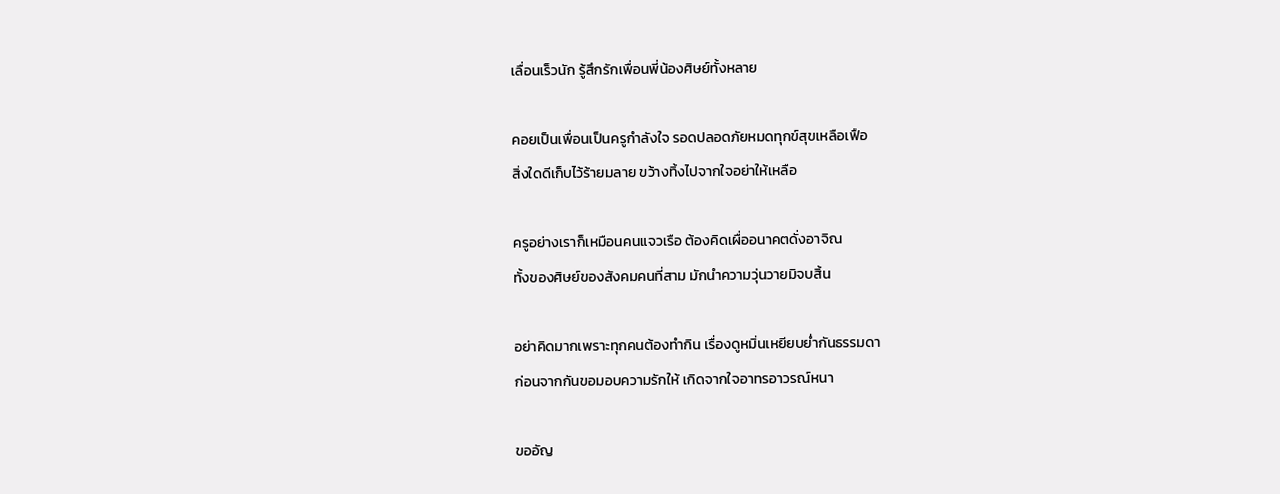เลื่อนเร็วนัก รู้สึกรักเพื่อนพี่น้องศิษย์ทั้งหลาย

คอยเป็นเพื่อนเป็นครูกำลังใจ รอดปลอดภัยหมดทุกข์สุขเหลือเฟือ
สิ่งใดดีเก็บไว้ร้ายมลาย ขว้างทิ้งไปจากใจอย่าให้เหลือ

ครูอย่างเราก็เหมือนคนแจวเรือ ต้องคิดเผื่ออนาคตดั่งอาจิณ
ทั้งของศิษย์ของสังคมคนที่สาม มักนำความวุ่นวายมิจบสิ้น

อย่าคิดมากเพราะทุกคนต้องทำกิน เรื่องดูหมิ่นเหยียบย่ำกันธรรมดา
ก่อนจากกันขอมอบความรักให้ เกิดจากใจอาทรอาวรณ์หนา

ขออัญ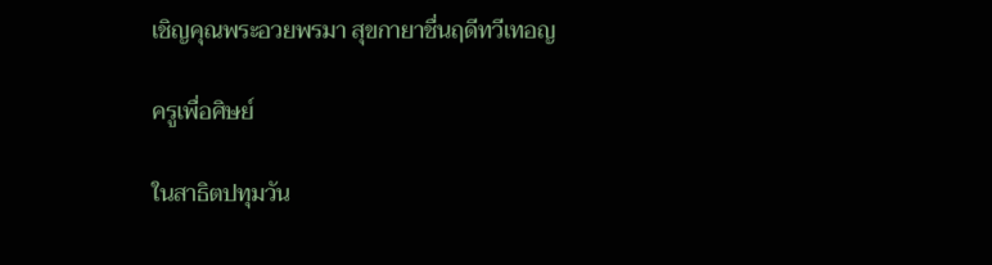เชิญคุณพระอวยพรมา สุขกายาชื่นฤดีทวีเทอญ

ครูเพื่อศิษย์

ในสาธิตปทุมวัน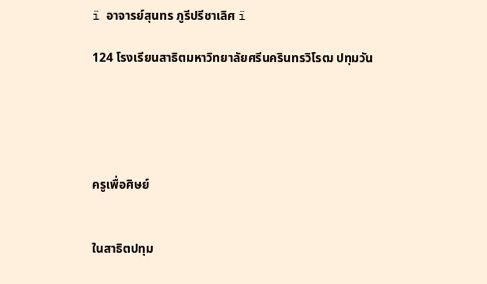ï อาจารย์สุนทร ภูรีปรีชาเลิศ ï

124 โรงเรียนสาธิตมหาวิทยาลัยศรีนครินทรวิโรฒ ปทุมวัน





ครูเพื่อศิษย์


ในสาธิตปทุม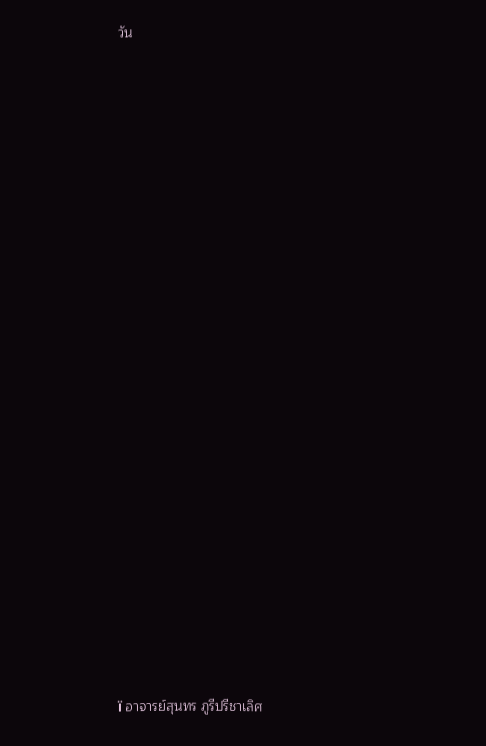วัน























ï อาจารย์สุนทร ภูรีปรีชาเลิศ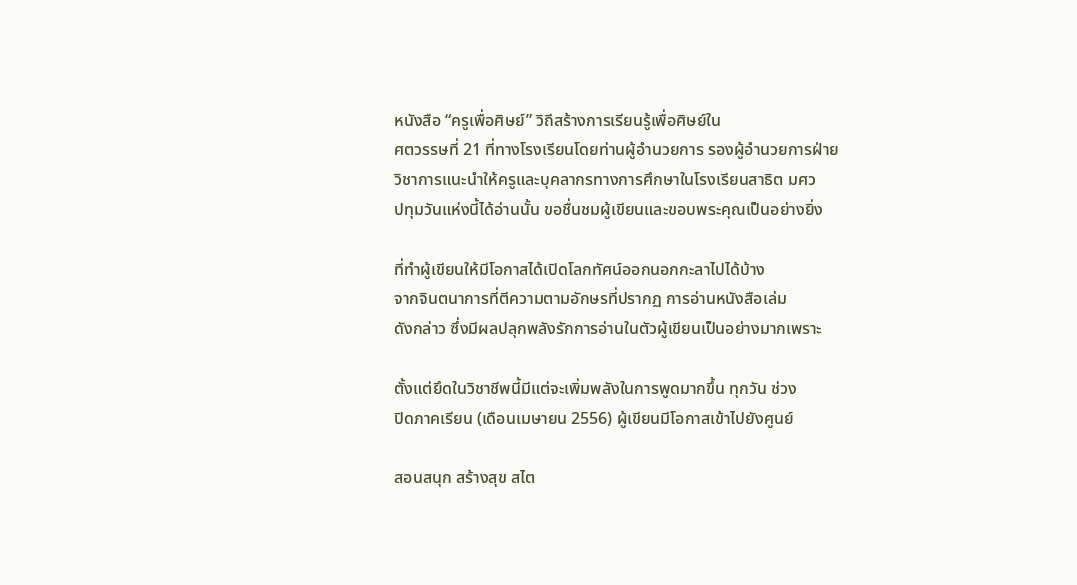หนังสือ “ครูเพื่อศิษย์” วิถีสร้างการเรียนรู้เพื่อศิษย์ใน
ศตวรรษที่ 21 ที่ทางโรงเรียนโดยท่านผู้อำนวยการ รองผู้อำนวยการฝ่าย
วิชาการแนะนำให้ครูและบุคลากรทางการศึกษาในโรงเรียนสาธิต มศว
ปทุมวันแห่งนี้ได้อ่านนั้น ขอชื่นชมผู้เขียนและขอบพระคุณเป็นอย่างยิ่ง

ที่ทำผู้เขียนให้มีโอกาสได้เปิดโลกทัศน์ออกนอกกะลาไปได้บ้าง
จากจินตนาการที่ตีความตามอักษรที่ปรากฏ การอ่านหนังสือเล่ม
ดังกล่าว ซึ่งมีผลปลุกพลังรักการอ่านในตัวผู้เขียนเป็นอย่างมากเพราะ

ตั้งแต่ยึดในวิชาชีพนี้มีแต่จะเพิ่มพลังในการพูดมากขึ้น ทุกวัน ช่วง
ปิดภาคเรียน (เดือนเมษายน 2556) ผู้เขียนมีโอกาสเข้าไปยังศูนย์

สอนสนุก สร้างสุข สไต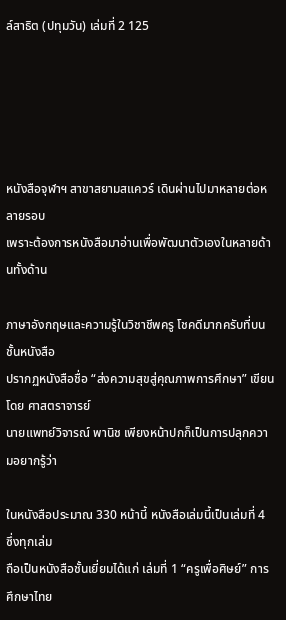ล์สาธิต (ปทุมวัน) เล่มที่ 2 125





หนังสือจุฬาฯ สาขาสยามสแควร์ เดินผ่านไปมาหลายต่อหลายรอบ
เพราะต้องการหนังสือมาอ่านเพื่อพัฒนาตัวเองในหลายด้านทั้งด้าน

ภาษาอังกฤษและความรู้ในวิชาชีพครู โชคดีมากครับที่บนชั้นหนังสือ
ปรากฏหนังสือชื่อ “ส่งความสุขสู่คุณภาพการศึกษา” เขียนโดย ศาสตราจารย์
นายแพทย์วิจารณ์ พานิช เพียงหน้าปกก็เป็นการปลุกความอยากรู้ว่า

ในหนังสือประมาณ 330 หน้านี้ หนังสือเล่มนี้เป็นเล่มที่ 4 ซึ่งทุกเล่ม
ถือเป็นหนังสือชั้นเยี่ยมได้แก่ เล่มที่ 1 “ครูเพื่อศิษย์” การศึกษาไทย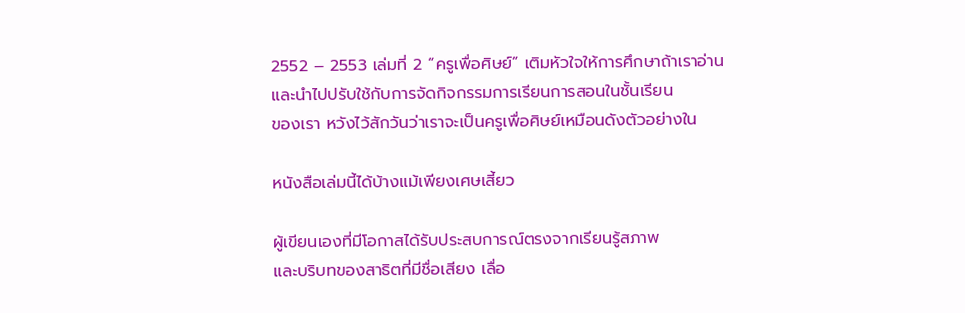2552 – 2553 เล่มที่ 2 “ครูเพื่อศิษย์” เติมหัวใจให้การศึกษาถ้าเราอ่าน
และนำไปปรับใช้กับการจัดกิจกรรมการเรียนการสอนในชั้นเรียน
ของเรา หวังไว้สักวันว่าเราจะเป็นครูเพื่อศิษย์เหมือนดังตัวอย่างใน

หนังสือเล่มนี้ได้บ้างแม้เพียงเศษเสี้ยว

ผู้เขียนเองที่มีโอกาสได้รับประสบการณ์ตรงจากเรียนรู้สภาพ
และบริบทของสาธิตที่มีชื่อเสียง เลื่อ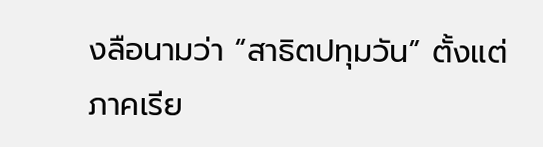งลือนามว่า “สาธิตปทุมวัน” ตั้งแต่
ภาคเรีย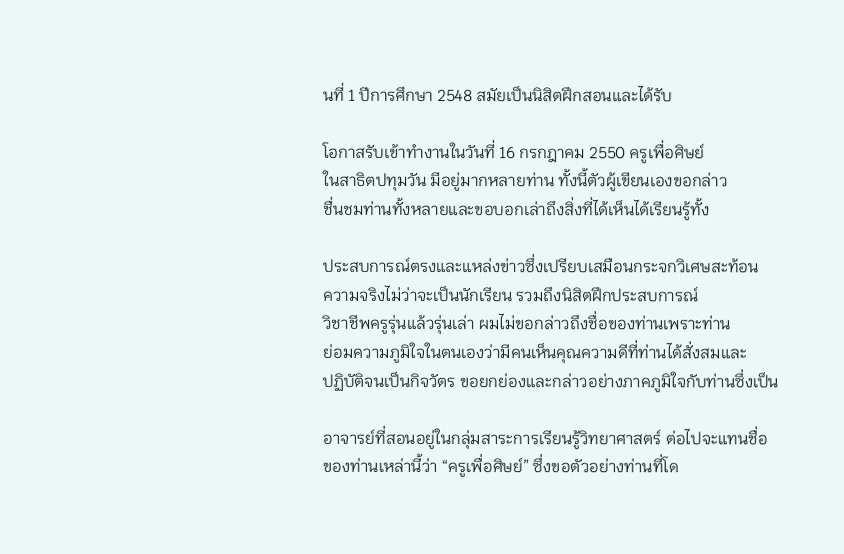นที่ 1 ปีการศึกษา 2548 สมัยเป็นนิสิตฝึกสอนและได้รับ

โอกาสรับเข้าทำงานในวันที่ 16 กรกฎาคม 2550 ครูเพื่อศิษย์
ในสาธิตปทุมวัน มีอยู่มากหลายท่าน ทั้งนี้ตัวผู้เขียนเองขอกล่าว
ชื่นชมท่านทั้งหลายและขอบอกเล่าถึงสิ่งที่ได้เห็นได้เรียนรู้ทั้ง

ประสบการณ์ตรงและแหล่งข่าวซึ่งเปรียบเสมือนกระจกวิเศษสะท้อน
ความจริงไม่ว่าจะเป็นนักเรียน รวมถึงนิสิตฝึกประสบการณ์
วิชาชีพครูรุ่นแล้วรุ่นเล่า ผมไม่ขอกล่าวถึงชื่อของท่านเพราะท่าน
ย่อมความภูมิใจในตนเองว่ามีคนเห็นคุณความดีที่ท่านได้สั่งสมและ
ปฏิบัติจนเป็นกิจวัตร ขอยกย่องและกล่าวอย่างภาคภูมิใจกับท่านซึ่งเป็น

อาจารย์ที่สอนอยู่ในกลุ่มสาระการเรียนรู้วิทยาศาสตร์ ต่อไปจะแทนชื่อ
ของท่านเหล่านี้ว่า “ครูเพื่อศิษย์” ซึ่งขอตัวอย่างท่านที่โด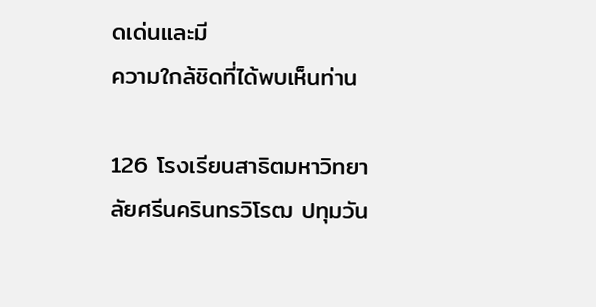ดเด่นและมี
ความใกล้ชิดที่ได้พบเห็นท่าน

126 โรงเรียนสาธิตมหาวิทยาลัยศรีนครินทรวิโรฒ ปทุมวัน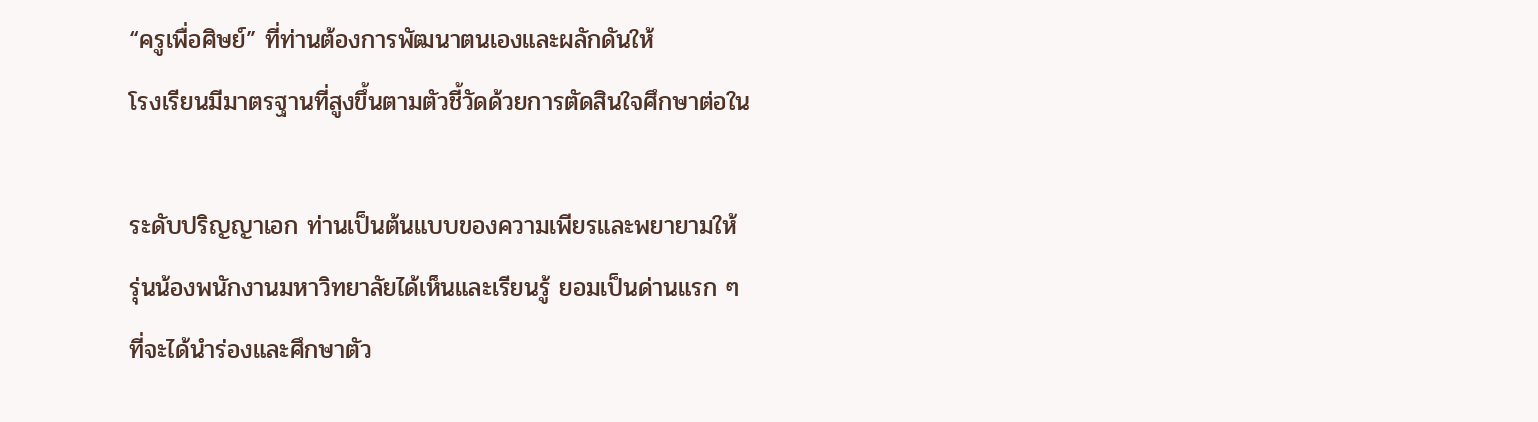“ครูเพื่อศิษย์” ที่ท่านต้องการพัฒนาตนเองและผลักดันให้
โรงเรียนมีมาตรฐานที่สูงขึ้นตามตัวชี้วัดด้วยการตัดสินใจศึกษาต่อใน

ระดับปริญญาเอก ท่านเป็นต้นแบบของความเพียรและพยายามให้
รุ่นน้องพนักงานมหาวิทยาลัยได้เห็นและเรียนรู้ ยอมเป็นด่านแรก ๆ
ที่จะได้นำร่องและศึกษาตัว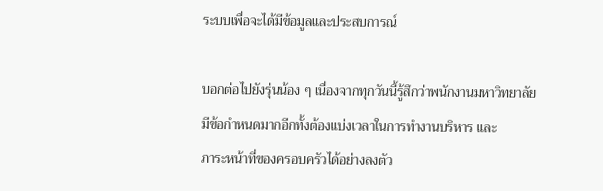ระบบเพื่อจะได้มีข้อมูลและประสบการณ์

บอกต่อไปยังรุ่นน้อง ๆ เนื่องจากทุกวันนี้รู้สึกว่าพนักงานมหาวิทยาลัย
มีข้อกำหนดมากอีกทั้งต้องแบ่งเวลาในการทำงานบริหาร และ
ภาระหน้าที่ของครอบครัวได้อย่างลงตัว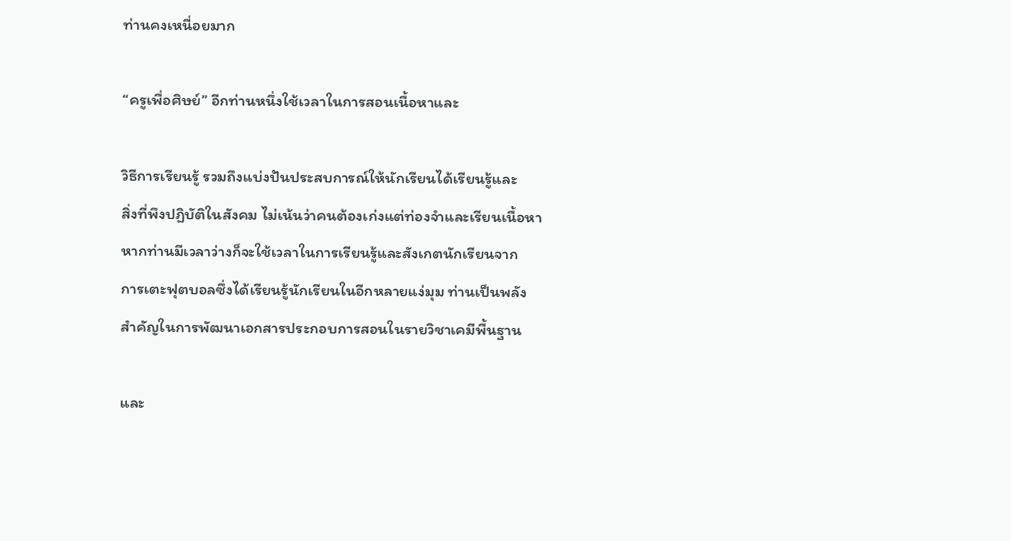ท่านคงเหนื่อยมาก

“ครูเพื่อศิษย์” อีกท่านหนึ่งใช้เวลาในการสอนเนื้อหาและ

วิธีการเรียนรู้ รวมถึงแบ่งปันประสบการณ์ให้นักเรียนได้เรียนรู้และ
สิ่งที่พึงปฏิบัติในสังคม ไม่เน้นว่าคนต้องเก่งแต่ท่องจำและเรียนเนื้อหา
หากท่านมีเวลาว่างก็จะใช้เวลาในการเรียนรู้และสังเกตนักเรียนจาก
การเตะฟุตบอลซึ่งได้เรียนรู้นักเรียนในอีกหลายแง่มุม ท่านเป็นพลัง
สำคัญในการพัฒนาเอกสารประกอบการสอนในรายวิชาเคมีพื้นฐาน

และ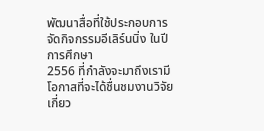พัฒนาสื่อที่ใช้ประกอบการจัดกิจกรรมอีเลิร์นนิ่ง ในปีการศึกษา
2556 ที่กำลังจะมาถึงเรามีโอกาสที่จะได้ชื่นชมงานวิจัยเกี่ยว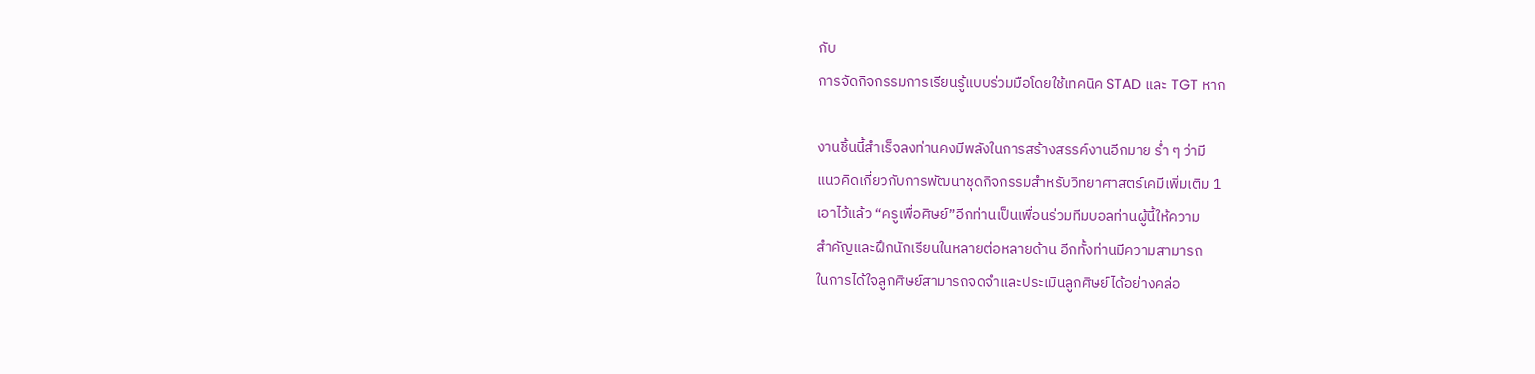กับ
การจัดกิจกรรมการเรียนรู้แบบร่วมมือโดยใช้เทคนิค STAD และ TGT หาก

งานชิ้นนี้สำเร็จลงท่านคงมีพลังในการสร้างสรรค์งานอีกมาย ร่ำ ๆ ว่ามี
แนวคิดเกี่ยวกับการพัฒนาชุดกิจกรรมสำหรับวิทยาศาสตร์เคมีเพิ่มเติม 1
เอาไว้แล้ว “ครูเพื่อศิษย์”อีกท่านเป็นเพื่อนร่วมทีมบอลท่านผู้นี้ให้ความ
สำคัญและฝึกนักเรียนในหลายต่อหลายด้าน อีกทั้งท่านมีความสามารถ
ในการได้ใจลูกศิษย์สามารถจดจำและประเมินลูกศิษย์ได้อย่างคล่อ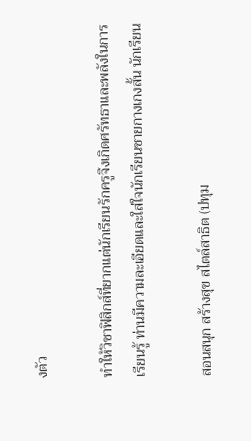งตัว

ทำให้วิชาฟิสิกส์ที่ยากแต่นักเรียนรักครูจึงเกิดศรัทธาและพลังในการ
เรียนรู้ ท่านมีความละเอียดและใส่ใจนักเรียนชายกางเกงสั้น นักเรียน

สอนสนุก สร้างสุข สไตล์สาธิต (ปทุม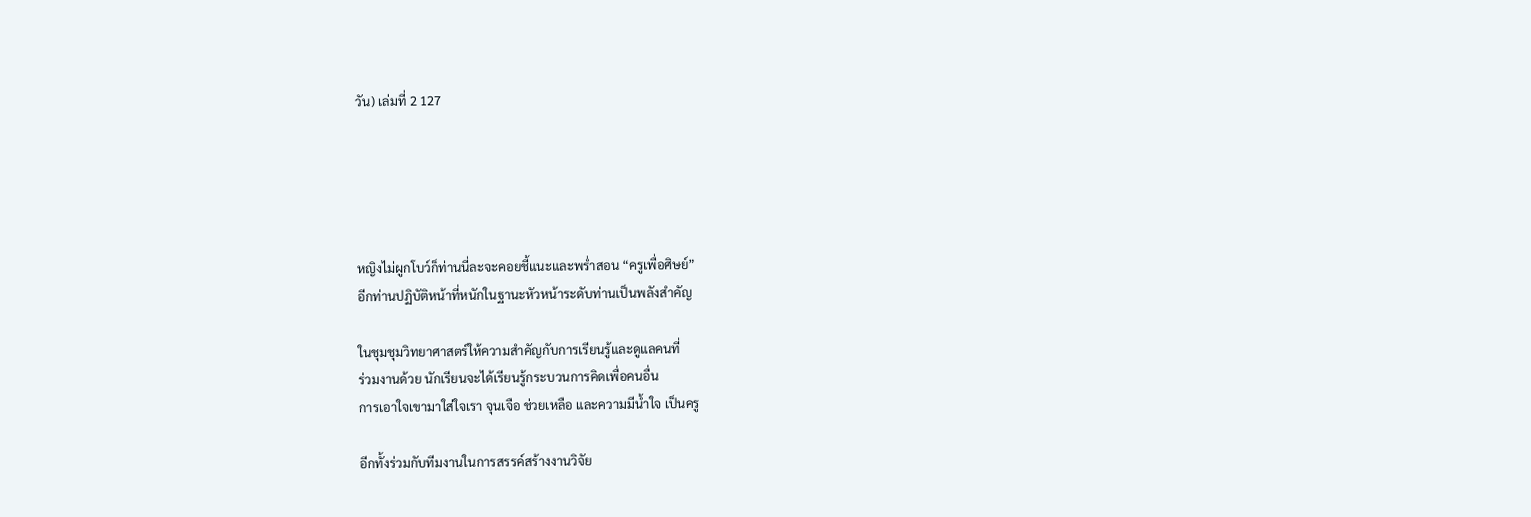วัน) เล่มที่ 2 127





หญิงไม่ผูกโบว์ก็ท่านนี่ละจะคอยชี้แนะและพร่ำสอน “ครูเพื่อศิษย์”
อีกท่านปฏิบัติหน้าที่หนักในฐานะหัวหน้าระดับท่านเป็นพลังสำคัญ

ในชุมชุมวิทยาศาสตร์ให้ความสำคัญกับการเรียนรู้และดูแลคนที่
ร่วมงานด้วย นักเรียนจะได้เรียนรู้กระบวนการคิดเพื่อคนอื่น
การเอาใจเขามาใส่ใจเรา จุนเจือ ช่วยเหลือ และความมีน้ำใจ เป็นครู

อีกทั้งร่วมกับทีมงานในการสรรค์สร้างงานวิจัย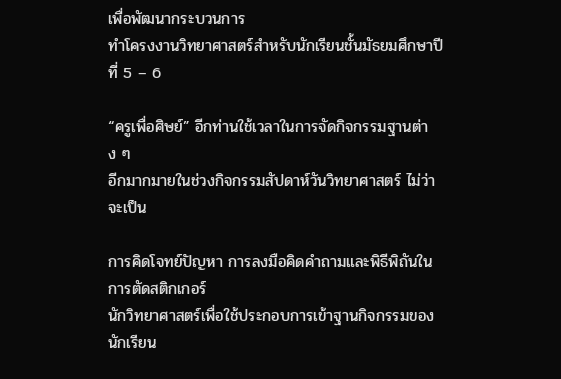เพื่อพัฒนากระบวนการ
ทำโครงงานวิทยาศาสตร์สำหรับนักเรียนชั้นมัธยมศึกษาปีที่ 5 – 6

“ครูเพื่อศิษย์” อีกท่านใช้เวลาในการจัดกิจกรรมฐานต่าง ๆ
อีกมากมายในช่วงกิจกรรมสัปดาห์วันวิทยาศาสตร์ ไม่ว่าจะเป็น

การคิดโจทย์ปัญหา การลงมือคิดคำถามและพิธีพิถันในการตัดสติกเกอร์
นักวิทยาศาสตร์เพื่อใช้ประกอบการเข้าฐานกิจกรรมของนักเรียน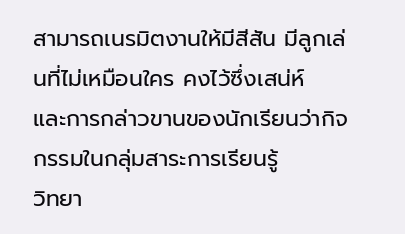สามารถเนรมิตงานให้มีสีสัน มีลูกเล่นที่ไม่เหมือนใคร คงไว้ซึ่งเสน่ห์
และการกล่าวขานของนักเรียนว่ากิจกรรมในกลุ่มสาระการเรียนรู้
วิทยา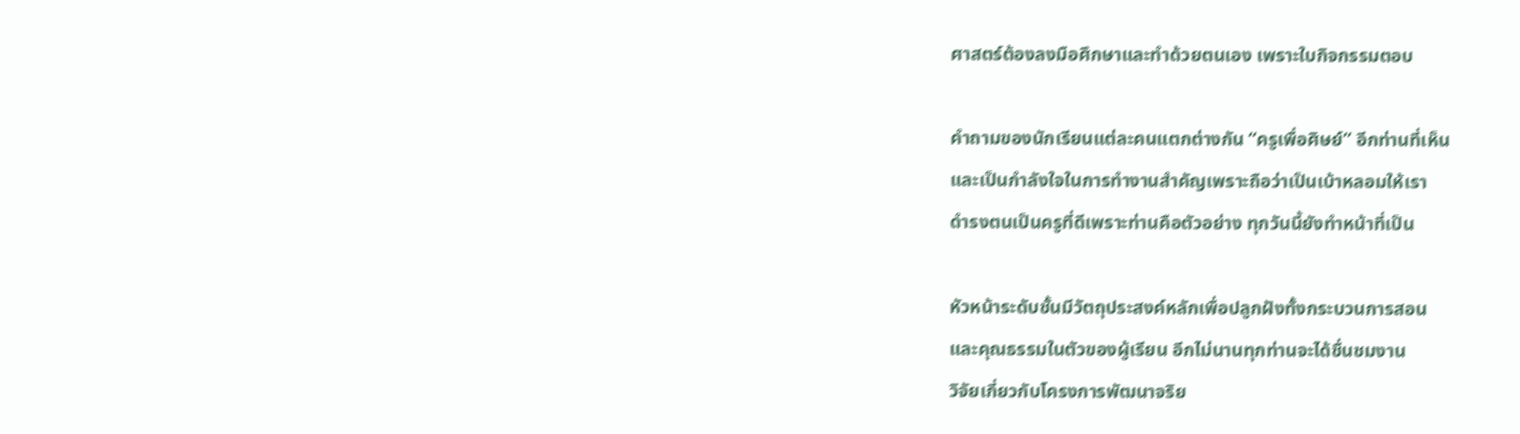ศาสตร์ต้องลงมือศึกษาและทำด้วยตนเอง เพราะใบกิจกรรมตอบ

คำถามของนักเรียนแต่ละคนแตกต่างกัน “ครูเพื่อศิษย์” อีกท่านที่เห็น
และเป็นกำลังใจในการทำงานสำคัญเพราะถือว่าเป็นเบ้าหลอมให้เรา
ดำรงตนเป็นครูที่ดีเพราะท่านคือตัวอย่าง ทุกวันนี้ยังทำหน้าที่เป็น

หัวหน้าระดับชั้นมีวัตถุประสงค์หลักเพื่อปลูกฝังทั้งกระบวนการสอน
และคุณธรรมในตัวของผู้เรียน อีกไม่นานทุกท่านจะได้ชื่นชมงาน
วิจัยเกี่ยวกับโครงการพัฒนาจริย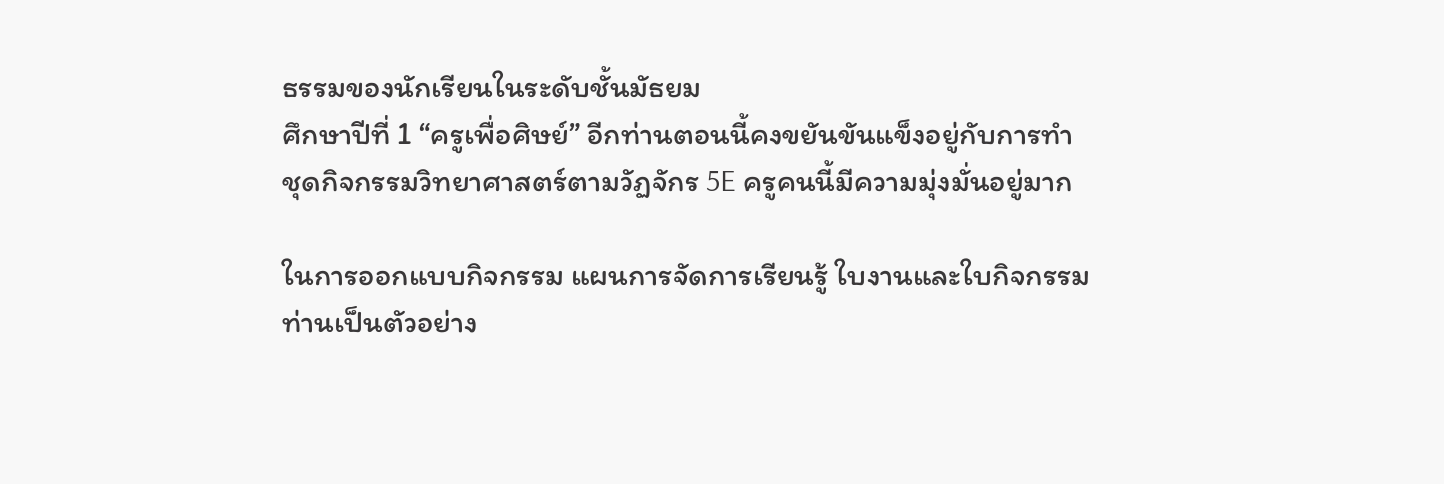ธรรมของนักเรียนในระดับชั้นมัธยม
ศึกษาปีที่ 1 “ครูเพื่อศิษย์” อีกท่านตอนนี้คงขยันขันแข็งอยู่กับการทำ
ชุดกิจกรรมวิทยาศาสตร์ตามวัฏจักร 5E ครูคนนี้มีความมุ่งมั่นอยู่มาก

ในการออกแบบกิจกรรม แผนการจัดการเรียนรู้ ใบงานและใบกิจกรรม
ท่านเป็นตัวอย่าง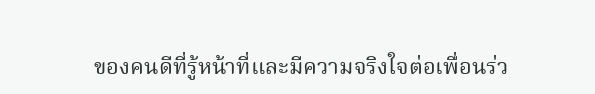ของคนดีที่รู้หน้าที่และมีความจริงใจต่อเพื่อนร่ว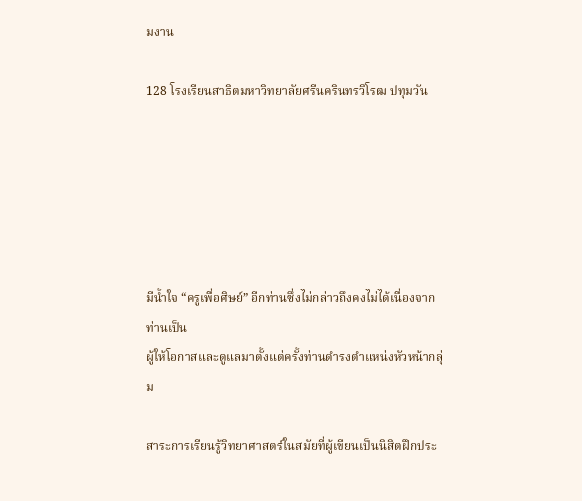มงาน

128 โรงเรียนสาธิตมหาวิทยาลัยศรีนครินทรวิโรฒ ปทุมวัน






มีน้ำใจ “ครูเพื่อศิษย์” อีกท่านซึ่งไม่กล่าวถึงคงไม่ได้เนื่องจากท่านเป็น
ผู้ให้โอกาสและดูแลมาตั้งแต่ครั้งท่านดำรงตำแหน่งหัวหน้ากลุ่ม

สาระการเรียนรู้วิทยาศาสตร์ในสมัยที่ผู้เขียนเป็นนิสิตฝึกประ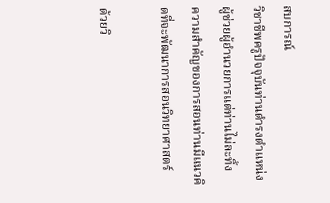สบการณ์
วิชาชีพครูปัจจุบันท่านดำรงตำแหน่งผู้ช่วยผู้อำนวยการแต่ท่านไม่ละทิ้ง
ความสำคัญของการสอนท่านมีแนวคิดที่จะพัฒนาการสอนวิทยาศาสตร์

ด้วยวิ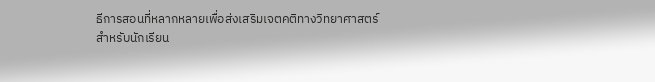ธีการสอนที่หลากหลายเพื่อส่งเสริมเจตคติทางวิทยาศาสตร์
สำหรับนักเรียน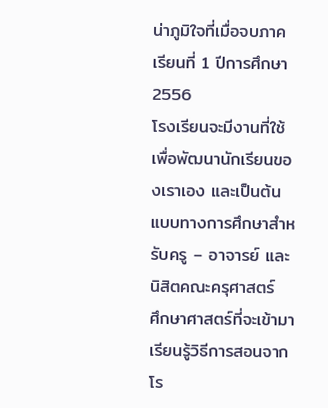น่าภูมิใจที่เมื่อจบภาคเรียนที่ 1 ปีการศึกษา 2556
โรงเรียนจะมีงานที่ใช้เพื่อพัฒนานักเรียนของเราเอง และเป็นต้น
แบบทางการศึกษาสำหรับครู – อาจารย์ และนิสิตคณะครุศาสตร์
ศึกษาศาสตร์ที่จะเข้ามาเรียนรู้วิธีการสอนจากโร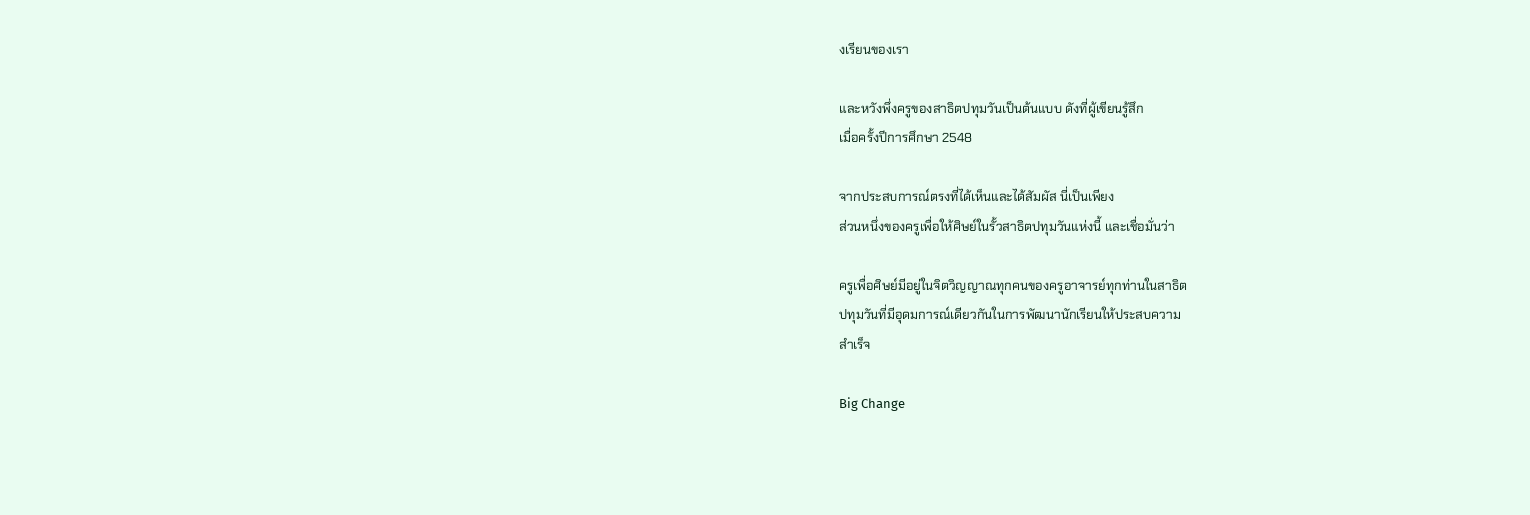งเรียนของเรา

และหวังพึ่งครูของสาธิตปทุมวันเป็นต้นแบบ ดังที่ผู้เขียนรู้สึก
เมื่อครั้งปีการศึกษา 2548

จากประสบการณ์ตรงที่ได้เห็นและได้สัมผัส นี่เป็นเพียง
ส่วนหนึ่งของครูเพื่อให้ศิษย์ในรั้วสาธิตปทุมวันแห่งนี้ และเชื่อมั่นว่า

ครูเพื่อศิษย์มีอยู่ในจิตวิญญาณทุกคนของครูอาจารย์ทุกท่านในสาธิต
ปทุมวันที่มีอุดมการณ์เดียวกันในการพัฒนานักเรียนให้ประสบความ
สำเร็จ

Big Change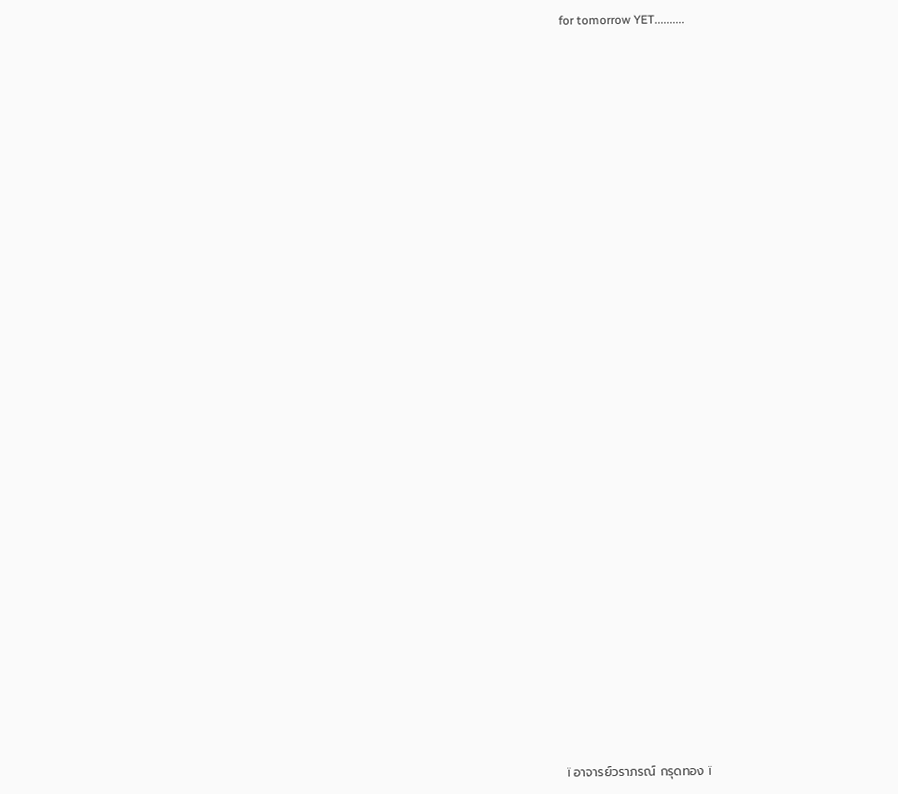for tomorrow YET..........














































ï อาจารย์วราภรณ์ กรุดทอง ï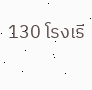130 โรงเรี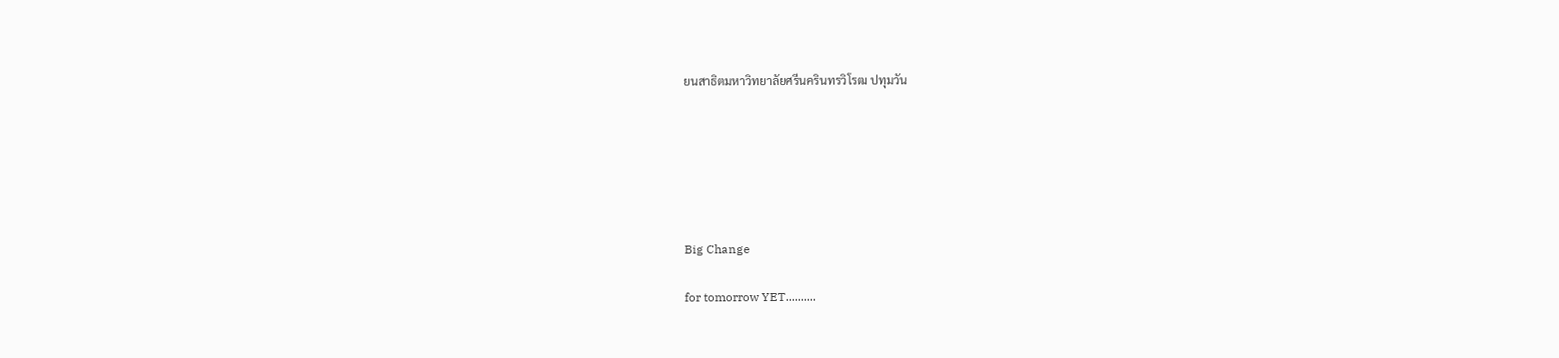ยนสาธิตมหาวิทยาลัยศรีนครินทรวิโรฒ ปทุมวัน






Big Change

for tomorrow YET..........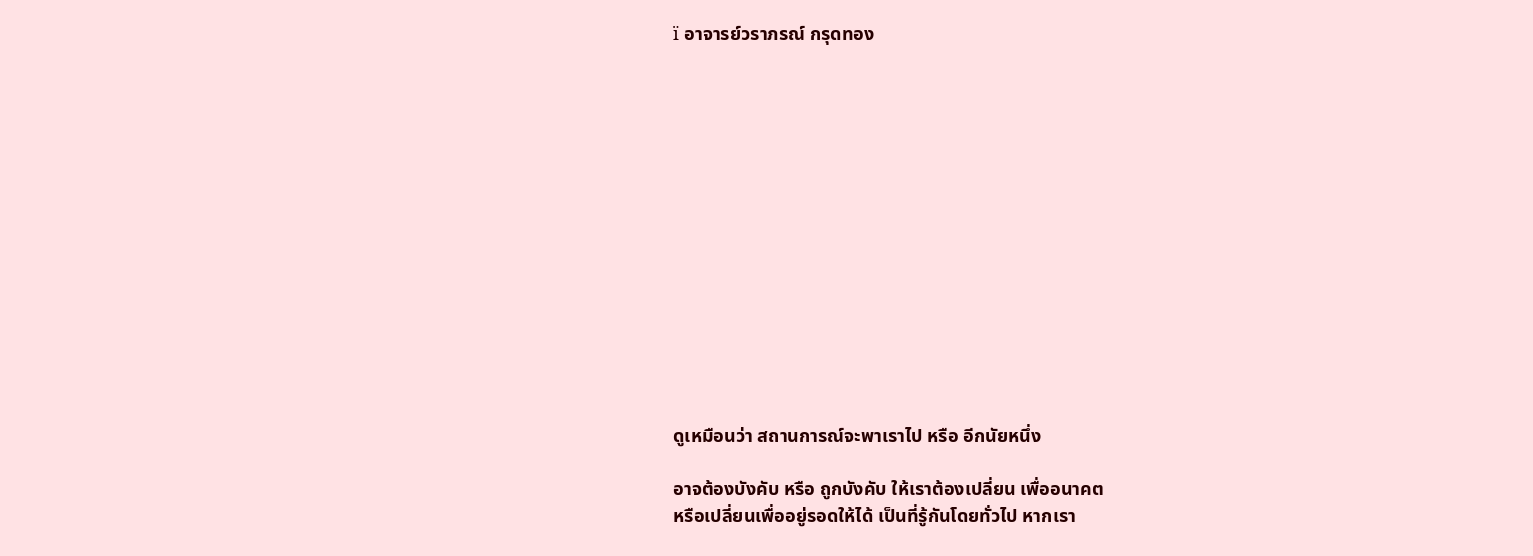ï อาจารย์วราภรณ์ กรุดทอง














ดูเหมือนว่า สถานการณ์จะพาเราไป หรือ อีกนัยหนึ่ง

อาจต้องบังคับ หรือ ถูกบังคับ ให้เราต้องเปลี่ยน เพื่ออนาคต
หรือเปลี่ยนเพื่ออยู่รอดให้ได้ เป็นที่รู้กันโดยทั่วไป หากเรา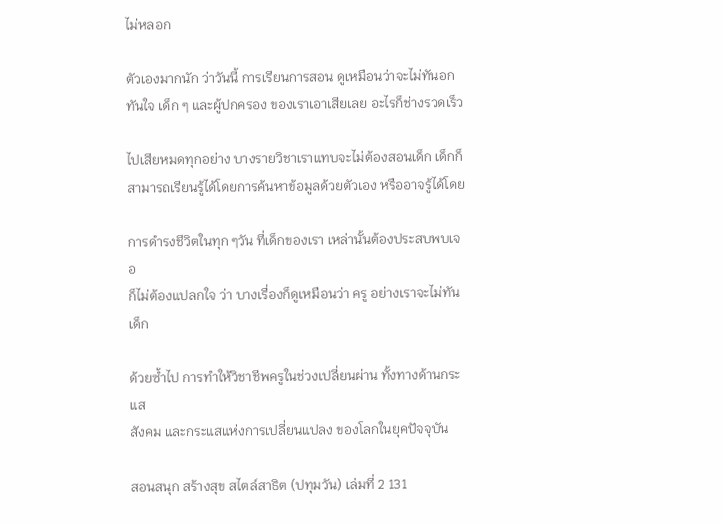ไม่หลอก

ตัวเองมากนัก ว่าวันนี้ การเรียนการสอน ดูเหมือนว่าจะไม่ทันอก
ทันใจ เด็ก ๆ และผู้ปกครอง ของเราเอาเสียเลย อะไรก็ช่างรวดเร็ว

ไปเสียหมดทุกอย่าง บางรายวิชาเราแทบจะไม่ต้องสอนเด็ก เด็กก็
สามารถเรียนรู้ได้โดยการค้นหาข้อมูลด้วยตัวเอง หรืออาจรู้ได้โดย

การดำรงชีวิตในทุก ๆวัน ที่เด็กของเรา เหล่านั้นต้องประสบพบเจอ
ก็ไม่ต้องแปลกใจ ว่า บางเรื่องก็ดูเหมือนว่า ครู อย่างเราจะไม่ทันเด็ก

ด้วยซ้ำไป การทำให้วิชาชีพครูในช่วงเปลี่ยนผ่าน ทั้งทางด้านกระแส
สังคม และกระแสแห่งการเปลี่ยนแปลง ของโลกในยุคปัจจุบัน

สอนสนุก สร้างสุข สไตล์สาธิต (ปทุมวัน) เล่มที่ 2 131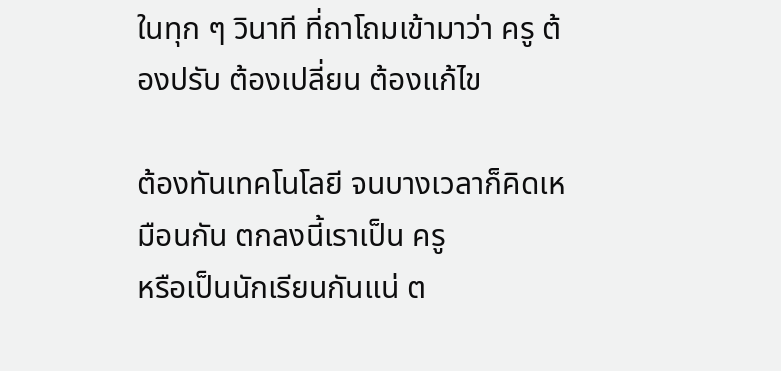ในทุก ๆ วินาที ที่ถาโถมเข้ามาว่า ครู ต้องปรับ ต้องเปลี่ยน ต้องแก้ไข

ต้องทันเทคโนโลยี จนบางเวลาก็คิดเหมือนกัน ตกลงนี้เราเป็น ครู
หรือเป็นนักเรียนกันแน่ ต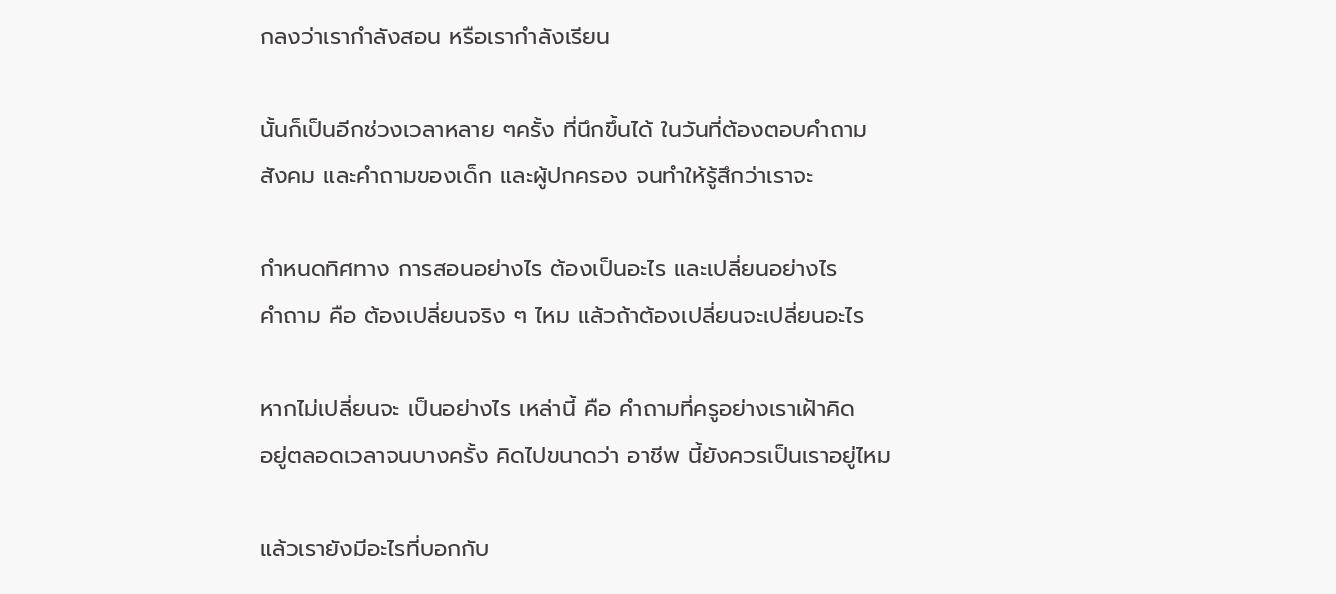กลงว่าเรากำลังสอน หรือเรากำลังเรียน

นั้นก็เป็นอีกช่วงเวลาหลาย ๆครั้ง ที่นึกขึ้นได้ ในวันที่ต้องตอบคำถาม
สังคม และคำถามของเด็ก และผู้ปกครอง จนทำให้รู้สึกว่าเราจะ

กำหนดทิศทาง การสอนอย่างไร ต้องเป็นอะไร และเปลี่ยนอย่างไร
คำถาม คือ ต้องเปลี่ยนจริง ๆ ไหม แล้วถ้าต้องเปลี่ยนจะเปลี่ยนอะไร

หากไม่เปลี่ยนจะ เป็นอย่างไร เหล่านี้ คือ คำถามที่ครูอย่างเราเฝ้าคิด
อยู่ตลอดเวลาจนบางครั้ง คิดไปขนาดว่า อาชีพ นี้ยังควรเป็นเราอยู่ไหม

แล้วเรายังมีอะไรที่บอกกับ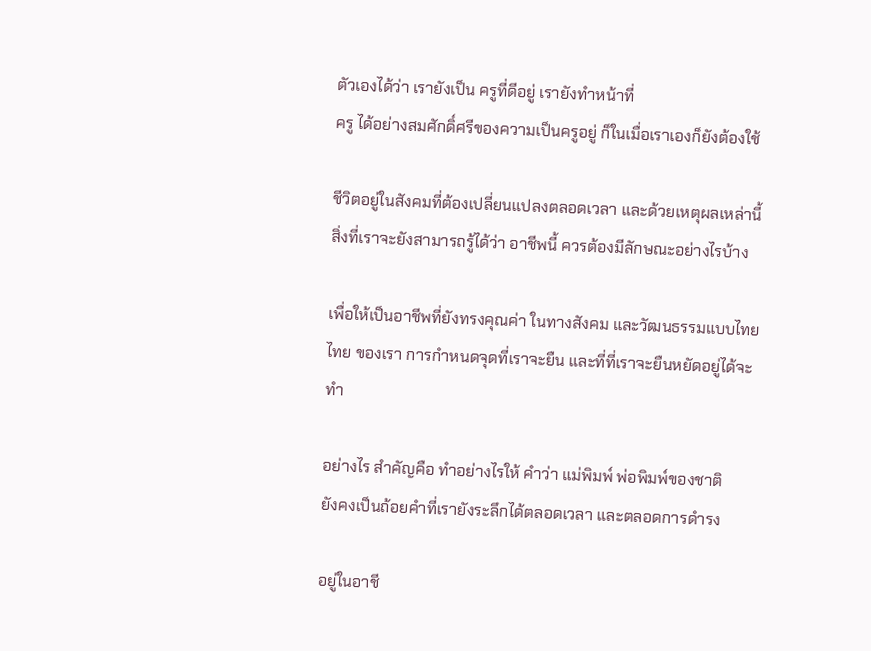ตัวเองได้ว่า เรายังเป็น ครูที่ดีอยู่ เรายังทำหน้าที่
ครู ได้อย่างสมศักดิ์ศรีของความเป็นครูอยู่ ก็ในเมื่อเราเองก็ยังต้องใช้

ชีวิตอยู่ในสังคมที่ต้องเปลี่ยนแปลงตลอดเวลา และด้วยเหตุผลเหล่านี้
สิ่งที่เราจะยังสามารถรู้ได้ว่า อาชีพนี้ ควรต้องมีลักษณะอย่างไรบ้าง

เพื่อให้เป็นอาชีพที่ยังทรงคุณค่า ในทางสังคม และวัฒนธรรมแบบไทย
ไทย ของเรา การกำหนดจุดที่เราจะยืน และที่ที่เราจะยืนหยัดอยู่ได้จะทำ

อย่างไร สำคัญคือ ทำอย่างไรให้ คำว่า แม่พิมพ์ พ่อพิมพ์ของชาติ
ยังคงเป็นถ้อยคำที่เรายังระลึกได้ตลอดเวลา และตลอดการดำรง

อยู่ในอาชี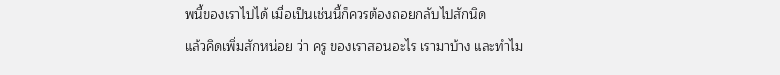พนี้ของเราไปได้ เมื่อเป็นเช่นนี้ก็ควรต้องถอยกลับไปสักนิด
แล้วคิดเพิ่มสักหน่อย ว่า ครู ของเราสอนอะไร เรามาบ้าง และทำไม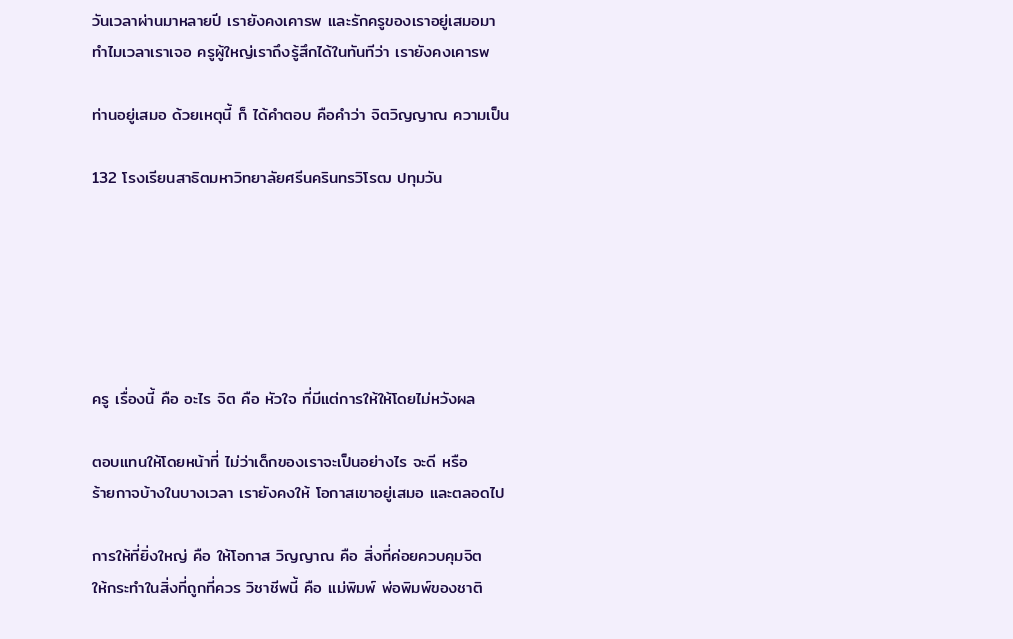วันเวลาผ่านมาหลายปี เรายังคงเคารพ และรักครูของเราอยู่เสมอมา
ทำไมเวลาเราเจอ ครูผู้ใหญ่เราถึงรู้สึกได้ในทันทีว่า เรายังคงเคารพ

ท่านอยู่เสมอ ด้วยเหตุนี้ ก็ ได้คำตอบ คือคำว่า จิตวิญญาณ ความเป็น

132 โรงเรียนสาธิตมหาวิทยาลัยศรีนครินทรวิโรฒ ปทุมวัน






ครู เรื่องนี้ คือ อะไร จิต คือ หัวใจ ที่มีแต่การให้ให้โดยไม่หวังผล

ตอบแทนให้โดยหน้าที่ ไม่ว่าเด็กของเราจะเป็นอย่างไร จะดี หรือ
ร้ายกาจบ้างในบางเวลา เรายังคงให้ โอกาสเขาอยู่เสมอ และตลอดไป

การให้ที่ยิ่งใหญ่ คือ ให้โอกาส วิญญาณ คือ สิ่งที่ค่อยควบคุมจิต
ให้กระทำในสิ่งที่ถูกที่ควร วิชาชีพนี้ คือ แม่พิมพ์ พ่อพิมพ์ของชาติ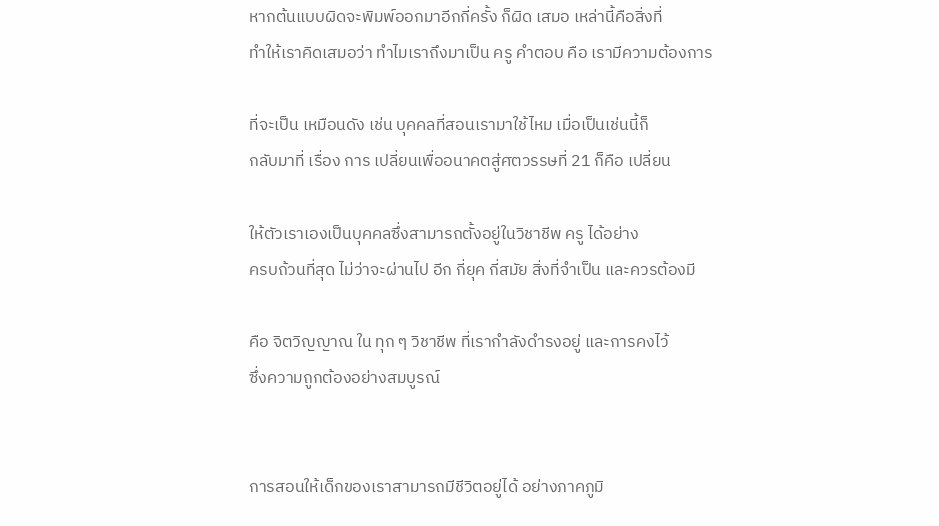หากต้นแบบผิดจะพิมพ์ออกมาอีกกี่ครั้ง ก็ผิด เสมอ เหล่านี้คือสิ่งที่
ทำให้เราคิดเสมอว่า ทำไมเราถึงมาเป็น ครู คำตอบ คือ เรามีความต้องการ

ที่จะเป็น เหมือนดัง เช่น บุคคลที่สอนเรามาใช้ไหม เมื่อเป็นเช่นนี้ก็
กลับมาที่ เรื่อง การ เปลี่ยนเพื่ออนาคตสู่ศตวรรษที่ 21 ก็คือ เปลี่ยน

ให้ตัวเราเองเป็นบุคคลซึ่งสามารถตั้งอยู่ในวิชาชีพ ครู ได้อย่าง
ครบถ้วนที่สุด ไม่ว่าจะผ่านไป อีก กี่ยุค กี่สมัย สิ่งที่จำเป็น และควรต้องมี

คือ จิตวิญญาณ ใน ทุก ๆ วิชาชีพ ที่เรากำลังดำรงอยู่ และการคงไว้
ซึ่งความถูกต้องอย่างสมบูรณ์


การสอนให้เด็กของเราสามารถมีชีวิตอยู่ได้ อย่างภาคภูมิ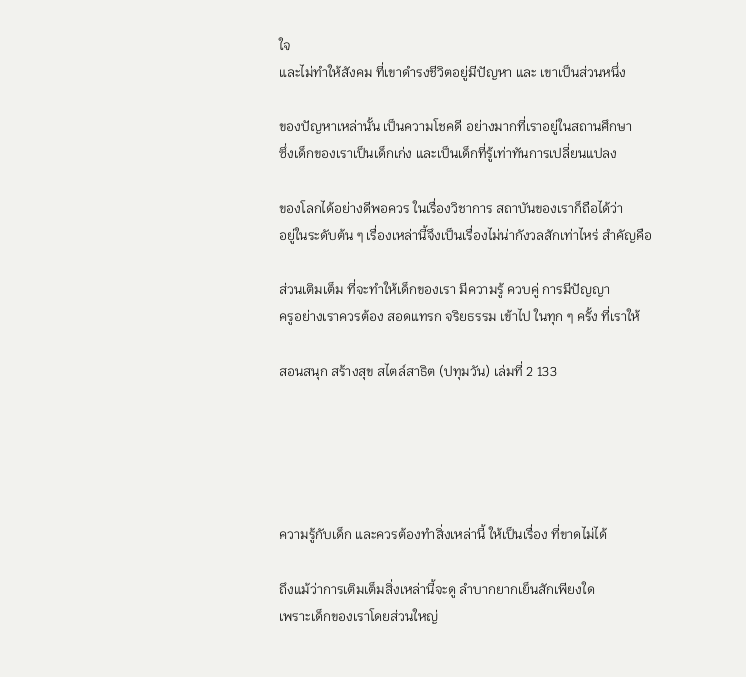ใจ
และไม่ทำให้สังคม ที่เขาดำรงชีวิตอยู่มีปัญหา และ เขาเป็นส่วนหนึ่ง

ของปัญหาเหล่านั้น เป็นความโชคดี อย่างมากที่เราอยู่ในสถานศึกษา
ซึ่งเด็กของเราเป็นเด็กเก่ง และเป็นเด็กที่รู้เท่าทันการเปลี่ยนแปลง

ของโลกได้อย่างดีพอควร ในเรื่องวิชาการ สถาบันของเราก็ถือได้ว่า
อยู่ในระดับต้น ๆ เรื่องเหล่านี้จึงเป็นเรื่องไม่น่ากังวลสักเท่าไหร่ สำคัญคือ

ส่วนเติมเต็ม ที่จะทำให้เด็กของเรา มีความรู้ ควบคู่ การมีปัญญา
ครูอย่างเราควรต้อง สอดแทรก จริยธรรม เข้าไป ในทุก ๆ ครั้ง ที่เราให้

สอนสนุก สร้างสุข สไตล์สาธิต (ปทุมวัน) เล่มที่ 2 133





ความรู้กับเด็ก และควรต้องทำสิ่งเหล่านี้ ให้เป็นเรื่อง ที่ขาดไม่ได้

ถึงแม้ว่าการเติมเต็มสิ่งเหล่านี้จะดู ลำบากยากเย็นสักเพียงใด
เพราะเด็กของเราโดยส่วนใหญ่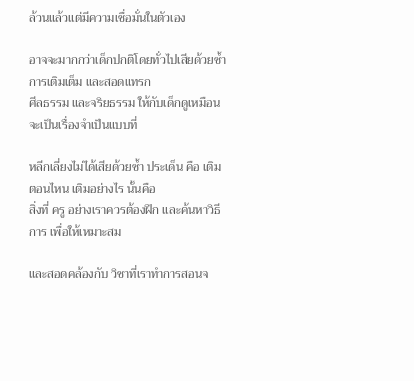ล้วนแล้วแต่มีความเชื่อมั่นในตัวเอง

อาจจะมากกว่าเด็กปกติโดยทั่วไปเสียด้วยซ้ำ การเติมเต็ม และสอดแทรก
ศีลธรรม และจริยธรรม ให้กับเด็กดูเหมือนจะเป็นเรื่องจำเป็นแบบที่

หลีกเลี่ยงไม่ได้เสียด้วยซ้ำ ประเด็น คือ เติมตอนไหน เติมอย่างไร นั้นคือ
สิ่งที่ ครู อย่างเราควรต้องฝึก และค้นหาวิธีการ เพื่อให้เหมาะสม

และสอดคล้องกับ วิชาที่เราทำการสอนจ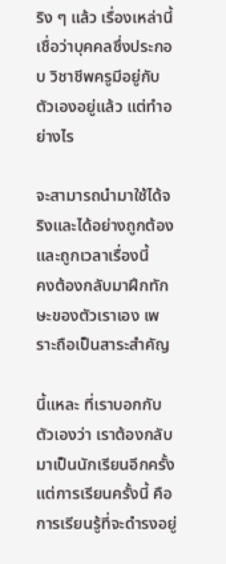ริง ๆ แล้ว เรื่องเหล่านี้
เชื่อว่าบุคคลซึ่งประกอบ วิชาชีพครูมีอยู่กับตัวเองอยู่แล้ว แต่ทำอย่างไร

จะสามารถนำมาใช้ได้จริงและได้อย่างถูกต้อง และถูกเวลาเรื่องนี้
คงต้องกลับมาฝึกทักษะของตัวเราเอง เพราะถือเป็นสาระสำคัญ

นี้แหละ ที่เราบอกกับตัวเองว่า เราต้องกลับมาเป็นนักเรียนอีกครั้ง
แต่การเรียนครั้งนี้ คือการเรียนรู้ที่จะดำรงอยู่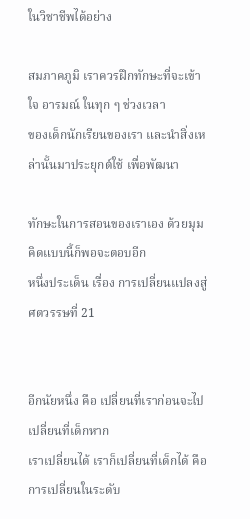ในวิชาชีพได้อย่าง

สมภาคภูมิ เราควรฝึกทักษะที่จะเข้าใจ อารมณ์ ในทุก ๆ ช่วงเวลา
ของเด็กนักเรียนของเรา และนำสิ่งเหล่านั้นมาประยุกต์ใช้ เพื่อพัฒนา

ทักษะในการสอนของเราเอง ด้วยมุมคิดแบบนี้ก็พอจะตอบอีก
หนึ่งประเด็น เรื่อง การเปลี่ยนแปลงสู่ศตวรรษที่ 21


อีกนัยหนึ่ง คือ เปลี่ยนที่เราก่อนจะไปเปลี่ยนที่เด็กหาก
เราเปลี่ยนได้ เราก็เปลี่ยนที่เด็กได้ คือ การเปลี่ยนในระดับ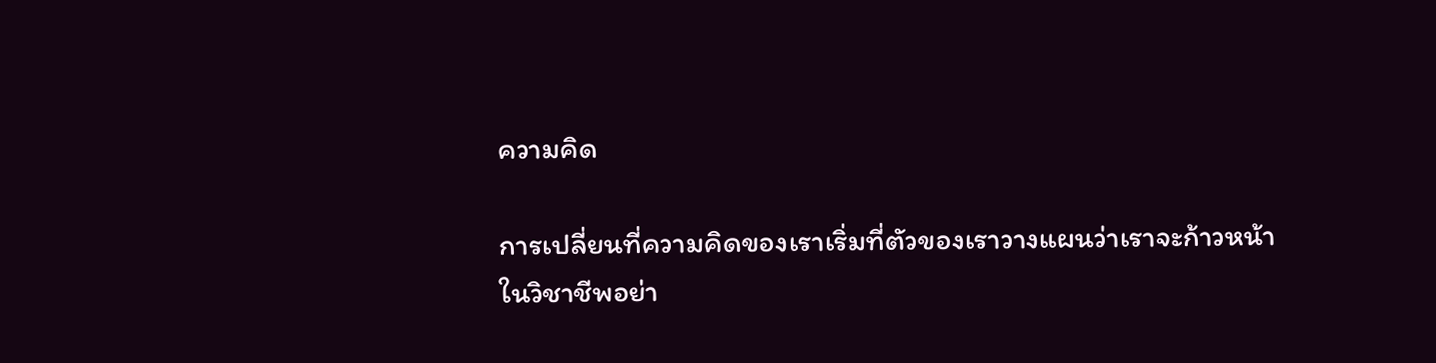ความคิด

การเปลี่ยนที่ความคิดของเราเริ่มที่ตัวของเราวางแผนว่าเราจะก้าวหน้า
ในวิชาชีพอย่า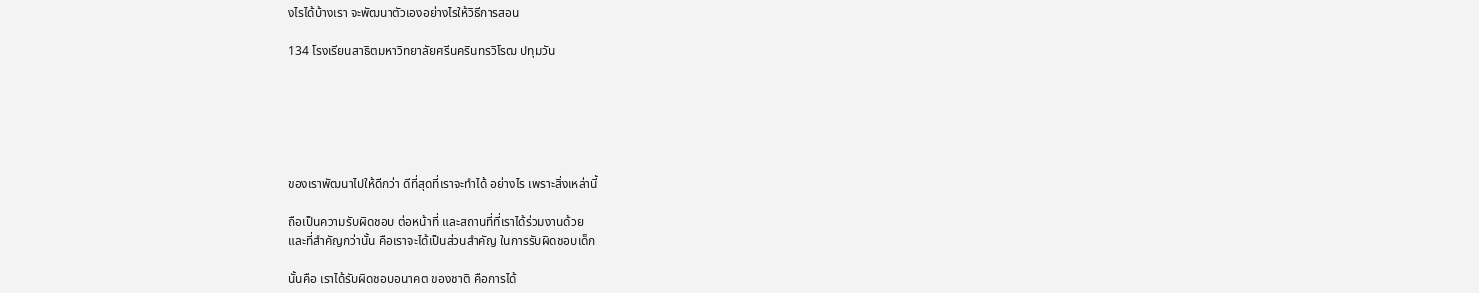งไรได้บ้างเรา จะพัฒนาตัวเองอย่างไรให้วิธีการสอน

134 โรงเรียนสาธิตมหาวิทยาลัยศรีนครินทรวิโรฒ ปทุมวัน






ของเราพัฒนาไปให้ดีกว่า ดีที่สุดที่เราจะทำได้ อย่างไร เพราะสิ่งเหล่านี้

ถือเป็นความรับผิดชอบ ต่อหน้าที่ และสถานที่ที่เราได้ร่วมงานด้วย
และที่สำคัญกว่านั้น คือเราจะได้เป็นส่วนสำคัญ ในการรับผิดชอบเด็ก

นั้นคือ เราได้รับผิดชอบอนาคต ของชาติ คือการได้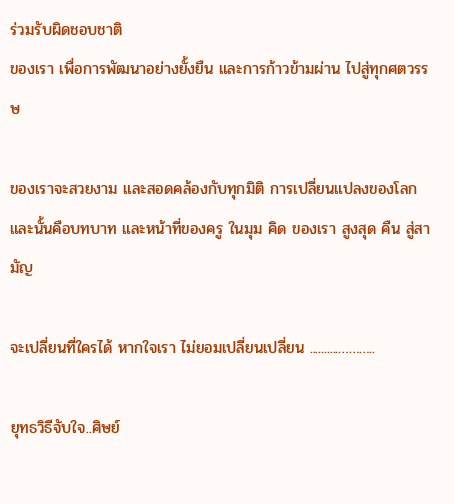ร่วมรับผิดชอบชาติ
ของเรา เพื่อการพัฒนาอย่างยั้งยืน และการก้าวข้ามผ่าน ไปสู่ทุกศตวรรษ

ของเราจะสวยงาม และสอดคล้องกับทุกมิติ การเปลี่ยนแปลงของโลก
และนั้นคือบทบาท และหน้าที่ของครู ในมุม คิด ของเรา สูงสุด คืน สู่สามัญ

จะเปลี่ยนที่ใครได้ หากใจเรา ไม่ยอมเปลี่ยนเปลี่ยน ..........………..

ยุทธวิธีจับใจ..ศิษย์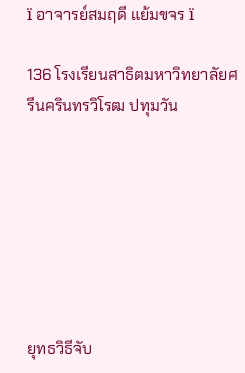ï อาจารย์สมฤดี แย้มขจร ï

136 โรงเรียนสาธิตมหาวิทยาลัยศรีนครินทรวิโรฒ ปทุมวัน







ยุทธวิธีจับ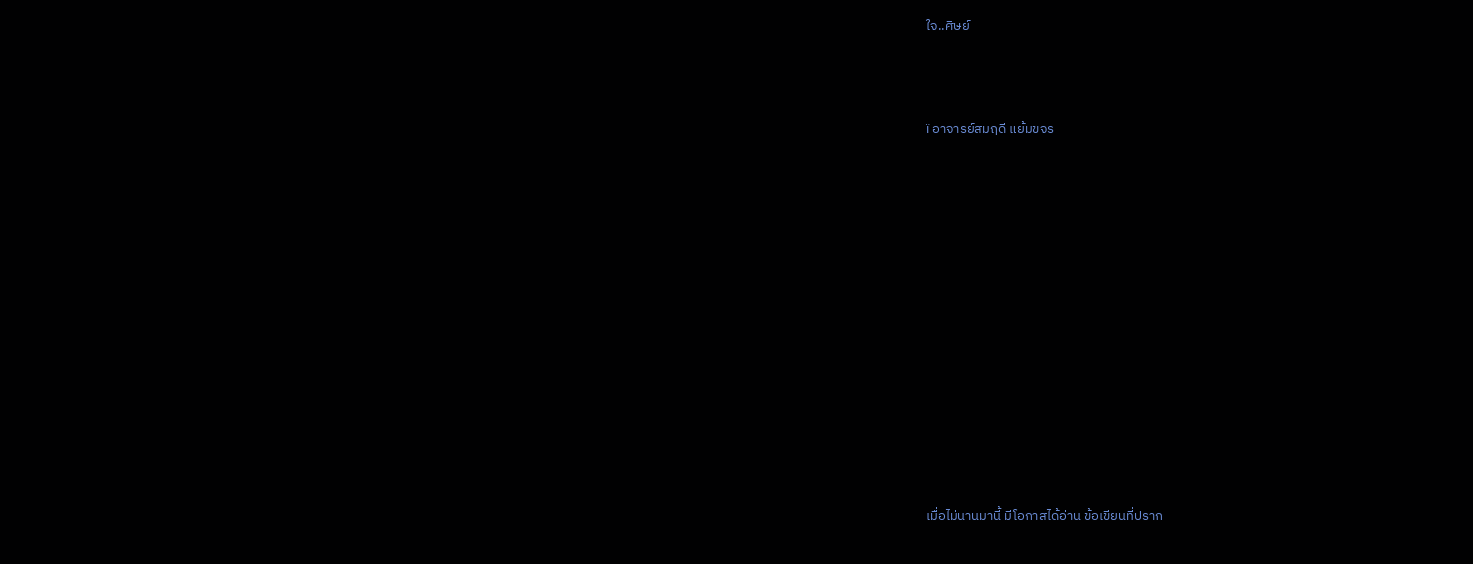ใจ..ศิษย์



ï อาจารย์สมฤดี แย้มขจร














เมื่อไม่นานมานี้ มีโอกาสได้อ่าน ข้อเขียนที่ปราก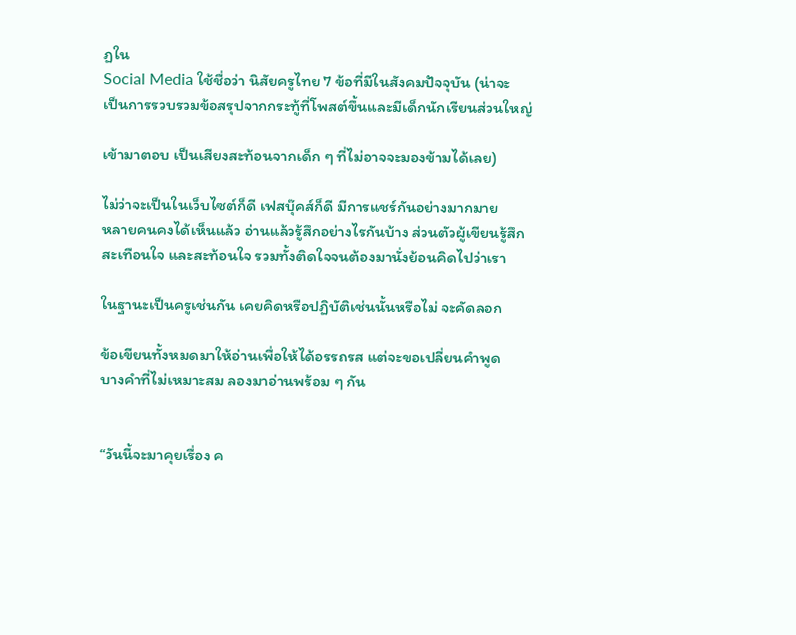ฏใน
Social Media ใช้ชื่อว่า นิสัยครูไทย 7 ข้อที่มีในสังคมปัจจุบัน (น่าจะ
เป็นการรวบรวมข้อสรุปจากกระทู้ที่โพสต์ขึ้นและมีเด็กนักเรียนส่วนใหญ่

เข้ามาตอบ เป็นเสียงสะท้อนจากเด็ก ๆ ที่ไม่อาจจะมองข้ามได้เลย)

ไม่ว่าจะเป็นในเว็บไซต์ก็ดี เฟสบุ๊คส์ก็ดี มีการแชร์กันอย่างมากมาย
หลายคนคงได้เห็นแล้ว อ่านแล้วรู้สึกอย่างไรกันบ้าง ส่วนตัวผู้เขียนรู้สึก
สะเทือนใจ และสะท้อนใจ รวมทั้งติดใจจนต้องมานั่งย้อนคิดไปว่าเรา

ในฐานะเป็นครูเช่นกัน เคยคิดหรือปฏิบัติเช่นนั้นหรือไม่ จะคัดลอก

ข้อเขียนทั้งหมดมาให้อ่านเพื่อให้ได้อรรถรส แต่จะขอเปลี่ยนคำพูด
บางคำที่ไม่เหมาะสม ลองมาอ่านพร้อม ๆ กัน


“วันนี้จะมาคุยเรื่อง ค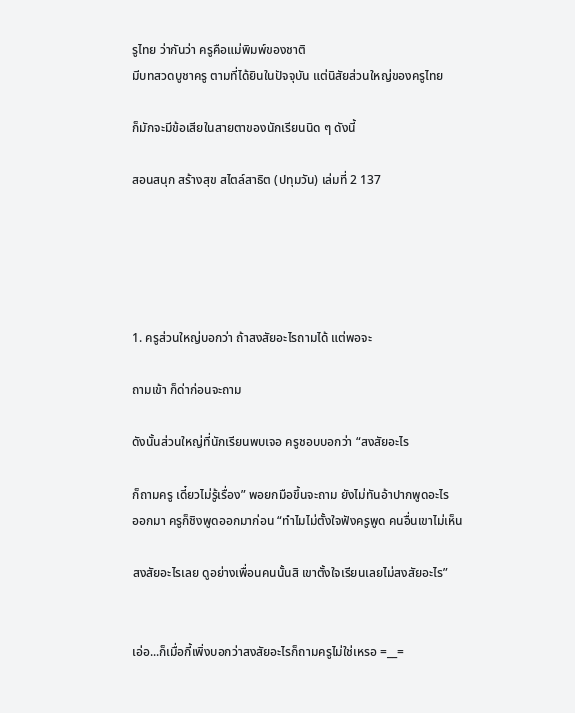รูไทย ว่ากันว่า ครูคือแม่พิมพ์ของชาติ
มีบทสวดบูชาครู ตามที่ได้ยินในปัจจุบัน แต่นิสัยส่วนใหญ่ของครูไทย

ก็มักจะมีข้อเสียในสายตาของนักเรียนนิด ๆ ดังนี้

สอนสนุก สร้างสุข สไตล์สาธิต (ปทุมวัน) เล่มที่ 2 137





1. ครูส่วนใหญ่บอกว่า ถ้าสงสัยอะไรถามได้ แต่พอจะ

ถามเข้า ก็ด่าก่อนจะถาม

ดังนั้นส่วนใหญ่ที่นักเรียนพบเจอ ครูชอบบอกว่า “สงสัยอะไร

ก็ถามครู เดี๋ยวไม่รู้เรื่อง” พอยกมือขึ้นจะถาม ยังไม่ทันอ้าปากพูดอะไร
ออกมา ครูก็ชิงพูดออกมาก่อน “ทำไมไม่ตั้งใจฟังครูพูด คนอื่นเขาไม่เห็น

สงสัยอะไรเลย ดูอย่างเพื่อนคนนั้นสิ เขาตั้งใจเรียนเลยไม่สงสัยอะไร”


เอ่อ...ก็เมื่อกี้เพิ่งบอกว่าสงสัยอะไรก็ถามครูไม่ใช่เหรอ =__=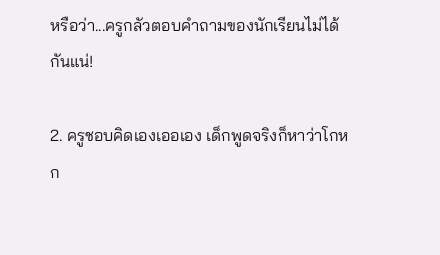หรือว่า...ครูกลัวตอบคำถามของนักเรียนไม่ได้กันแน่!

2. ครูชอบคิดเองเออเอง เด็กพูดจริงก็หาว่าโกหก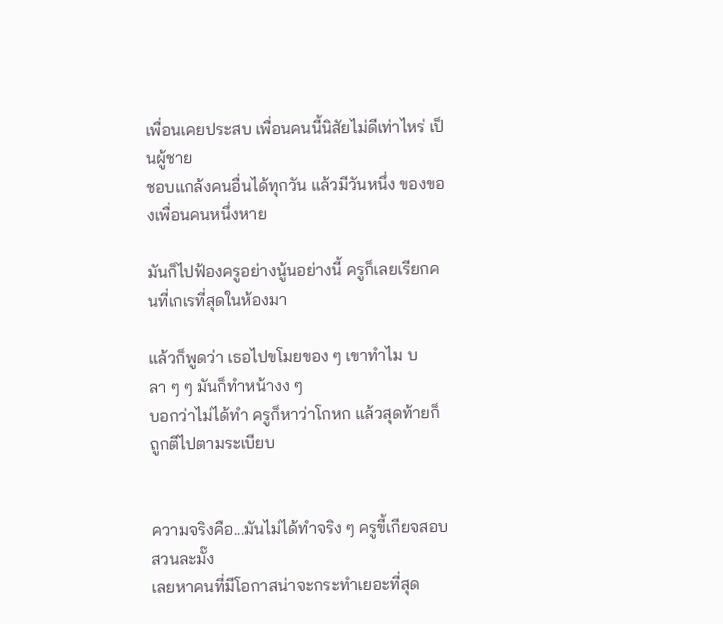เพื่อนเคยประสบ เพื่อนคนนี้นิสัยไม่ดีเท่าไหร่ เป็นผู้ชาย
ชอบแกล้งคนอื่นได้ทุกวัน แล้วมีวันหนึ่ง ของของเพื่อนคนหนึ่งหาย

มันก็ไปฟ้องครูอย่างนู้นอย่างนี้ ครูก็เลยเรียกคนที่เกเรที่สุดในห้องมา

แล้วก็พูดว่า เธอไปขโมยของ ๆ เขาทำไม บลา ๆ ๆ มันก็ทำหน้างง ๆ
บอกว่าไม่ได้ทำ ครูก็หาว่าโกหก แล้วสุดท้ายก็ถูกตีไปตามระเบียบ


ความจริงคือ...มันไม่ได้ทำจริง ๆ ครูขี้เกียจสอบสวนละมั๊ง
เลยหาคนที่มีโอกาสน่าจะกระทำเยอะที่สุด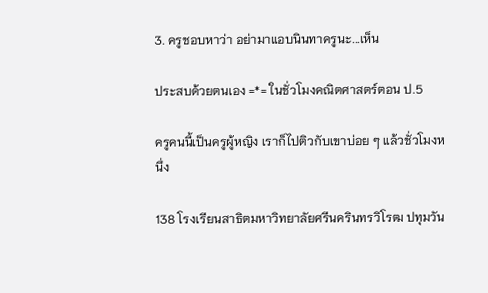3. ครูชอบหาว่า อย่ามาแอบนินทาครูนะ...เห็น

ประสบด้วยตนเอง =*= ในชั่วโมงคณิตศาสตร์ตอน ป.5

ครูคนนี้เป็นครูผู้หญิง เราก็ไปติวกับเขาบ่อย ๆ แล้วชั่วโมงหนึ่ง

138 โรงเรียนสาธิตมหาวิทยาลัยศรีนครินทรวิโรฒ ปทุมวัน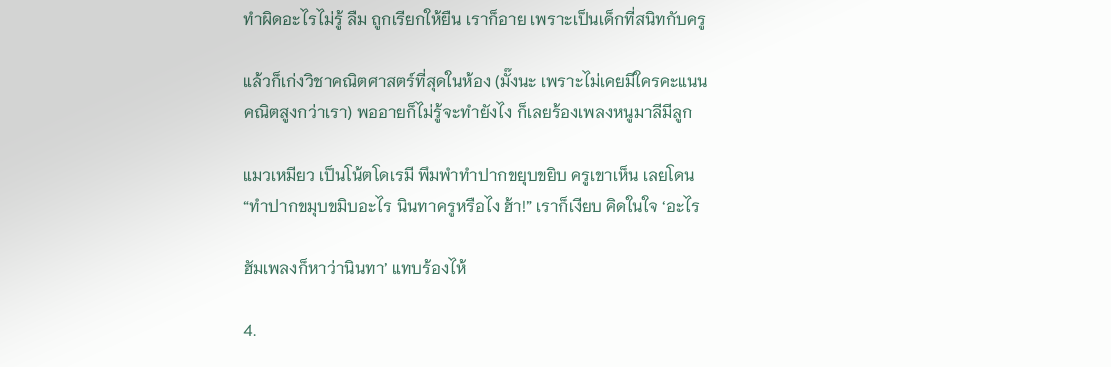ทำผิดอะไรไม่รู้ ลืม ถูกเรียกให้ยืน เราก็อาย เพราะเป็นเด็กที่สนิทกับครู

แล้วก็เก่งวิชาคณิตศาสตร์ที่สุดในห้อง (มั๊งนะ เพราะไม่เคยมีใครคะแนน
คณิตสูงกว่าเรา) พออายก็ไม่รู้จะทำยังไง ก็เลยร้องเพลงหนูมาลีมีลูก

แมวเหมียว เป็นโน้ตโดเรมี พึมพำทำปากขยุบขยิบ ครูเขาเห็น เลยโดน
“ทำปากขมุบขมิบอะไร นินทาครูหรือไง ฮ้า!” เราก็เงียบ คิดในใจ ‘อะไร

ฮัมเพลงก็หาว่านินทา’ แทบร้องไห้

4.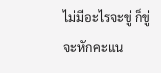ไม่มีอะไรจะขู่ ก็ขู่จะหักคะแน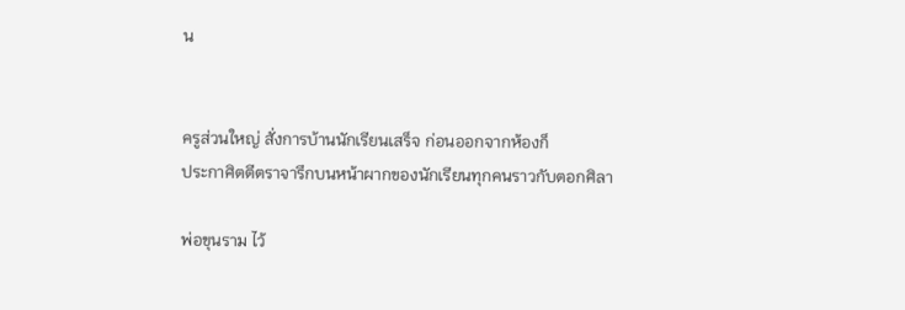น


ครูส่วนใหญ่ สั่งการบ้านนักเรียนเสร็จ ก่อนออกจากห้องก็
ประกาศิตตีตราจารึกบนหน้าผากของนักเรียนทุกคนราวกับตอกศิลา

พ่อขุนราม ไว้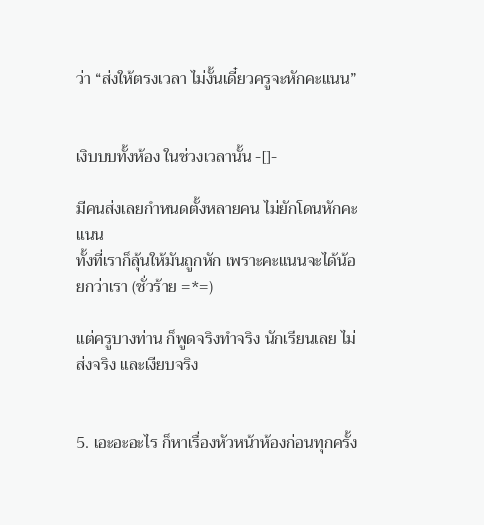ว่า “ส่งให้ตรงเวลา ไม่งั้นเดี๋ยวครูจะหักคะแนน”


เงิบบบทั้งห้อง ในช่วงเวลานั้น -[]-

มีคนส่งเลยกำหนดตั้งหลายคน ไม่ยักโดนหักคะแนน
ทั้งที่เราก็ลุ้นให้มันถูกหัก เพราะคะแนนจะได้น้อยกว่าเรา (ชั่วร้าย =*=)

แต่ครูบางท่าน ก็พูดจริงทำจริง นักเรียนเลย ไม่ส่งจริง และเงียบจริง


5. เอะอะอะไร ก็หาเรื่องหัวหน้าห้องก่อนทุกครั้ง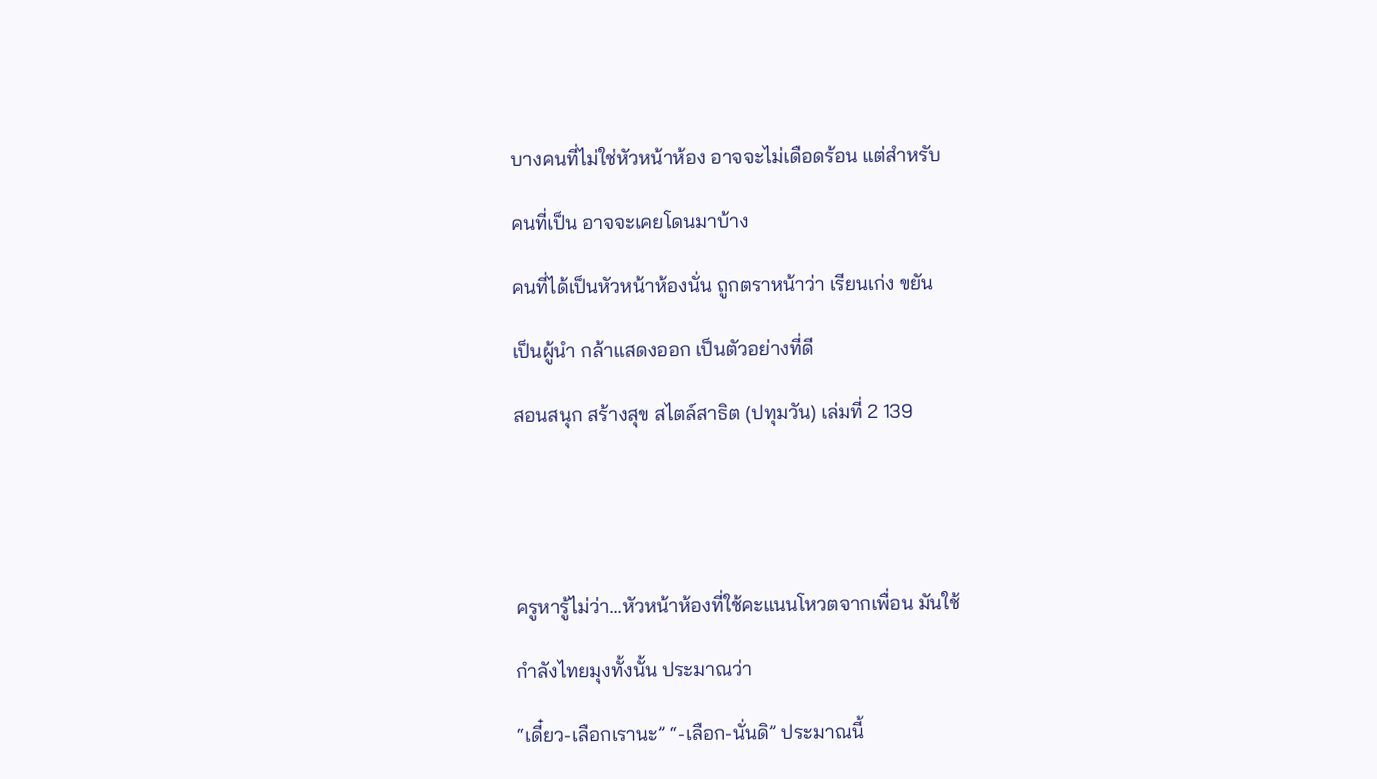บางคนที่ไม่ใช่หัวหน้าห้อง อาจจะไม่เดือดร้อน แต่สำหรับ

คนที่เป็น อาจจะเคยโดนมาบ้าง

คนที่ได้เป็นหัวหน้าห้องนั่น ถูกตราหน้าว่า เรียนเก่ง ขยัน

เป็นผู้นำ กล้าแสดงออก เป็นตัวอย่างที่ดี

สอนสนุก สร้างสุข สไตล์สาธิต (ปทุมวัน) เล่มที่ 2 139





ครูหารู้ไม่ว่า...หัวหน้าห้องที่ใช้คะแนนโหวตจากเพื่อน มันใช้

กำลังไทยมุงทั้งนั้น ประมาณว่า

“เดี๋ยว-เลือกเรานะ” “-เลือก-นั่นดิ” ประมาณนี้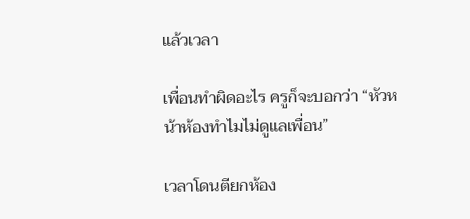แล้วเวลา

เพื่อนทำผิดอะไร ครูก็จะบอกว่า “หัวหน้าห้องทำไมไม่ดูแลเพื่อน”

เวลาโดนตียกห้อง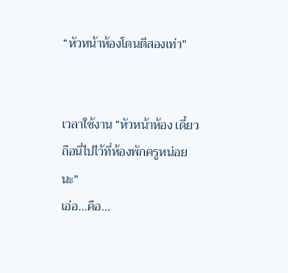“หัวหน้าห้องโดนตีสองเท่า”


เวลาใช้งาน “หัวหน้าห้อง เดี๋ยวถือนี่ไปไว้ที่ห้องพักครูหน่อยนะ”
เอ่อ...คือ...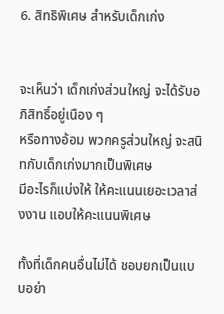6. สิทธิพิเศษ สำหรับเด็กเก่ง


จะเห็นว่า เด็กเก่งส่วนใหญ่ จะได้รับอภิสิทธิ์อยู่เนือง ๆ
หรือทางอ้อม พวกครูส่วนใหญ่ จะสนิทกับเด็กเก่งมากเป็นพิเศษ
มีอะไรก็แบ่งให้ ให้คะแนนเยอะเวลาส่งงาน แอบให้คะแนนพิเศษ

ทั้งที่เด็กคนอื่นไม่ได้ ชอบยกเป็นแบบอย่า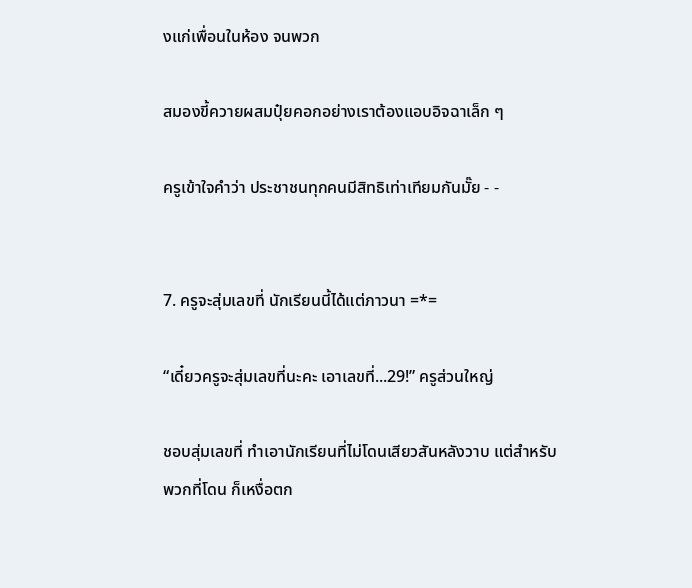งแก่เพื่อนในห้อง จนพวก

สมองขี้ควายผสมปุ๋ยคอกอย่างเราต้องแอบอิจฉาเล็ก ๆ

ครูเข้าใจคำว่า ประชาชนทุกคนมีสิทธิเท่าเทียมกันมั๊ย - -


7. ครูจะสุ่มเลขที่ นักเรียนนี้ได้แต่ภาวนา =*=

“เดี๋ยวครูจะสุ่มเลขที่นะคะ เอาเลขที่...29!” ครูส่วนใหญ่

ชอบสุ่มเลขที่ ทำเอานักเรียนที่ไม่โดนเสียวสันหลังวาบ แต่สำหรับ
พวกที่โดน ก็เหงื่อตก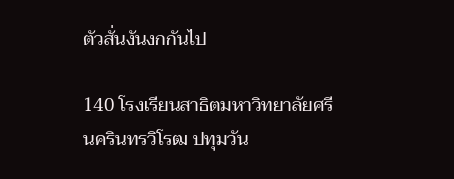ตัวสั่นงันงกกันไป

140 โรงเรียนสาธิตมหาวิทยาลัยศรีนครินทรวิโรฒ ปทุมวัน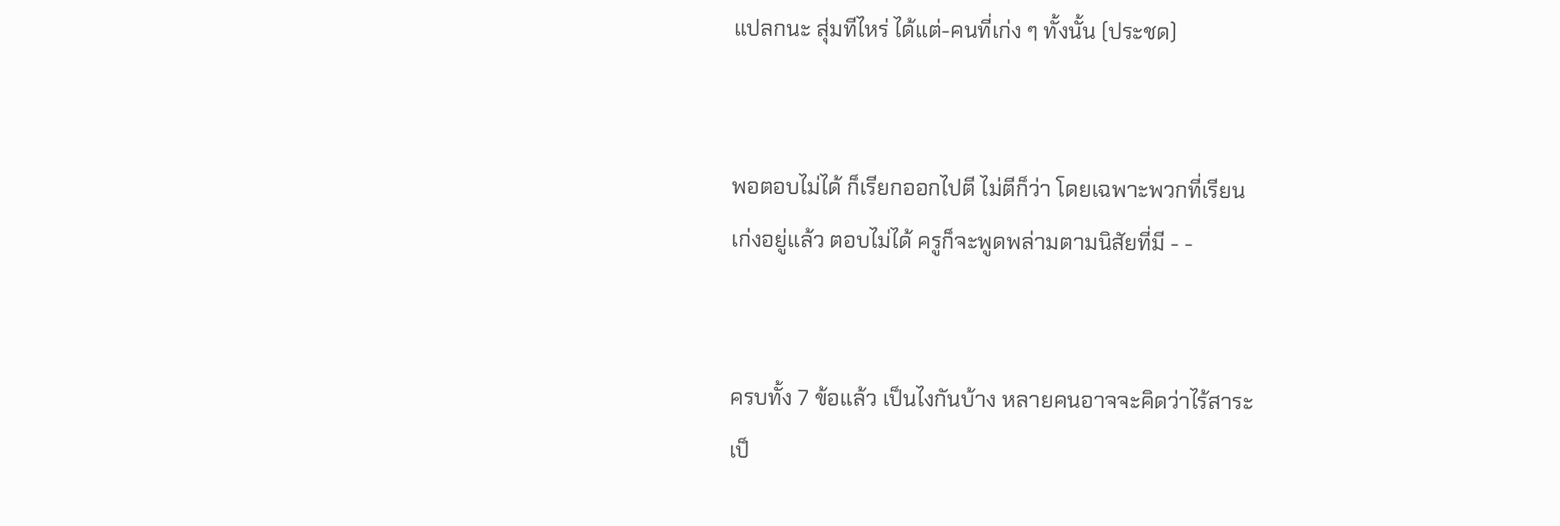แปลกนะ สุ่มทีไหร่ ได้แต่-คนที่เก่ง ๆ ทั้งนั้น (ประชด)


พอตอบไม่ได้ ก็เรียกออกไปตี ไม่ตีก็ว่า โดยเฉพาะพวกที่เรียน
เก่งอยู่แล้ว ตอบไม่ได้ ครูก็จะพูดพล่ามตามนิสัยที่มี - -


ครบทั้ง 7 ข้อแล้ว เป็นไงกันบ้าง หลายคนอาจจะคิดว่าไร้สาระ
เป็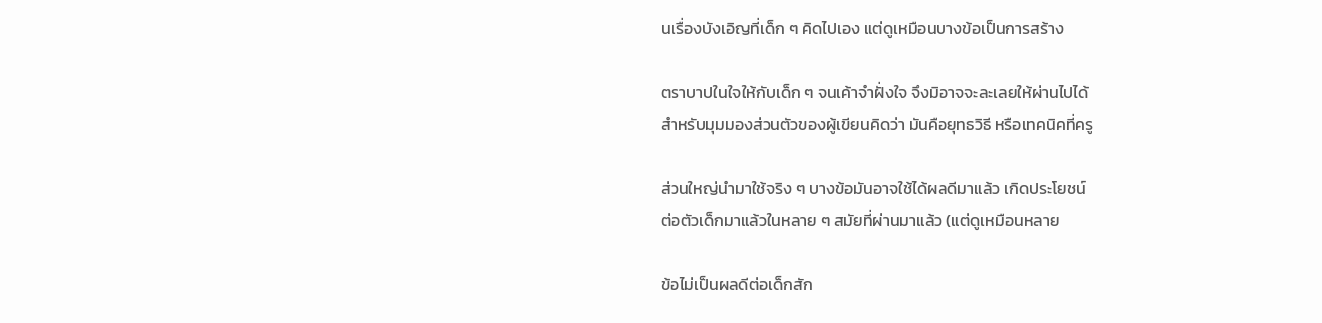นเรื่องบังเอิญที่เด็ก ๆ คิดไปเอง แต่ดูเหมือนบางข้อเป็นการสร้าง

ตราบาปในใจให้กับเด็ก ๆ จนเค้าจำฝั่งใจ จึงมิอาจจะละเลยให้ผ่านไปได้
สำหรับมุมมองส่วนตัวของผู้เขียนคิดว่า มันคือยุทธวิธี หรือเทคนิคที่ครู

ส่วนใหญ่นำมาใช้จริง ๆ บางข้อมันอาจใช้ได้ผลดีมาแล้ว เกิดประโยชน์
ต่อตัวเด็กมาแล้วในหลาย ๆ สมัยที่ผ่านมาแล้ว (แต่ดูเหมือนหลาย

ข้อไม่เป็นผลดีต่อเด็กสัก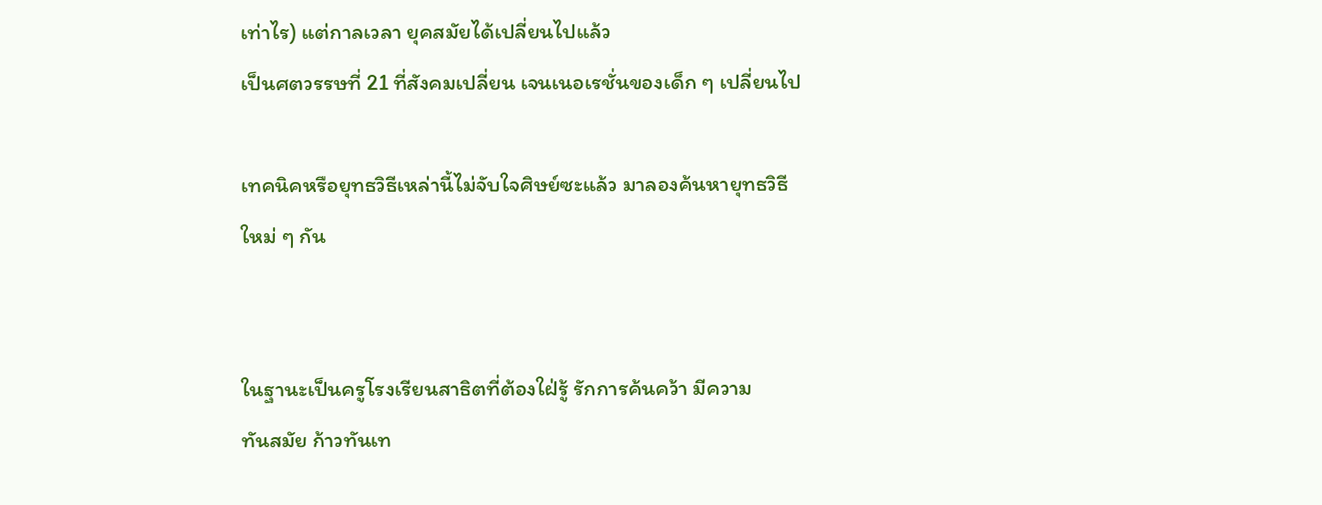เท่าไร) แต่กาลเวลา ยุคสมัยได้เปลี่ยนไปแล้ว
เป็นศตวรรษที่ 21 ที่สังคมเปลี่ยน เจนเนอเรชั่นของเด็ก ๆ เปลี่ยนไป

เทคนิคหรือยุทธวิธีเหล่านี้ไม่จับใจศิษย์ซะแล้ว มาลองค้นหายุทธวิธี
ใหม่ ๆ กัน


ในฐานะเป็นครูโรงเรียนสาธิตที่ต้องใฝ่รู้ รักการค้นคว้า มีความ
ทันสมัย ก้าวทันเท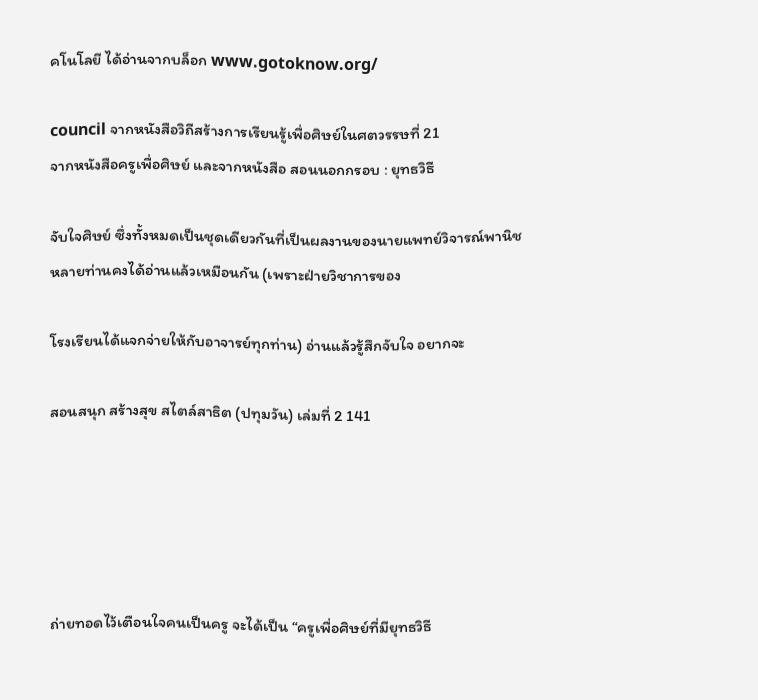คโนโลยี ได้อ่านจากบล็อก www.gotoknow.org/

council จากหนังสือวิถีสร้างการเรียนรู้เพื่อศิษย์ในศตวรรษที่ 21
จากหนังสือครูเพื่อศิษย์ และจากหนังสือ สอนนอกกรอบ : ยุทธวิธี

จับใจศิษย์ ซึ่งทั้งหมดเป็นชุดเดียวกันที่เป็นผลงานของนายแพทย์วิจารณ์พานิช
หลายท่านคงได้อ่านแล้วเหมือนกัน (เพราะฝ่ายวิชาการของ

โรงเรียนได้แจกจ่ายให้กับอาจารย์ทุกท่าน) อ่านแล้วรู้สึกจับใจ อยากจะ

สอนสนุก สร้างสุข สไตล์สาธิต (ปทุมวัน) เล่มที่ 2 141





ถ่ายทอดไว้เตือนใจคนเป็นครู จะได้เป็น “ครูเพื่อศิษย์ที่มียุทธวิธี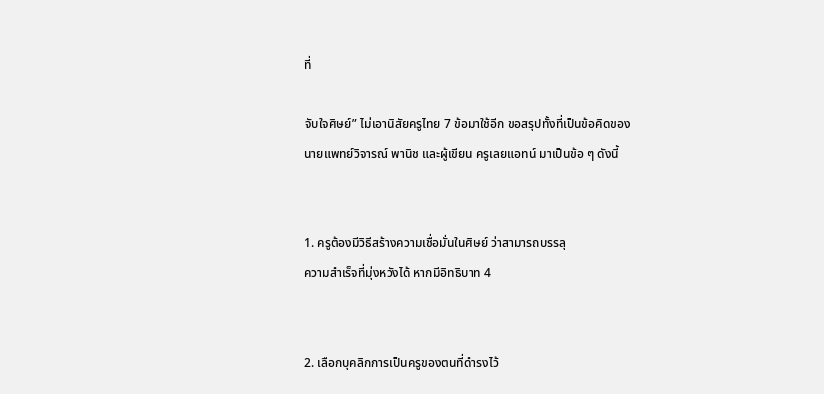ที่

จับใจศิษย์” ไม่เอานิสัยครูไทย 7 ข้อมาใช้อีก ขอสรุปทั้งที่เป็นข้อคิดของ
นายแพทย์วิจารณ์ พานิช และผู้เขียน ครูเลยแอทน์ มาเป็นข้อ ๆ ดังนี้


1. ครูต้องมีวิธีสร้างความเชื่อมั่นในศิษย์ ว่าสามารถบรรลุ
ความสำเร็จที่มุ่งหวังได้ หากมีอิทธิบาท 4


2. เลือกบุคลิกการเป็นครูของตนที่ดำรงไว้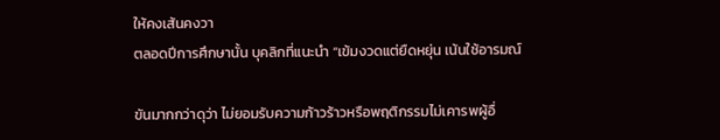ให้คงเส้นคงวา
ตลอดปีการศึกษานั้น บุคลิกที่แนะนำ “เข้มงวดแต่ยืดหยุ่น เน้นใช้อารมณ์

ขันมากกว่าดุว่า ไม่ยอมรับความก้าวร้าวหรือพฤติกรรมไม่เคารพผู้อื่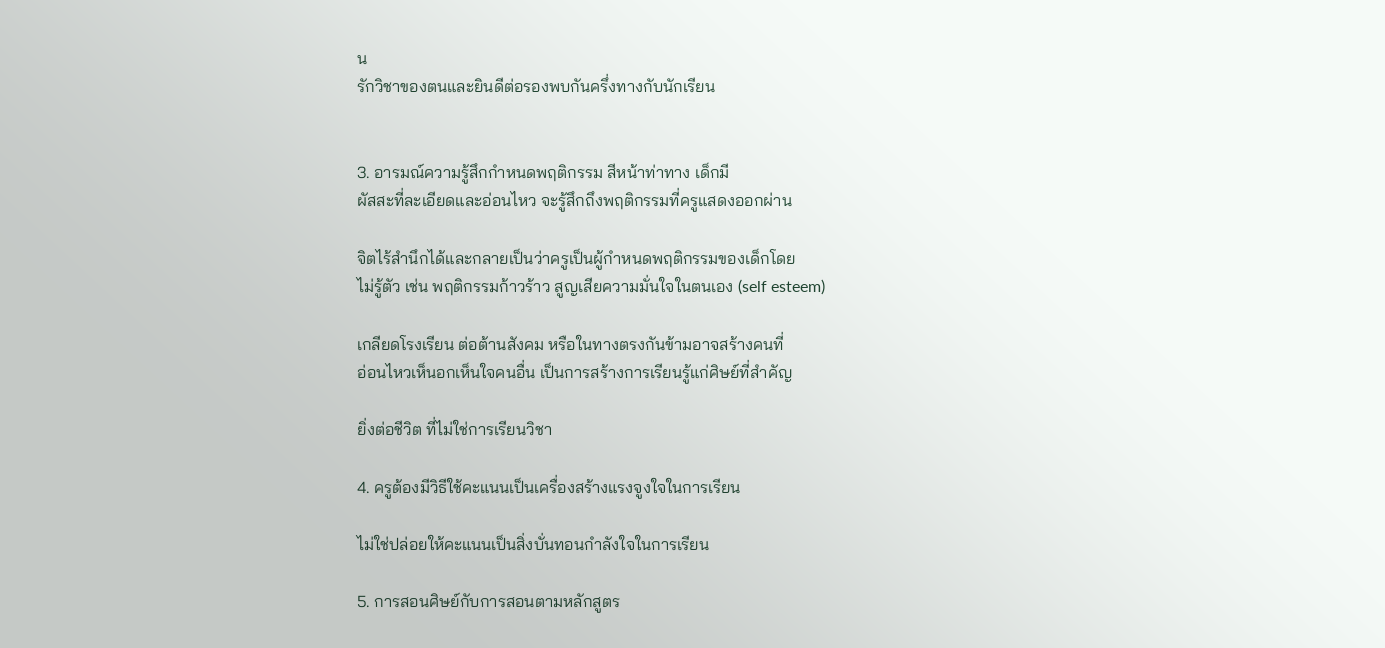น
รักวิชาของตนและยินดีต่อรองพบกันครึ่งทางกับนักเรียน


3. อารมณ์ความรู้สึกกำหนดพฤติกรรม สีหน้าท่าทาง เด็กมี
ผัสสะที่ละเอียดและอ่อนไหว จะรู้สึกถึงพฤติกรรมที่ครูแสดงออกผ่าน

จิตไร้สำนึกได้และกลายเป็นว่าครูเป็นผู้กำหนดพฤติกรรมของเด็กโดย
ไม่รู้ตัว เช่น พฤติกรรมก้าวร้าว สูญเสียความมั่นใจในตนเอง (self esteem)

เกลียดโรงเรียน ต่อต้านสังคม หรือในทางตรงกันข้ามอาจสร้างคนที่
อ่อนไหวเห็นอกเห็นใจคนอื่น เป็นการสร้างการเรียนรู้แก่ศิษย์ที่สำคัญ

ยิ่งต่อชีวิต ที่ไม่ใช่การเรียนวิชา

4. ครูต้องมีวิธีใช้คะแนนเป็นเครื่องสร้างแรงจูงใจในการเรียน

ไม่ใช่ปล่อยให้คะแนนเป็นสิ่งบั่นทอนกำลังใจในการเรียน

5. การสอนศิษย์กับการสอนตามหลักสูตร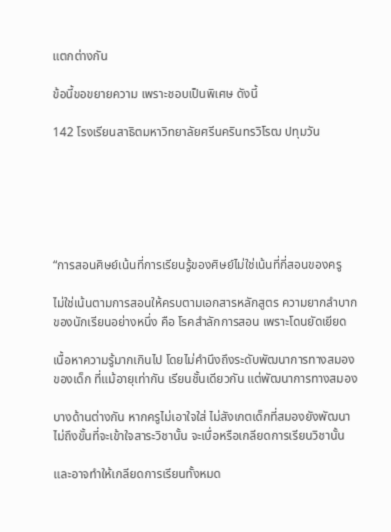แตกต่างกัน

ข้อนี้ขอขยายความ เพราะชอบเป็นพิเศษ ดังนี้

142 โรงเรียนสาธิตมหาวิทยาลัยศรีนครินทรวิโรฒ ปทุมวัน






“การสอนศิษย์เน้นที่การเรียนรู้ของศิษย์ไม่ใช่เน้นที่กี่สอนของครู

ไม่ใช่เน้นตามการสอนให้ครบตามเอกสารหลักสูตร ความยากลำบาก
ของนักเรียนอย่างหนึ่ง คือ โรคสำลักการสอน เพราะโดนยัดเยียด

เนื้อหาความรู้มากเกินไป โดยไม่คำนึงถึงระดับพัฒนาการทางสมอง
ของเด็ก ที่แม้อายุเท่ากัน เรียนชั้นเดียวกัน แต่พัฒนาการทางสมอง

บางด้านต่างกัน หากครูไม่เอาใจใส่ ไม่สังเกตเด็กที่สมองยังพัฒนา
ไม่ถึงขั้นที่จะเข้าใจสาระวิชานั้น จะเบื่อหรือเกลียดการเรียนวิชานั้น

และอาจทำให้เกลียดการเรียนทั้งหมด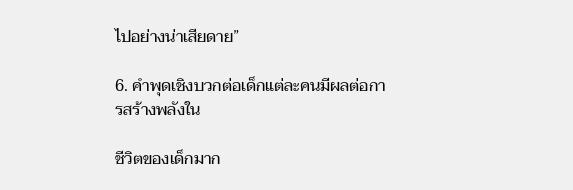ไปอย่างน่าเสียดาย”

6. คำพุดเชิงบวกต่อเด็กแต่ละคนมีผลต่อการสร้างพลังใน

ชีวิตของเด็กมาก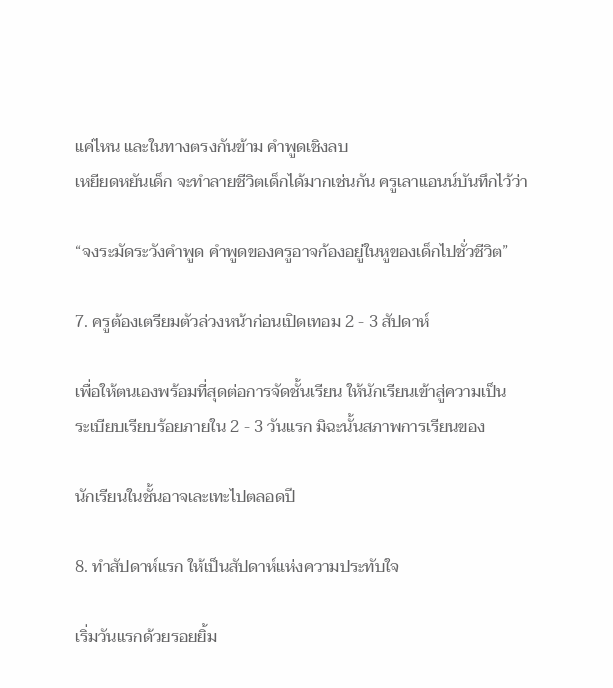แค่ไหน และในทางตรงกันข้าม คำพูดเชิงลบ
เหยียดหยันเด็ก จะทำลายชีวิตเด็กได้มากเช่นกัน ครูเลาแอนน์บันทึกไว้ว่า

“จงระมัดระวังคำพูด คำพูดของครูอาจก้องอยู่ในหูของเด็กไปชั่วชีวิต”

7. ครูต้องเตรียมตัวล่วงหน้าก่อนเปิดเทอม 2 - 3 สัปดาห์

เพื่อให้ตนเองพร้อมที่สุดต่อการจัดชั้นเรียน ให้นักเรียนเข้าสู่ความเป็น
ระเบียบเรียบร้อยภายใน 2 - 3 วันแรก มิฉะนั้นสภาพการเรียนของ

นักเรียนในชั้นอาจเละเทะไปตลอดปี

8. ทำสัปดาห์แรก ให้เป็นสัปดาห์แห่งความประทับใจ

เริ่มวันแรกด้วยรอยยิ้ม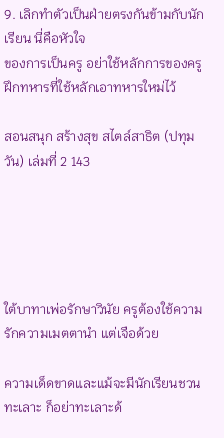9. เลิกทำตัวเป็นฝ่ายตรงกันข้ามกับนักเรียน นี่คือหัวใจ
ของการเป็นครู อย่าใช้หลักการของครูฝึกทหารที่ใช้หลักเอาทหารใหม่ไว้

สอนสนุก สร้างสุข สไตล์สาธิต (ปทุมวัน) เล่มที่ 2 143





ใต้บาทาเพ่อรักษาวินัย ครูต้องใช้ความรักความเมตตานำ แต่เจือด้วย

ความเด็ดขาดและแม้จะมีนักเรียนชวนทะเลาะ ก็อย่าทะเลาะด้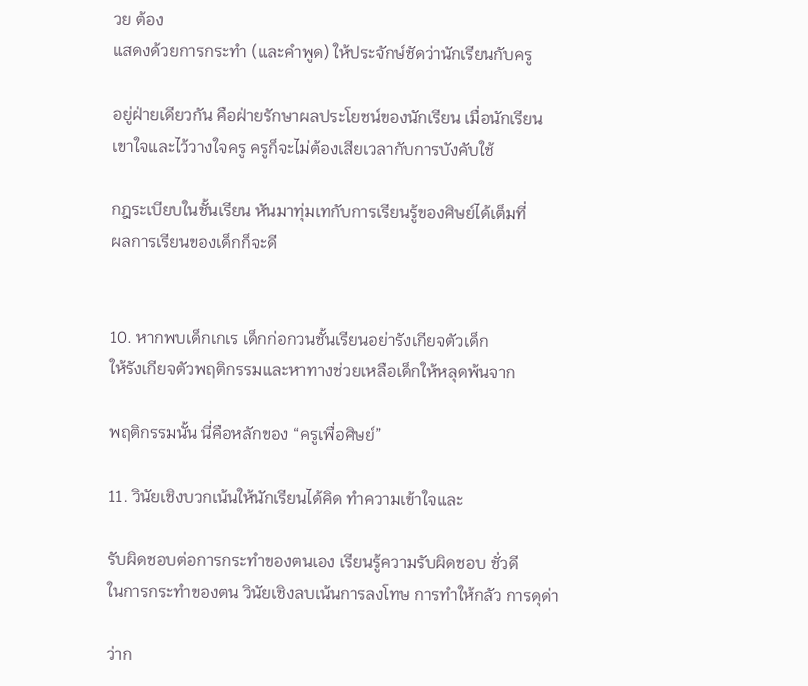วย ต้อง
แสดงด้วยการกระทำ (และคำพูด) ให้ประจักษ์ชัดว่านักเรียนกับครู

อยู่ฝ่ายเดียวกัน คือฝ่ายรักษาผลประโยชน์ของนักเรียน เมื่อนักเรียน
เขาใจและไว้วางใจครู ครูก็จะไม่ต้องเสียเวลากับการบังคับใช้

กฎระเบียบในชั้นเรียน หันมาทุ่มเทกับการเรียนรู้ของศิษย์ได้เต็มที่
ผลการเรียนของเด็กก็จะดี


10. หากพบเด็กเกเร เด็กก่อกวนชั้นเรียนอย่ารังเกียจตัวเด็ก
ให้รังเกียจตัวพฤติกรรมและหาทางช่วยเหลือเด็กให้หลุดพ้นจาก

พฤติกรรมนั้น นี่คือหลักของ “ครูเพื่อศิษย์”

11. วินัยเชิงบวกเน้นให้นักเรียนได้คิด ทำความเข้าใจและ

รับผิดชอบต่อการกระทำของตนเอง เรียนรู้ความรับผิดชอบ ชั่วดี
ในการกระทำของตน วินัยเชิงลบเน้นการลงโทษ การทำให้กลัว การดุด่า

ว่าก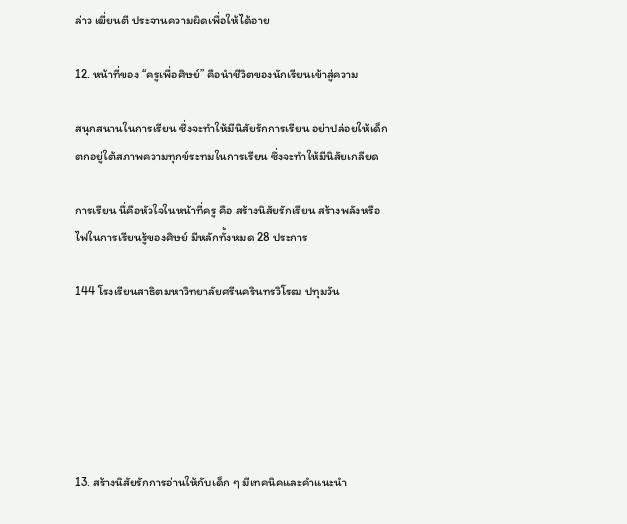ล่าว เฆี่ยนตี ประจานความผิดเพื่อให้ได้อาย

12. หน้าที่ของ “ครูเพื่อศิษย์” คือนำชีวิตของนักเรียนเข้าสู่ความ

สนุกสนานในการเรียน ซึ่งจะทำให้มีนิสัยรักการเรียน อย่าปล่อยให้เด็ก
ตกอยู่ใต้สภาพความทุกข์ระทมในการเรียน ซึ่งจะทำให้มีนิสัยเกลียด

การเรียน นื่คือหัวใจในหน้าที่ครู คือ สร้างนิสัยรักเรียน สร้างพลังหรือ
ไฟในการเรียนรู้ของศิษย์ มีหลักทั้งหมด 28 ประการ

144 โรงเรียนสาธิตมหาวิทยาลัยศรีนครินทรวิโรฒ ปทุมวัน






13. สร้างนิสัยรักการอ่านให้กับเด็ก ๆ มีเทคนิคและคำแนะนำ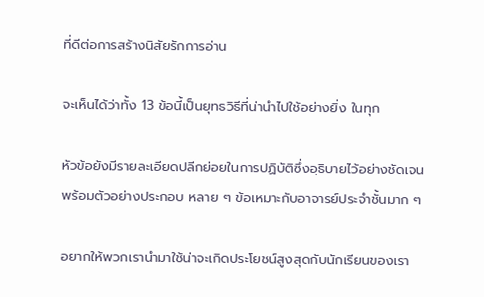ที่ดีต่อการสร้างนิสัยรักการอ่าน

จะเห็นได้ว่าทั้ง 13 ข้อนี้เป็นยุทธวิธีที่น่านำไปใช้อย่างยิ่ง ในทุก

หัวข้อยังมีรายละเอียดปลีกย่อยในการปฏิบัติซึ่งอฺธิบายไว้อย่างชัดเจน
พร้อมตัวอย่างประกอบ หลาย ๆ ข้อเหมาะกับอาจารย์ประจำชั้นมาก ๆ

อยากให้พวกเรานำมาใช้น่าจะเกิดประโยชน์สูงสุดกับนักเรียนของเรา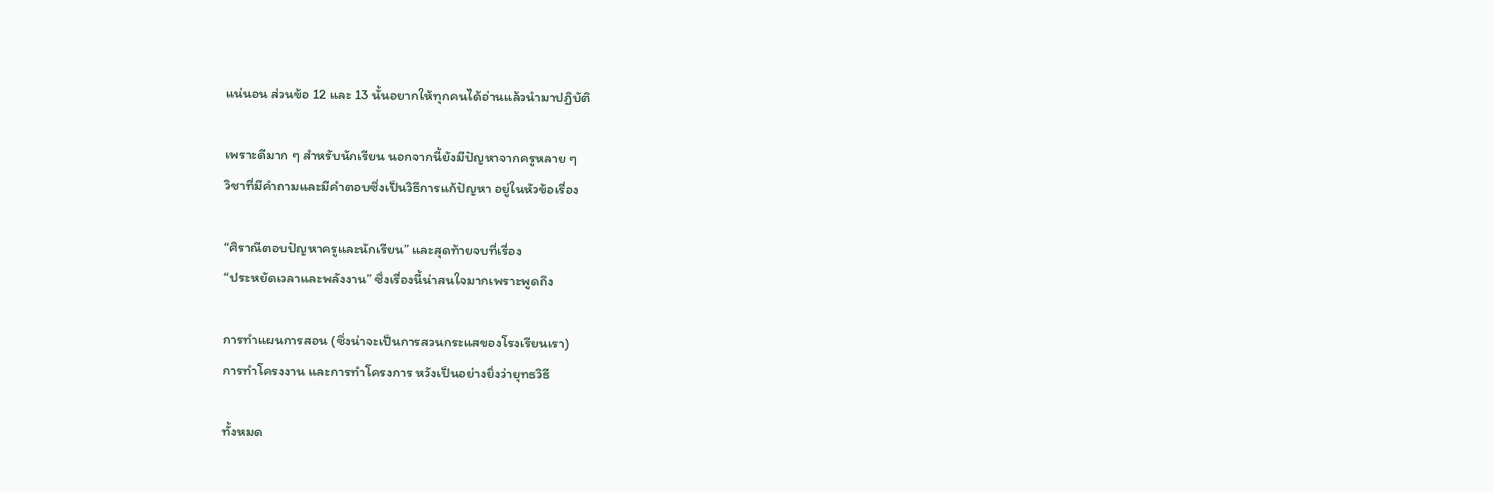แน่นอน ส่วนข้อ 12 และ 13 นั้นอยากให้ทุกคนได้อ่านแล้วนำมาปฏิบัติ

เพราะดีมาก ๆ สำหรับนักเรียน นอกจากนี้ยังมีปัญหาจากครูหลาย ๆ
วิชาที่มีคำถามและมีคำตอบซึ่งเป็นวิธีการแก้ปัญหา อยู่ในหัวข้อเรื่อง

“ศิราณีตอบปัญหาครูและนักเรียน” และสุดท้ายจบที่เรื่อง
“ประหยัดเวลาและพลังงาน” ซึ่งเรื่องนี้น่าสนใจมากเพราะพูดถึง

การทำแผนการสอน (ซึ่งน่าจะเป็นการสวนกระแสของโรงเรียนเรา)
การทำโครงงาน และการทำโครงการ หวังเป็นอย่างยิ่งว่ายุทธวิธี

ทั้งหมด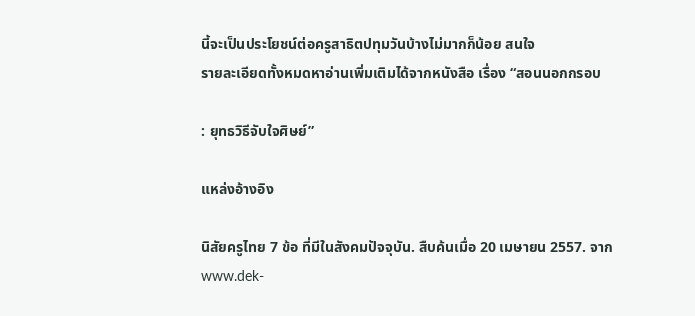นี้จะเป็นประโยชน์ต่อครูสาธิตปทุมวันบ้างไม่มากก็น้อย สนใจ
รายละเอียดทั้งหมดหาอ่านเพิ่มเติมได้จากหนังสือ เรื่อง “สอนนอกกรอบ

: ยุทธวิธีจับใจศิษย์”

แหล่งอ้างอิง

นิสัยครูไทย 7 ข้อ ที่มีในสังคมปัจจุบัน. สืบค้นเมื่อ 20 เมษายน 2557. จาก
www.dek-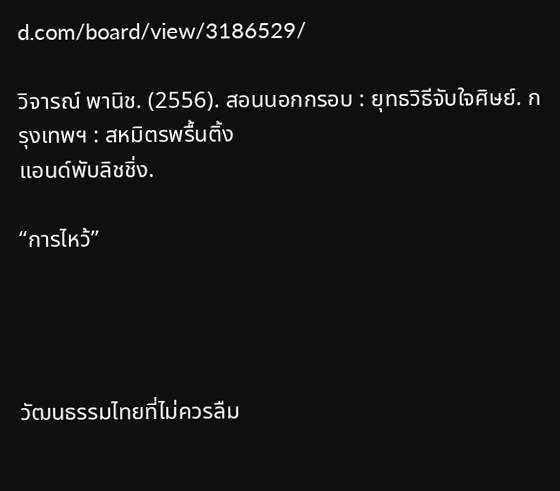d.com/board/view/3186529/

วิจารณ์ พานิช. (2556). สอนนอกกรอบ : ยุทธวิธีจับใจศิษย์. กรุงเทพฯ : สหมิตรพรื้นติ้ง
แอนด์พับลิชชิ่ง.

“การไหว้”




วัฒนธรรมไทยที่ไม่ควรลืม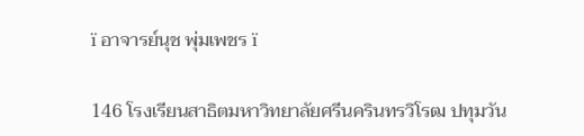ï อาจารย์นุช พุ่มเพชร ï

146 โรงเรียนสาธิตมหาวิทยาลัยศรีนครินทรวิโรฒ ปทุมวัน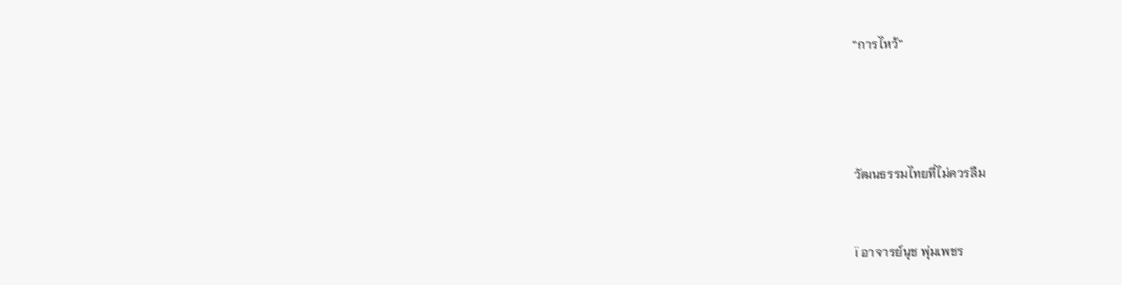“การไหว้”




วัฒนธรรมไทยที่ไม่ควรลืม


ï อาจารย์นุช พุ่มเพชร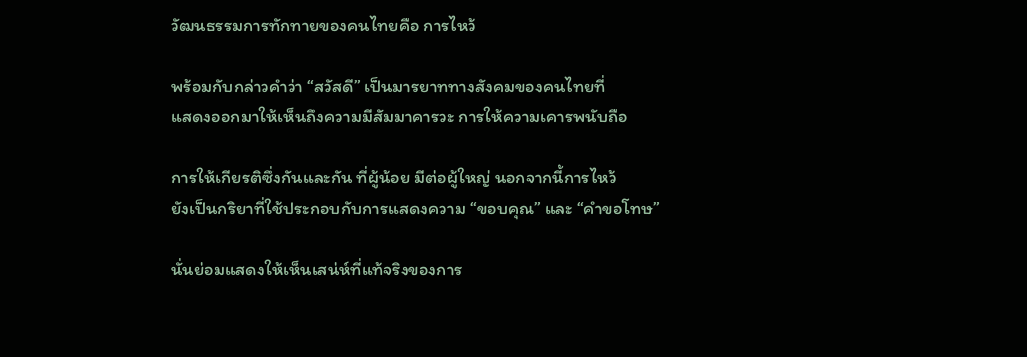วัฒนธรรมการทักทายของคนไทยคือ การไหว้

พร้อมกับกล่าวคำว่า “สวัสดี” เป็นมารยาททางสังคมของคนไทยที่
แสดงออกมาให้เห็นถึงความมีสัมมาคารวะ การให้ความเคารพนับถือ

การให้เกียรติซึ่งกันและกัน ที่ผู้น้อย มีต่อผู้ใหญ่ นอกจากนี้การไหว้
ยังเป็นกริยาที่ใช้ประกอบกับการแสดงความ “ขอบคุณ” และ “คำขอโทษ”

นั่นย่อมแสดงให้เห็นเสน่ห์ที่แท้จริงของการ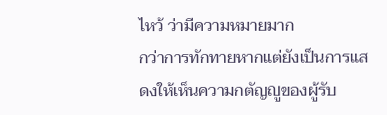ไหว้ ว่ามีความหมายมาก
กว่าการทักทายหากแต่ยังเป็นการแสดงให้เห็นความกตัญญูของผู้รับ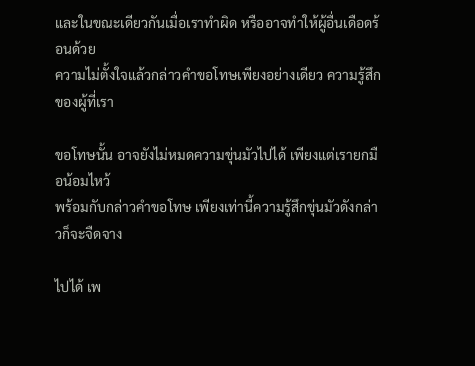และในขณะเดียวกันเมื่อเราทำผิด หรืออาจทำให้ผู้อื่นเดือดร้อนด้วย
ความไม่ตั้งใจแล้วกล่าวคำขอโทษเพียงอย่างเดียว ความรู้สึกของผู้ที่เรา

ขอโทษนั้น อาจยังไม่หมดความขุ่นมัวไปได้ เพียงแต่เรายกมือน้อมไหว้
พร้อมกับกล่าวคำขอโทษ เพียงเท่านี้ความรู้สึกขุ่นมัวดังกล่าวก็จะจืดจาง

ไปได้ เพ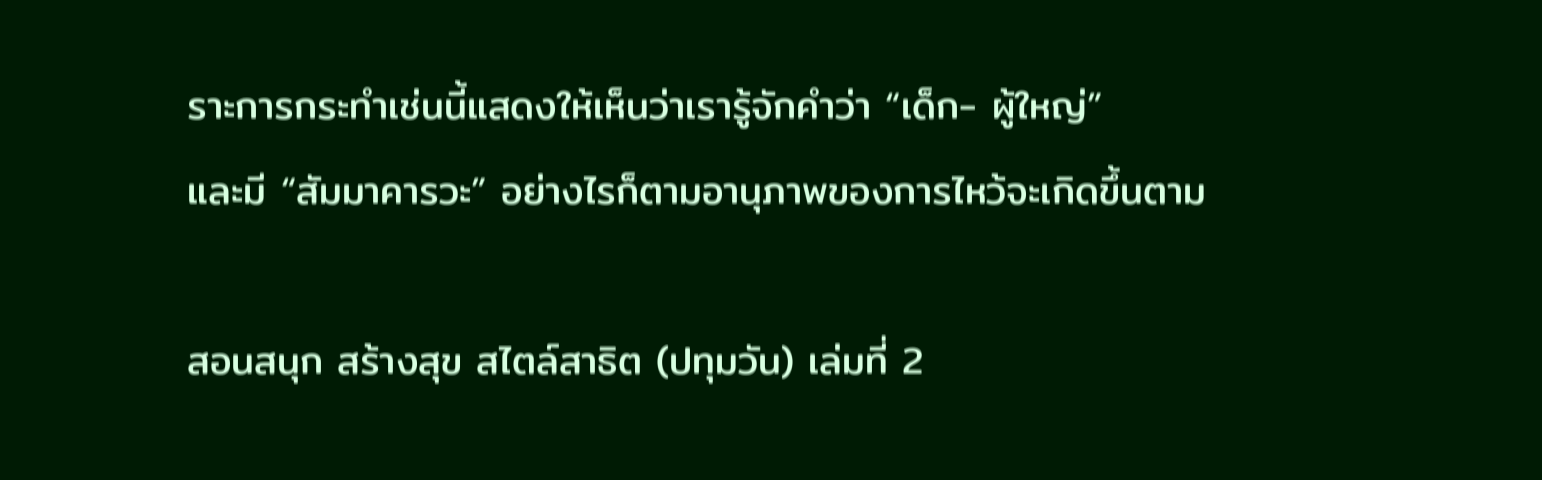ราะการกระทำเช่นนี้แสดงให้เห็นว่าเรารู้จักคำว่า “เด็ก- ผู้ใหญ่”
และมี “สัมมาคารวะ” อย่างไรก็ตามอานุภาพของการไหว้จะเกิดขึ้นตาม

สอนสนุก สร้างสุข สไตล์สาธิต (ปทุมวัน) เล่มที่ 2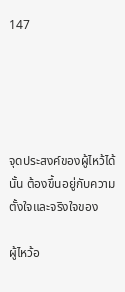147





จุดประสงค์ของผู้ไหว้ได้นั้น ต้องขึ้นอยู่กับความตั้งใจและจริงใจของ

ผู้ไหว้อ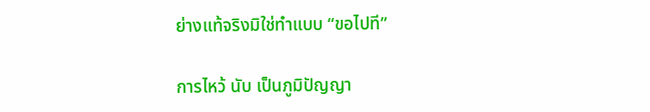ย่างแท้จริงมิใช่ทำแบบ “ขอไปที”

การไหว้ นับ เป็นภูมิปัญญา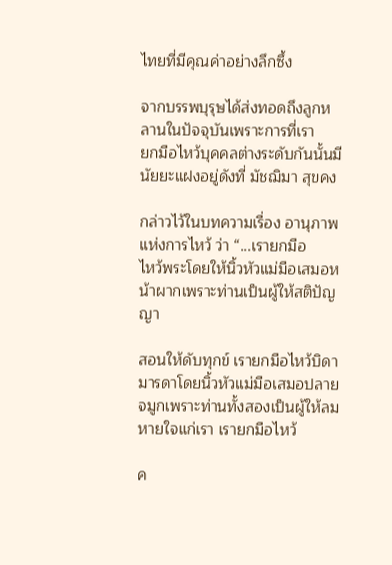ไทยที่มีคุณค่าอย่างลึกซึ้ง

จากบรรพบุรุษได้ส่งทอดถึงลูกหลานในปัจจุบันเพราะการที่เรา
ยกมือไหว้บุคคลต่างระดับกันนั้นมีนัยยะแฝงอยู่ดังที่ มัชฌิมา สุขคง

กล่าวไว้ในบทความเรื่อง อานุภาพแห่งการไหว้ ว่า “...เรายกมือ
ไหว้พระโดยให้นิ้วหัวแม่มือเสมอหน้าผากเพราะท่านเป็นผู้ให้สติปัญญา

สอนให้ดับทุกข์ เรายกมือไหว้บิดามารดาโดยนิ้วหัวแม่มือเสมอปลาย
จมูกเพราะท่านทั้งสองเป็นผู้ให้ลมหายใจแก่เรา เรายกมือไหว้

ค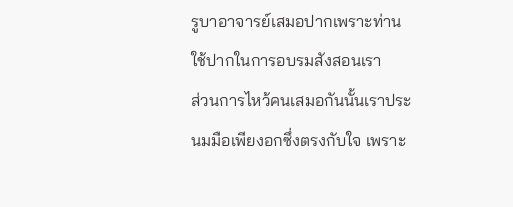รูบาอาจารย์เสมอปากเพราะท่านใช้ปากในการอบรมสังสอนเรา
ส่วนการไหว้คนเสมอกันนั้นเราประนมมือเพียงอกซึ่งตรงกับใจ เพราะ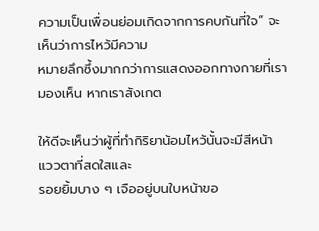ความเป็นเพื่อนย่อมเกิดจากการคบกันที่ใจ” จะเห็นว่าการไหว้มีความ
หมายลึกซึ้งมากกว่าการแสดงออกทางกายที่เรามองเห็น หากเราสังเกต

ให้ดีจะเห็นว่าผู้ที่ทำกิริยาน้อมไหว้นั้นจะมีสีหน้า แววตาที่สดใสและ
รอยยิ้มบาง ๆ เจืออยู่บนใบหน้าขอ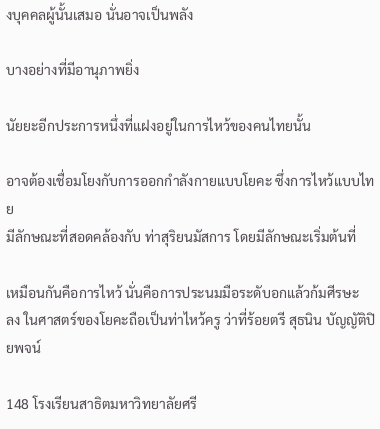งบุคคลผู้นั้นเสมอ นั่นอาจเป็นพลัง

บางอย่างที่มีอานุภาพยิ่ง

นัยยะอีกประการหนึ่งที่แฝงอยู่ในการไหว้ของคนไทยนั้น

อาจต้องเชื่อมโยงกับการออกกำลังกายแบบโยคะ ซึ่งการไหว้แบบไทย
มีลักษณะที่สอดคล้องกับ ท่าสุริยนมัสการ โดยมีลักษณะเริ่มต้นที่

เหมือนกันคือการไหว้ นั่นคือการประนมมือระดับอกแล้วก้มศีรษะ
ลง ในศาสตร์ของโยคะถือเป็นท่าไหว้ครู ว่าที่ร้อยตรี สุธนิน บัญญัติปิยพจน์

148 โรงเรียนสาธิตมหาวิทยาลัยศรี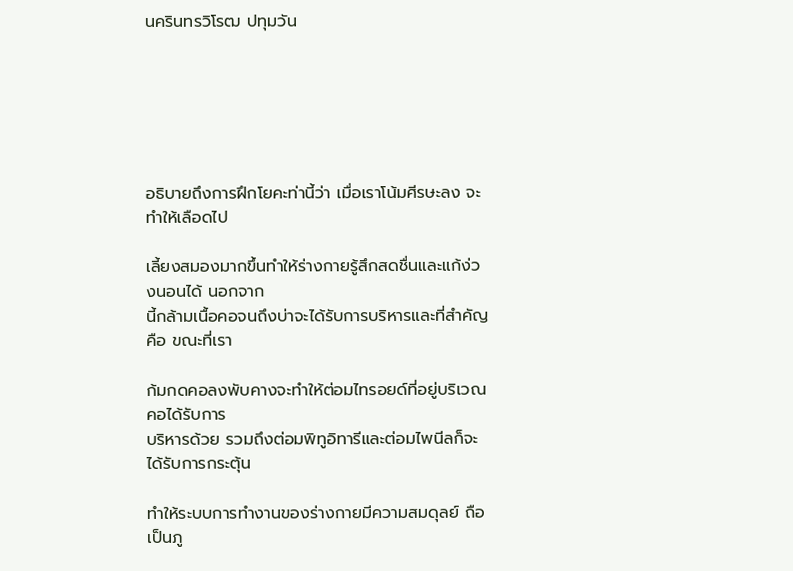นครินทรวิโรฒ ปทุมวัน






อธิบายถึงการฝึกโยคะท่านี้ว่า เมื่อเราโน้มศีรษะลง จะทำให้เลือดไป

เลี้ยงสมองมากขึ้นทำให้ร่างกายรู้สึกสดชื่นและแก้ง่วงนอนได้ นอกจาก
นี้กล้ามเนื้อคอจนถึงบ่าจะได้รับการบริหารและที่สำคัญ คือ ขณะที่เรา

ก้มกดคอลงพับคางจะทำให้ต่อมไทรอยด์ที่อยู่บริเวณคอได้รับการ
บริหารด้วย รวมถึงต่อมพิทูอิทารีและต่อมไพนีลก็จะได้รับการกระตุ้น

ทำให้ระบบการทำงานของร่างกายมีความสมดุลย์ ถือเป็นภู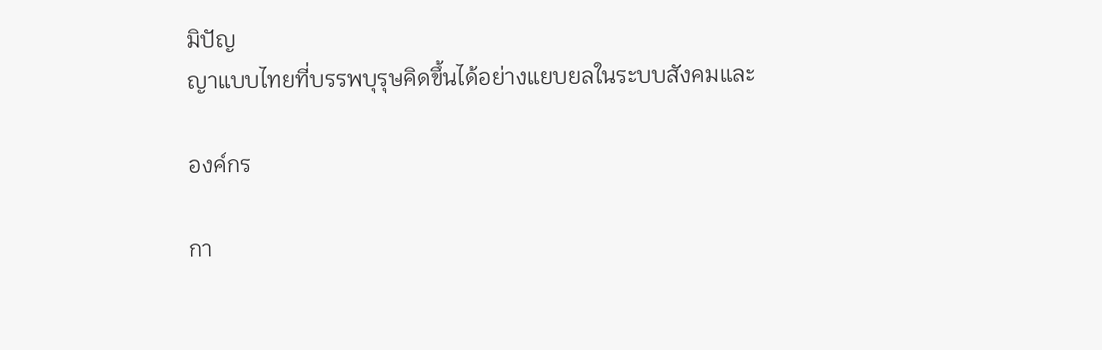มิปัญ
ญาแบบไทยที่บรรพบุรุษคิดขึ้นได้อย่างแยบยลในระบบสังคมและ

องค์กร

กา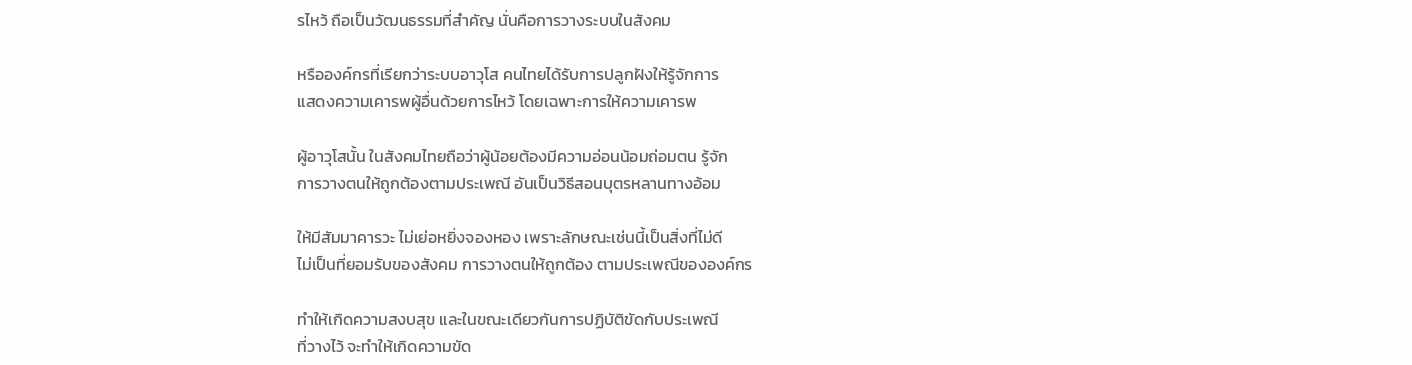รไหว้ ถือเป็นวัฒนธรรมที่สำคัญ นั่นคือการวางระบบในสังคม

หรือองค์กรที่เรียกว่าระบบอาวุโส คนไทยได้รับการปลูกฝังให้รู้จักการ
แสดงความเคารพผู้อื่นด้วยการไหว้ โดยเฉพาะการให้ความเคารพ

ผู้อาวุโสนั้น ในสังคมไทยถือว่าผู้น้อยต้องมีความอ่อนน้อมถ่อมตน รู้จัก
การวางตนให้ถูกต้องตามประเพณี อันเป็นวิธีสอนบุตรหลานทางอ้อม

ให้มีสัมมาคารวะ ไม่เย่อหยิ่งจองหอง เพราะลักษณะเช่นนี้เป็นสิ่งที่ไม่ดี
ไม่เป็นที่ยอมรับของสังคม การวางตนให้ถูกต้อง ตามประเพณีขององค์กร

ทำให้เกิดความสงบสุข และในขณะเดียวกันการปฏิบัติขัดกับประเพณี
ที่วางไว้ จะทำให้เกิดความขัด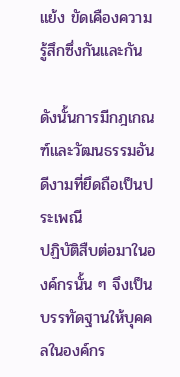แย้ง ขัดเคืองความรู้สึกซึ่งกันและกัน

ดังนั้นการมีกฎเกณฑ์และวัฒนธรรมอันดีงามที่ยึดถือเป็นประเพณี
ปฏิบัติสืบต่อมาในองค์กรนั้น ๆ จึงเป็นบรรทัดฐานให้บุคคลในองค์กร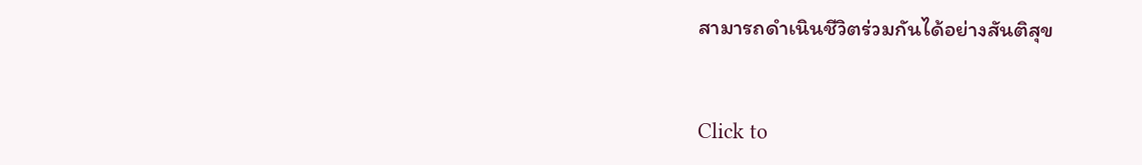สามารถดำเนินชีวิตร่วมกันได้อย่างสันติสุข


Click to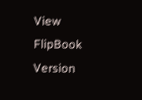View FlipBook Version